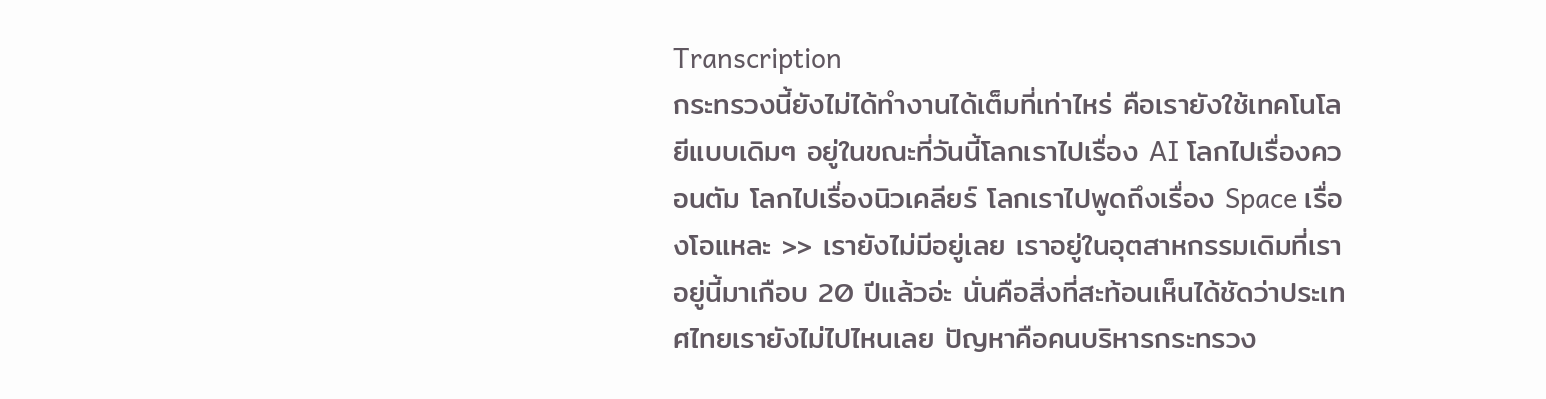Transcription
กระทรวงนี้ยังไม่ได้ทำงานได้เต็มที่เท่าไหร่ คือเรายังใช้เทคโนโลยีแบบเดิมๆ อยู่ในขณะที่วันนี้โลกเราไปเรื่อง AI โลกไปเรื่องควอนตัม โลกไปเรื่องนิวเคลียร์ โลกเราไปพูดถึงเรื่อง Space เรื่องโอแหละ >> เรายังไม่มีอยู่เลย เราอยู่ในอุตสาหกรรมเดิมที่เราอยู่นี้มาเกือบ 20 ปีแล้วอ่ะ นั่นคือสิ่งที่สะท้อนเห็นได้ชัดว่าประเทศไทยเรายังไม่ไปไหนเลย ปัญหาคือคนบริหารกระทรวง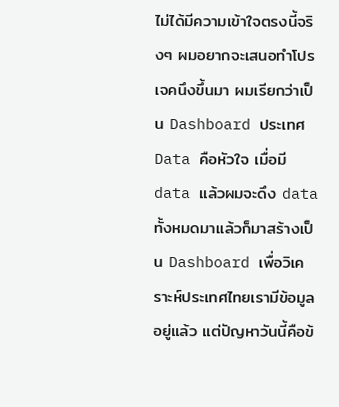ไม่ได้มีความเข้าใจตรงนี้จริงๆ ผมอยากจะเสนอทำโปรเจคนึงขึ้นมา ผมเรียกว่าเป็น Dashboard ประเทศ Data คือหัวใจ เมื่อมี data แล้วผมจะดึง data ทั้งหมดมาแล้วก็มาสร้างเป็น Dashboard เพื่อวิเคราะห์ประเทศไทยเรามีข้อมูลอยู่แล้ว แต่ปัญหาวันนี้คือข้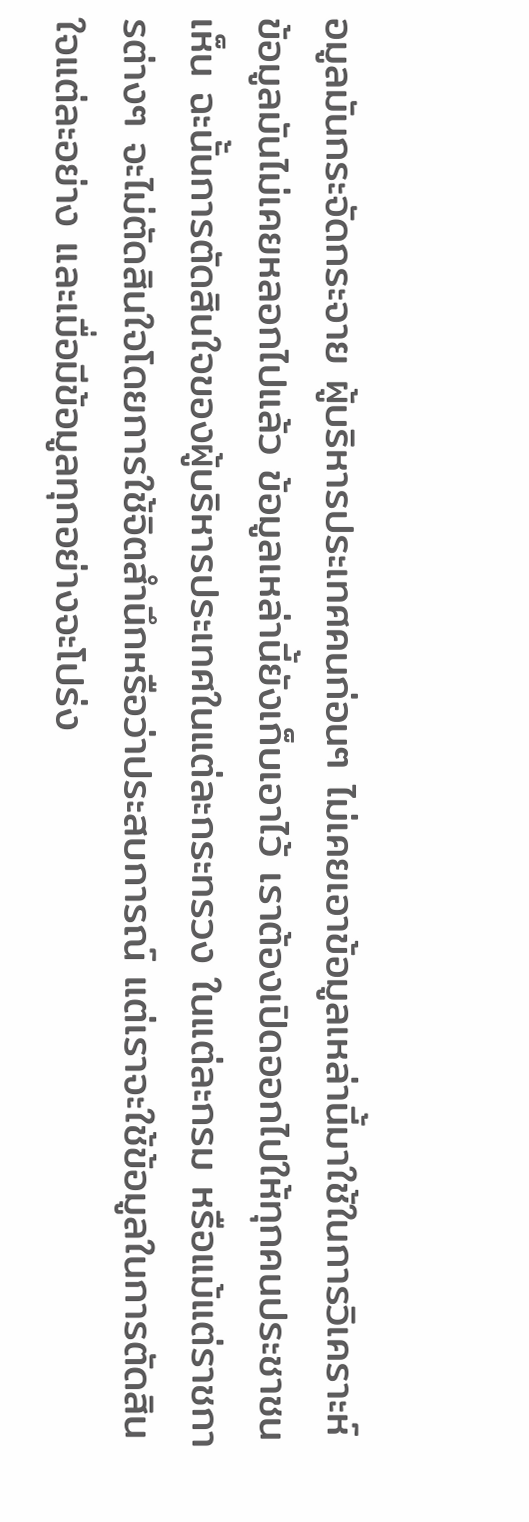อมูลมันกระจัดกระจาย ผู้บริหารประเทศคนก่อนๆ ไม่เคยเอาข้อมูลเหล่านี้มาใช้ในการวิเคราะห์ ข้อมูลมันไม่เคยหลอกไปแล้ว ข้อมูลเหล่านี้ยังเก็บเอาไว้ เราต้องเปิดออกไปให้ทุกคนประชาชนเห็น ฉะนั้นการตัดสินใจของผู้บริหารประเทศในแต่ละกระทรวง ในแต่ละกรม หรือแม้แต่ราชการต่างๆ จะไม่ตัดสินใจโดยการใช้จิตสำนึกหรือว่าประสบการณ์ แต่เราจะใช้ข้อมูลในการตัดสินใจแต่ละอย่าง และเมื่อมีข้อมูลทุกอย่างจะโปร่ง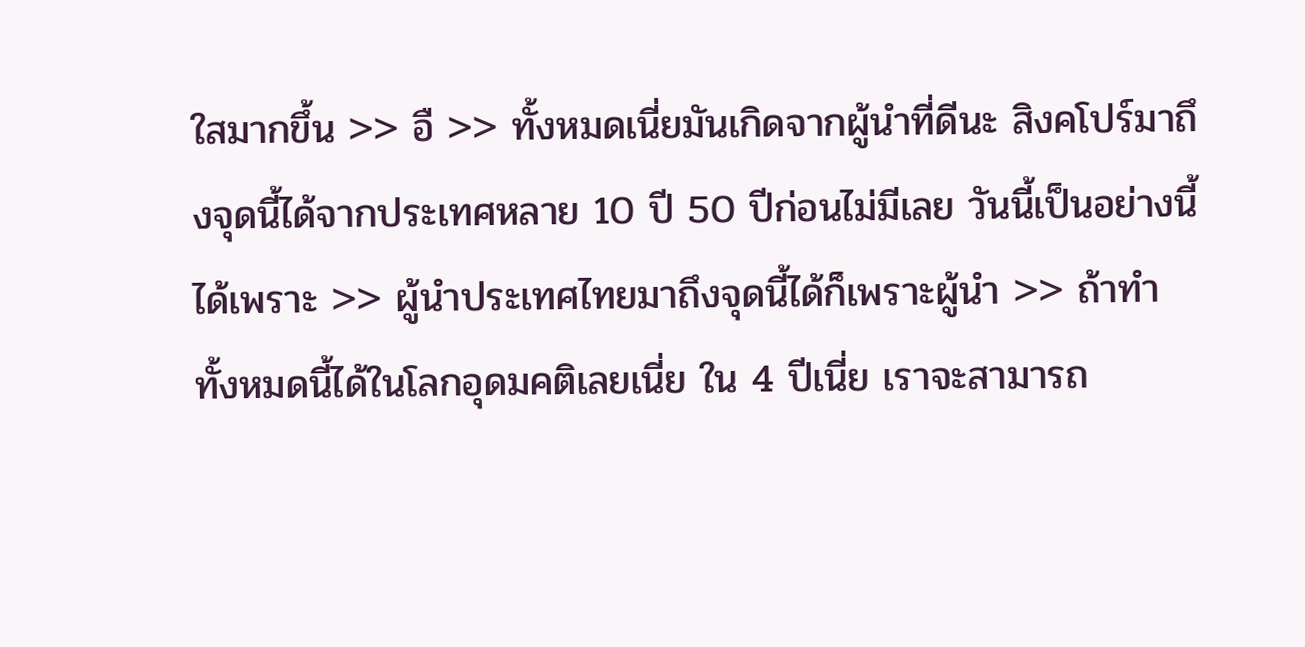ใสมากขึ้น >> อื >> ทั้งหมดเนี่ยมันเกิดจากผู้นำที่ดีนะ สิงคโปร์มาถึงจุดนี้ได้จากประเทศหลาย 10 ปี 50 ปีก่อนไม่มีเลย วันนี้เป็นอย่างนี้ได้เพราะ >> ผู้นำประเทศไทยมาถึงจุดนี้ได้ก็เพราะผู้นำ >> ถ้าทำทั้งหมดนี้ได้ในโลกอุดมคติเลยเนี่ย ใน 4 ปีเนี่ย เราจะสามารถ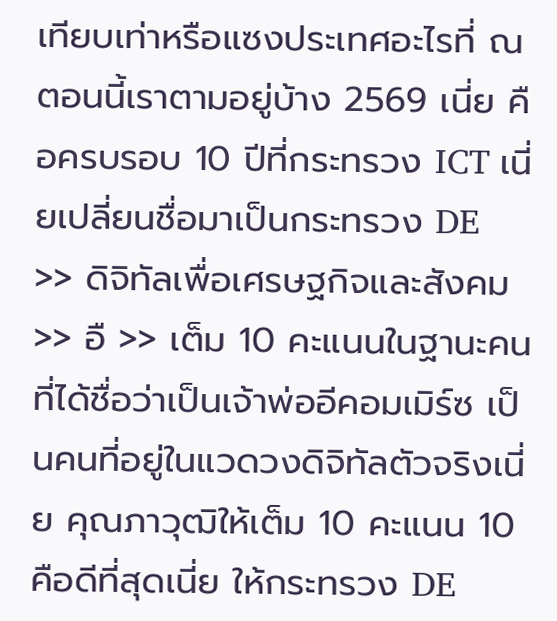เทียบเท่าหรือแซงประเทศอะไรที่ ณตอนนี้เราตามอยู่บ้าง 2569 เนี่ย คือครบรอบ 10 ปีที่กระทรวง ICT เนี่ยเปลี่ยนชื่อมาเป็นกระทรวง DE >> ดิจิทัลเพื่อเศรษฐกิจและสังคม >> อื >> เต็ม 10 คะแนนในฐานะคนที่ได้ชื่อว่าเป็นเจ้าพ่ออีคอมเมิร์ซ เป็นคนที่อยู่ในแวดวงดิจิทัลตัวจริงเนี่ย คุณภาวุฒิให้เต็ม 10 คะแนน 10 คือดีที่สุดเนี่ย ให้กระทรวง DE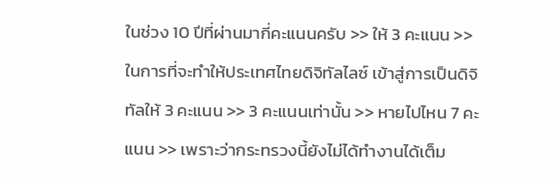ในช่วง 10 ปีที่ผ่านมากี่คะแนนครับ >> ให้ 3 คะแนน >> ในการที่จะทำให้ประเทศไทยดิจิทัลไลซ์ เข้าสู่การเป็นดิจิทัลให้ 3 คะแนน >> 3 คะแนนเท่านั้น >> หายไปไหน 7 คะแนน >> เพราะว่ากระทรวงนี้ยังไม่ได้ทำงานได้เต็ม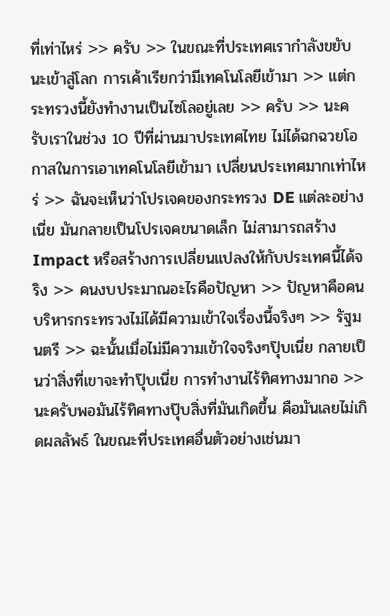ที่เท่าไหร่ >> ครับ >> ในขณะที่ประเทศเรากำลังขยับนะเข้าสู่โลก การเค้าเรียกว่ามีเทคโนโลยีเข้ามา >> แต่กระทรวงนี้ยังทำงานเป็นไซโลอยู่เลย >> ครับ >> นะครับเราในช่วง 10 ปีที่ผ่านมาประเทศไทย ไม่ได้ฉกฉวยโอกาสในการเอาเทคโนโลยีเข้ามา เปลี่ยนประเทศมากเท่าไหร่ >> ฉันจะเห็นว่าโปรเจคของกระทรวง DE แต่ละอย่างเนี่ย มันกลายเป็นโปรเจคขนาดเล็ก ไม่สามารถสร้าง Impact หรือสร้างการเปลี่ยนแปลงให้กับประเทศนี้ได้จริง >> คนงบประมาณอะไรคือปัญหา >> ปัญหาคือคนบริหารกระทรวงไม่ได้มีความเข้าใจเรื่องนี้จริงๆ >> รัฐมนตรี >> ฉะนั้นเมื่อไม่มีความเข้าใจจริงๆปุ๊บเนี่ย กลายเป็นว่าสิ่งที่เขาจะทำปุ๊บเนี่ย การทำงานไร้ทิศทางมากอ >> นะครับพอมันไร้ทิศทางปุ๊บสิ่งที่มันเกิดขึ้น คือมันเลยไม่เกิดผลลัพธ์ ในขณะที่ประเทศอื่นตัวอย่างเช่นมา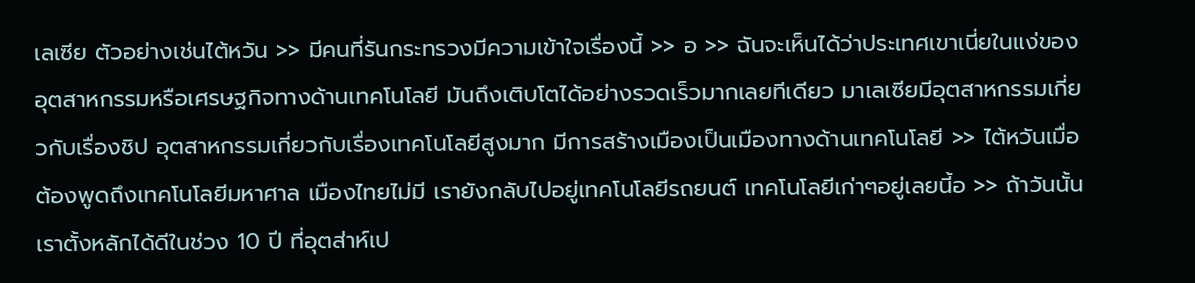เลเซีย ตัวอย่างเช่นไต้หวัน >> มีคนที่รันกระทรวงมีความเข้าใจเรื่องนี้ >> อ >> ฉันจะเห็นได้ว่าประเทศเขาเนี่ยในแง่ของ อุตสาหกรรมหรือเศรษฐกิจทางด้านเทคโนโลยี มันถึงเติบโตได้อย่างรวดเร็วมากเลยทีเดียว มาเลเซียมีอุตสาหกรรมเกี่ยวกับเรื่องชิป อุตสาหกรรมเกี่ยวกับเรื่องเทคโนโลยีสูงมาก มีการสร้างเมืองเป็นเมืองทางด้านเทคโนโลยี >> ไต้หวันเมื่อต้องพูดถึงเทคโนโลยีมหาศาล เมืองไทยไม่มี เรายังกลับไปอยู่เทคโนโลยีรถยนต์ เทคโนโลยีเก่าๆอยู่เลยนี้อ >> ถ้าวันนั้นเราตั้งหลักได้ดีในช่วง 10 ปี ที่อุตส่าห์เป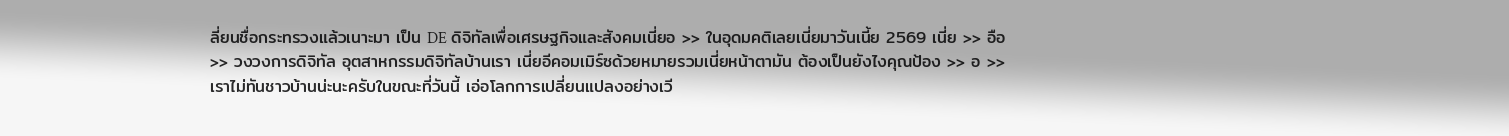ลี่ยนชื่อกระทรวงแล้วเนาะมา เป็น DE ดิจิทัลเพื่อเศรษฐกิจและสังคมเนี่ยอ >> ในอุดมคติเลยเนี่ยมาวันเนี้ย 2569 เนี่ย >> อือ >> วงวงการดิจิทัล อุตสาหกรรมดิจิทัลบ้านเรา เนี่ยอีคอมเมิร์ซด้วยหมายรวมเนี่ยหน้าตามัน ต้องเป็นยังไงคุณป้อง >> อ >> เราไม่ทันชาวบ้านน่ะนะครับในขณะที่วันนี้ เอ่อโลกการเปลี่ยนแปลงอย่างเวี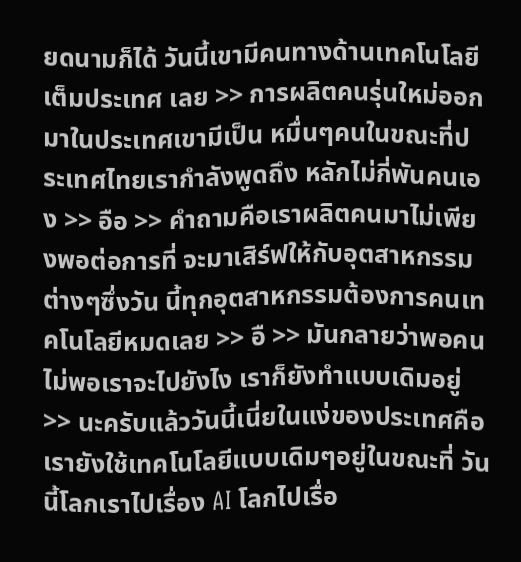ยดนามก็ได้ วันนี้เขามีคนทางด้านเทคโนโลยีเต็มประเทศ เลย >> การผลิตคนรุ่นใหม่ออกมาในประเทศเขามีเป็น หมื่นๆคนในขณะที่ประเทศไทยเรากำลังพูดถึง หลักไม่กี่พันคนเอง >> อือ >> คำถามคือเราผลิตคนมาไม่เพียงพอต่อการที่ จะมาเสิร์ฟให้กับอุตสาหกรรมต่างๆซึ่งวัน นี้ทุกอุตสาหกรรมต้องการคนเทคโนโลยีหมดเลย >> อื >> มันกลายว่าพอคนไม่พอเราจะไปยังไง เราก็ยังทำแบบเดิมอยู่ >> นะครับแล้ววันนี้เนี่ยในแง่ของประเทศคือ เรายังใช้เทคโนโลยีแบบเดิมๆอยู่ในขณะที่ วันนี้โลกเราไปเรื่อง AI โลกไปเรื่อ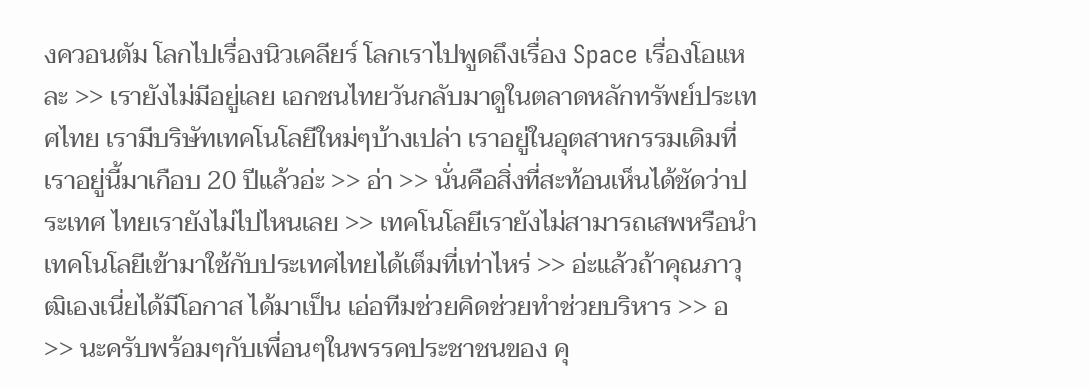งควอนตัม โลกไปเรื่องนิวเคลียร์ โลกเราไปพูดถึงเรื่อง Space เรื่องโอแหละ >> เรายังไม่มีอยู่เลย เอกชนไทยวันกลับมาดูในตลาดหลักทรัพย์ประเทศไทย เรามีบริษัทเทคโนโลยีใหม่ๆบ้างเปล่า เราอยู่ในอุตสาหกรรมเดิมที่เราอยู่นี้มาเกือบ 20 ปีแล้วอ่ะ >> อ่า >> นั่นคือสิ่งที่สะท้อนเห็นได้ชัดว่าประเทศ ไทยเรายังไม่ไปไหนเลย >> เทคโนโลยีเรายังไม่สามารถเสพหรือนำ เทคโนโลยีเข้ามาใช้กับประเทศไทยได้เต็มที่เท่าไหร่ >> อ่ะแล้วถ้าคุณภาวุฒิเองเนี่ยได้มีโอกาส ได้มาเป็น เอ่อทีมช่วยคิดช่วยทำช่วยบริหาร >> อ >> นะครับพร้อมๆกับเพื่อนๆในพรรคประชาชนของ คุ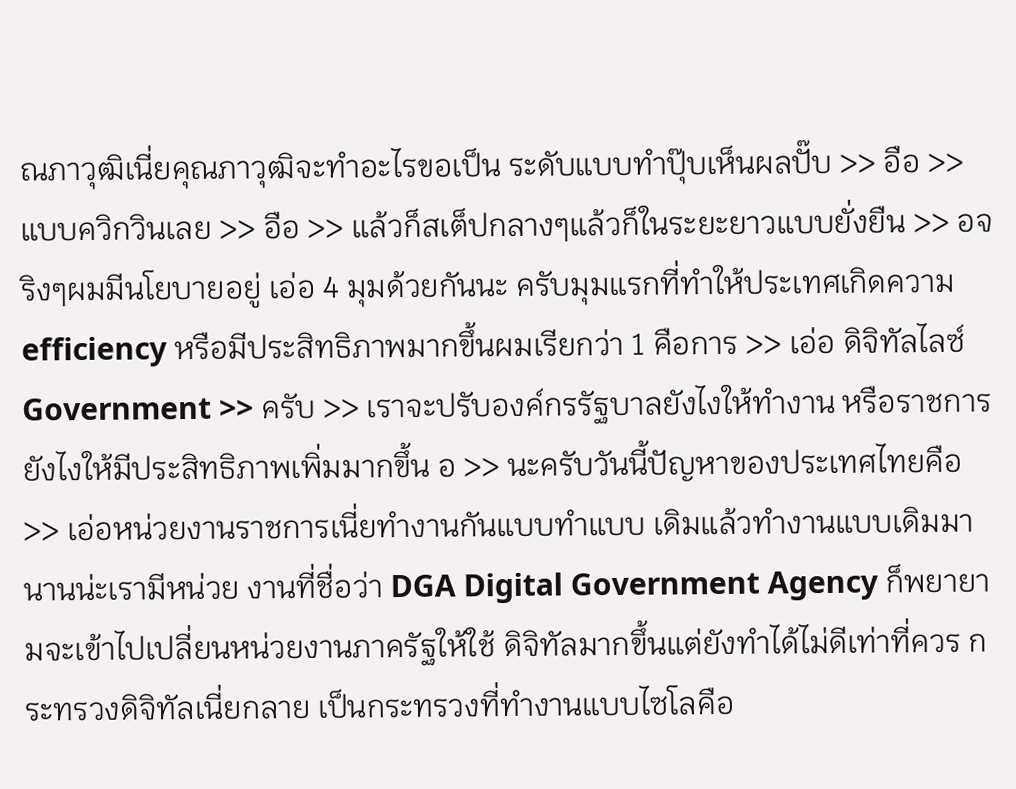ณภาวุฒิเนี่ยคุณภาวุฒิจะทำอะไรขอเป็น ระดับแบบทำปุ๊บเห็นผลปั๊บ >> อือ >> แบบควิกวินเลย >> อือ >> แล้วก็สเต็ปกลางๆแล้วก็ในระยะยาวแบบยั่งยืน >> อจริงๆผมมีนโยบายอยู่ เอ่อ 4 มุมด้วยกันนะ ครับมุมแรกที่ทำให้ประเทศเกิดความ efficiency หรือมีประสิทธิภาพมากขึ้นผมเรียกว่า 1 คือการ >> เอ่อ ดิจิทัลไลซ์ Government >> ครับ >> เราจะปรับองค์กรรัฐบาลยังไงให้ทำงาน หรือราชการยังไงให้มีประสิทธิภาพเพิ่มมากขึ้น อ >> นะครับวันนี้ปัญหาของประเทศไทยคือ >> เอ่อหน่วยงานราชการเนี่ยทำงานกันแบบทำแบบ เดิมแล้วทำงานแบบเดิมมานานน่ะเรามีหน่วย งานที่ชื่อว่า DGA Digital Government Agency ก็พยายามจะเข้าไปเปลี่ยนหน่วยงานภาครัฐให้ใช้ ดิจิทัลมากขึ้นแต่ยังทำได้ไม่ดีเท่าที่ควร กระทรวงดิจิทัลเนี่ยกลาย เป็นกระทรวงที่ทำงานแบบไซโลคือ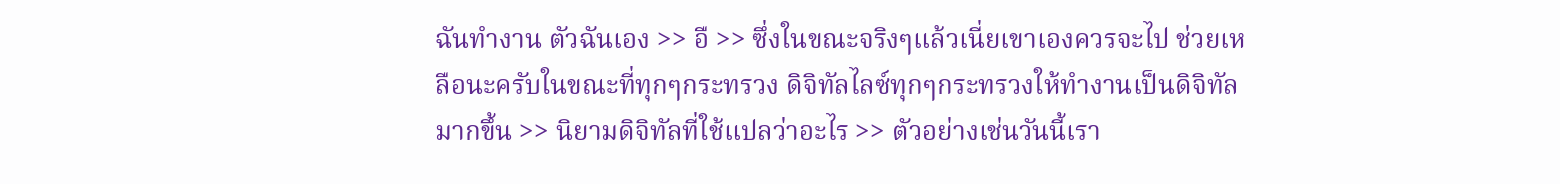ฉันทำงาน ตัวฉันเอง >> อื >> ซึ่งในขณะจริงๆแล้วเนี่ยเขาเองควรจะไป ช่วยเหลือนะครับในขณะที่ทุกๆกระทรวง ดิจิทัลไลซ์ทุกๆกระทรวงให้ทำงานเป็นดิจิทัล มากขึ้น >> นิยามดิจิทัลที่ใช้แปลว่าอะไร >> ตัวอย่างเช่นวันนี้เรา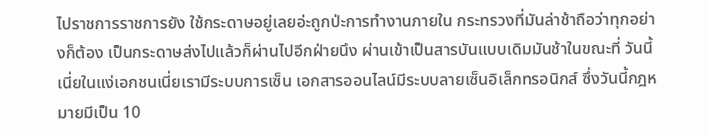ไปราชการราชการยัง ใช้กระดาษอยู่เลยอ่ะถูกป่ะการทำงานภายใน กระทรวงที่มันล่าช้าถือว่าทุกอย่างก็ต้อง เป็นกระดาษส่งไปแล้วก็ผ่านไปอีกฝ่ายนึง ผ่านเข้าเป็นสารบันแบบเดิมมันช้าในขณะที่ วันนี้เนี่ยในแง่เอกชนเนี่ยเรามีระบบการเซ็น เอกสารออนไลน์มีระบบลายเซ็นอิเล็กทรอนิกส์ ซึ่งวันนี้กฎหมายมีเป็น 10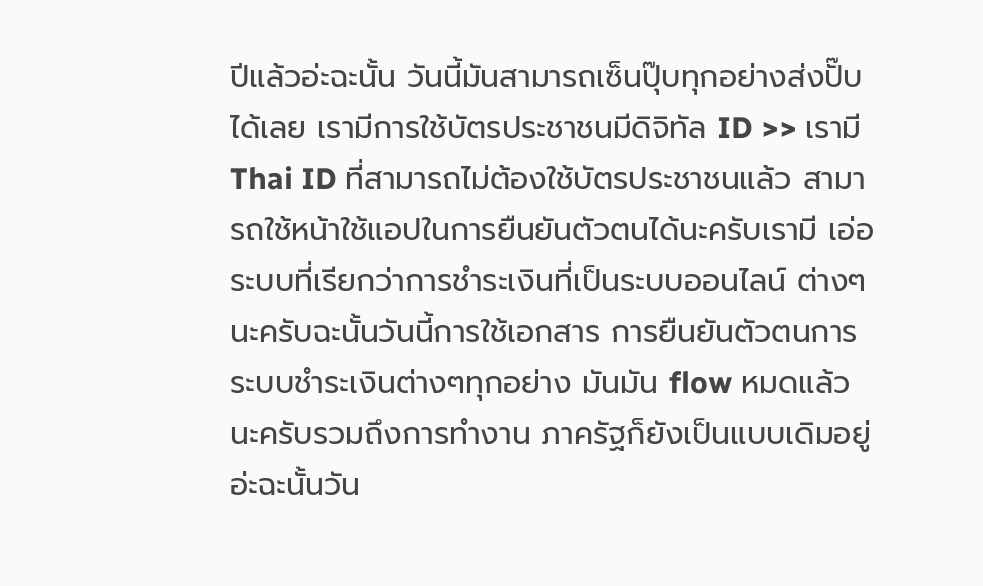ปีแล้วอ่ะฉะนั้น วันนี้มันสามารถเซ็นปุ๊บทุกอย่างส่งปั๊บได้เลย เรามีการใช้บัตรประชาชนมีดิจิทัล ID >> เรามี Thai ID ที่สามารถไม่ต้องใช้บัตรประชาชนแล้ว สามารถใช้หน้าใช้แอปในการยืนยันตัวตนได้นะครับเรามี เอ่อระบบที่เรียกว่าการชำระเงินที่เป็นระบบออนไลน์ ต่างๆนะครับฉะนั้นวันนี้การใช้เอกสาร การยืนยันตัวตนการระบบชำระเงินต่างๆทุกอย่าง มันมัน flow หมดแล้วนะครับรวมถึงการทำงาน ภาครัฐก็ยังเป็นแบบเดิมอยู่อ่ะฉะนั้นวัน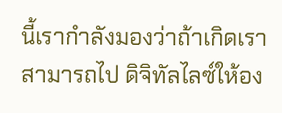นี้เรากำลังมองว่าถ้าเกิดเราสามารถไป ดิจิทัลไลซ์ให้อง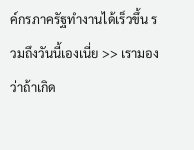ค์กรภาครัฐทำงานได้เร็วขึ้น รวมถึงวันนี้เองเนี่ย >> เรามองว่าถ้าเกิด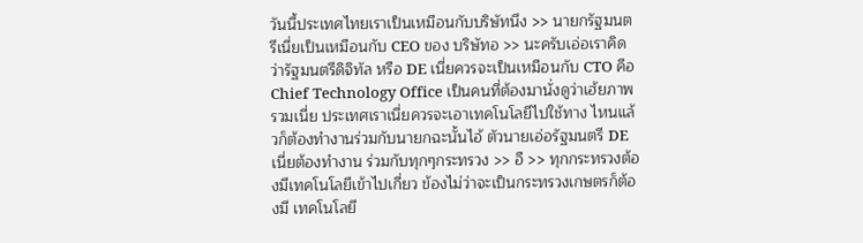วันนี้ประเทศไทยเราเป็นเหมือนกับบริษัทนึง >> นายกรัฐมนตรีเนี่ยเป็นเหมือนกับ CEO ของ บริษัทอ >> นะครับเอ่อเราคิดว่ารัฐมนตรีดิจิทัล หรือ DE เนี่ยควรจะเป็นเหมือนกับ CTO คือ Chief Technology Office เป็นคนที่ต้องมานั่งดูว่าเฮ้ยภาพรวมเนี่ย ประเทศเราเนี่ยควรจะเอาเทคโนโลยีไปใช้ทาง ไหนแล้วก็ต้องทำงานร่วมกับนายกฉะนั้นไอ้ ตัวนายเอ่อรัฐมนตรี DE เนี่ยต้องทำงาน ร่วมกับทุกๆกระทรวง >> อื >> ทุกกระทรวงต้องมีเทคโนโลยีเข้าไปเกี่ยว ข้องไม่ว่าจะเป็นกระทรวงเกษตรก็ต้องมี เทคโนโลยี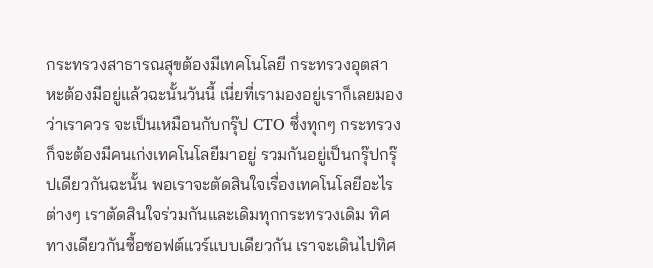กระทรวงสาธารณสุขต้องมีเทคโนโลยี กระทรวงอุตสาหะต้องมีอยู่แล้วฉะนั้นวันนี้ เนี่ยที่เรามองอยู่เราก็เลยมองว่าเราควร จะเป็นเหมือนกับกรุ๊ป CTO ซึ่งทุกๆ กระทรวงก็จะต้องมีคนเก่งเทคโนโลยีมาอยู่ รวมกันอยู่เป็นกรุ๊ปกรุ๊ปเดียวกันฉะนั้น พอเราจะตัดสินใจเรื่องเทคโนโลยีอะไรต่างๆ เราตัดสินใจร่วมกันและเดิมทุกกระทรวงเดิม ทิศทางเดียวกันซื้อซอฟต์แวร์แบบเดียวกัน เราจะเดินไปทิศ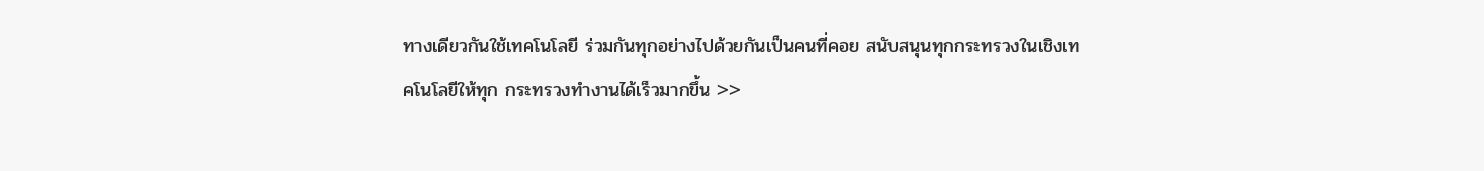ทางเดียวกันใช้เทคโนโลยี ร่วมกันทุกอย่างไปด้วยกันเป็นคนที่คอย สนับสนุนทุกกระทรวงในเชิงเทคโนโลยีให้ทุก กระทรวงทำงานได้เร็วมากขึ้น >>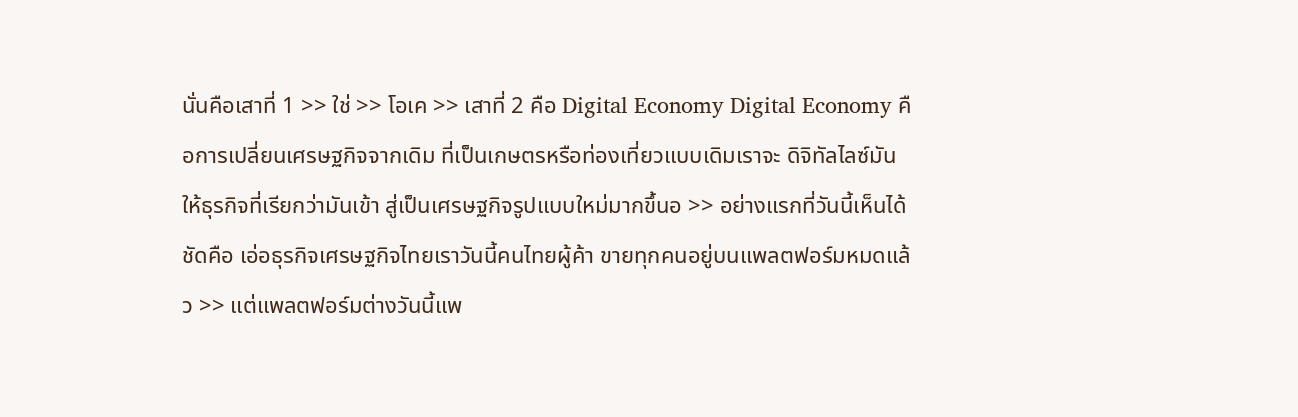นั่นคือเสาที่ 1 >> ใช่ >> โอเค >> เสาที่ 2 คือ Digital Economy Digital Economy คือการเปลี่ยนเศรษฐกิจจากเดิม ที่เป็นเกษตรหรือท่องเที่ยวแบบเดิมเราจะ ดิจิทัลไลซ์มันให้ธุรกิจที่เรียกว่ามันเข้า สู่เป็นเศรษฐกิจรูปแบบใหม่มากขึ้นอ >> อย่างแรกที่วันนี้เห็นได้ชัดคือ เอ่อธุรกิจเศรษฐกิจไทยเราวันนี้คนไทยผู้ค้า ขายทุกคนอยู่บนแพลตฟอร์มหมดแล้ว >> แต่แพลตฟอร์มต่างวันนี้แพ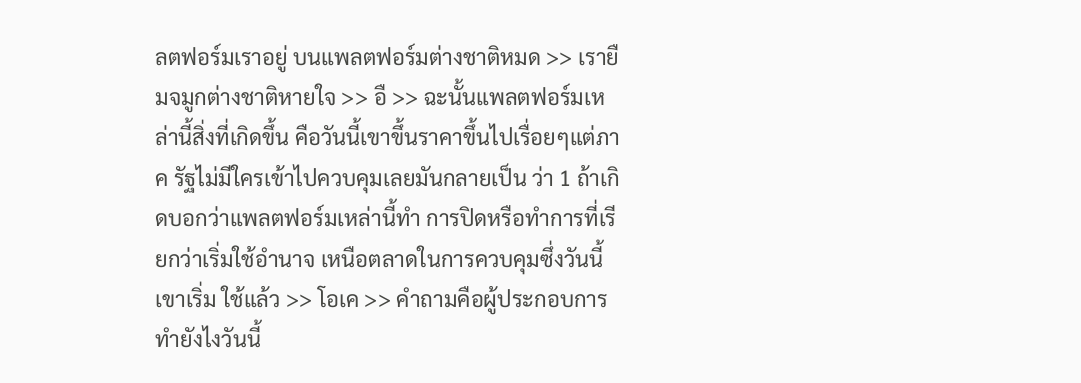ลตฟอร์มเราอยู่ บนแพลตฟอร์มต่างชาติหมด >> เรายืมจมูกต่างชาติหายใจ >> อื >> ฉะนั้นแพลตฟอร์มเหล่านี้สิ่งที่เกิดขึ้น คือวันนี้เขาขึ้นราคาขึ้นไปเรื่อยๆแต่ภาค รัฐไม่มีใครเข้าไปควบคุมเลยมันกลายเป็น ว่า 1 ถ้าเกิดบอกว่าแพลตฟอร์มเหล่านี้ทำ การปิดหรือทำการที่เรียกว่าเริ่มใช้อำนาจ เหนือตลาดในการควบคุมซึ่งวันนี้เขาเริ่ม ใช้แล้ว >> โอเค >> คำถามคือผู้ประกอบการทำยังไงวันนี้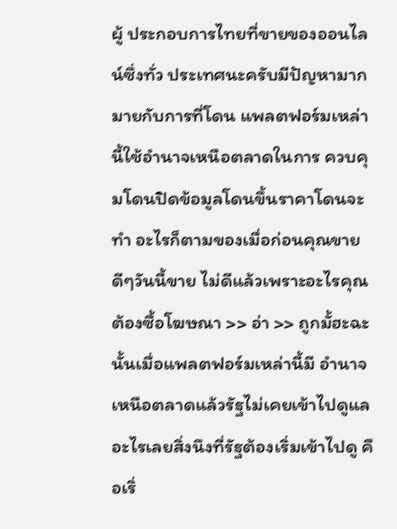ผู้ ประกอบการไทยที่ขายของออนไลน์ซึ่งทั่ว ประเทศนะครับมีปัญหามากมายกับการที่โดน แพลตฟอร์มเหล่านี้ใช้อำนาจเหนือตลาดในการ ควบคุมโดนปิดข้อมูลโดนขึ้นราคาโดนจะทำ อะไรก็ตามของเมื่อก่อนคุณขายดีๆวันนี้ขาย ไม่ดีแล้วเพราะอะไรคุณต้องซื้อโฆษณา >> อ่า >> ถูกมั้ฮะฉะนั้นเมื่อแพลตฟอร์มเหล่านี้มี อำนาจเหนือตลาดแล้วรัฐไม่เคยเข้าไปดูแล อะไรเลยสิ่งนึงที่รัฐต้องเริ่มเข้าไปดู คือเริ่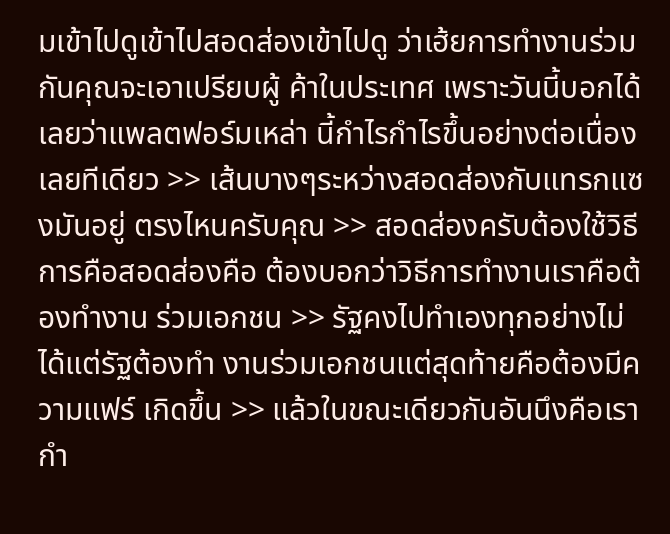มเข้าไปดูเข้าไปสอดส่องเข้าไปดู ว่าเฮ้ยการทำงานร่วมกันคุณจะเอาเปรียบผู้ ค้าในประเทศ เพราะวันนี้บอกได้เลยว่าแพลตฟอร์มเหล่า นี้กำไรกำไรขึ้นอย่างต่อเนื่องเลยทีเดียว >> เส้นบางๆระหว่างสอดส่องกับแทรกแซงมันอยู่ ตรงไหนครับคุณ >> สอดส่องครับต้องใช้วิธีการคือสอดส่องคือ ต้องบอกว่าวิธีการทำงานเราคือต้องทำงาน ร่วมเอกชน >> รัฐคงไปทำเองทุกอย่างไม่ได้แต่รัฐต้องทำ งานร่วมเอกชนแต่สุดท้ายคือต้องมีความแฟร์ เกิดขึ้น >> แล้วในขณะเดียวกันอันนึงคือเรากำ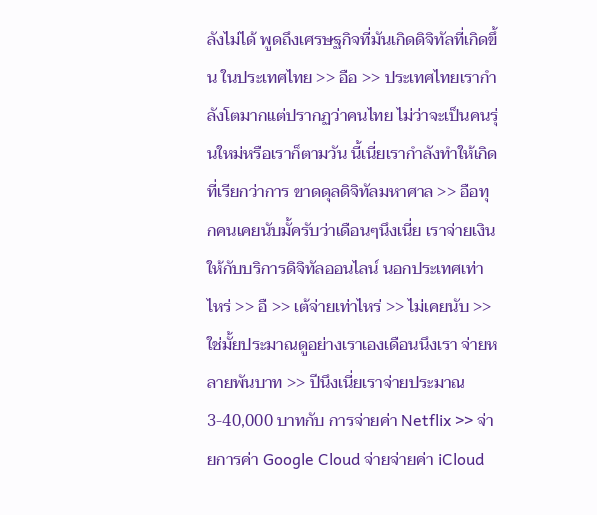ลังไม่ได้ พูดถึงเศรษฐกิจที่มันเกิดดิจิทัลที่เกิดขึ้น ในประเทศไทย >> อือ >> ประเทศไทยเรากำลังโตมากแต่ปรากฏว่าคนไทย ไม่ว่าจะเป็นคนรุ่นใหม่หรือเราก็ตามวัน นี้เนี่ยเรากำลังทำให้เกิดที่เรียกว่าการ ขาดดุลดิจิทัลมหาศาล >> อือทุกคนเคยนับมั้ครับว่าเดือนๆนึงเนี่ย เราจ่ายเงินให้กับบริการดิจิทัลออนไลน์ นอกประเทศเท่าไหร่ >> อื >> เต้จ่ายเท่าไหร่ >> ไม่เคยนับ >> ใช่มั้ยประมาณดูอย่างเราเองเดือนนึงเรา จ่ายหลายพันบาท >> ปีนึงเนี่ยเราจ่ายประมาณ 3-40,000 บาทกับ การจ่ายค่า Netflix >> จ่ายการค่า Google Cloud จ่ายจ่ายค่า iCloud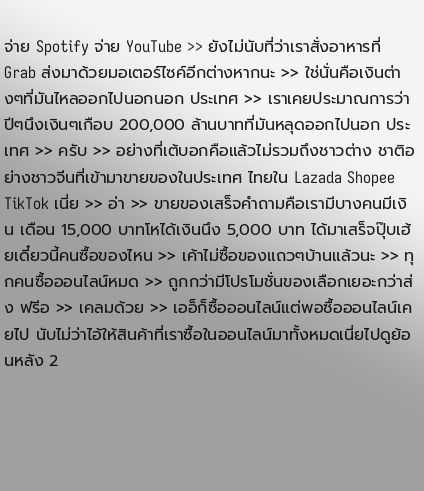จ่าย Spotify จ่าย YouTube >> ยังไม่นับที่ว่าเราสั่งอาหารที่ Grab ส่งมาด้วยมอเตอร์ไซค์อีกต่างหากนะ >> ใช่นั่นคือเงินต่างๆที่มันไหลออกไปนอกนอก ประเทศ >> เราเคยประมาณการว่าปีๆนึงเงินๆเกือบ 200,000 ล้านบาทที่มันหลุดออกไปนอก ประเทศ >> ครับ >> อย่างที่เต้บอกคือแล้วไม่รวมถึงชาวต่าง ชาติอย่างชาวจีนที่เข้ามาขายของในประเทศ ไทยใน Lazada Shopee TikTok เนี่ย >> อ่า >> ขายของเสร็จคำถามคือเรามีบางคนมีเงิน เดือน 15,000 บาทโหได้เงินนึง 5,000 บาท ได้มาเสร็จปุ๊บเฮ้ยเดี๋ยวนี้คนซื้อของไหน >> เค้าไม่ซื้อของแถวๆบ้านแล้วนะ >> ทุกคนซื้อออนไลน์หมด >> ถูกกว่ามีโปรโมชั่นของเลือกเยอะกว่าส่ง ฟรีอ >> เคลมด้วย >> เออ็ก็ซื้อออนไลน์แต่พอซื้อออนไลน์เคยไป นับไม่ว่าไอ้ให้สินค้าที่เราซื้อในออนไลน์มาทั้งหมดเนี่ยไปดูย้อนหลัง 2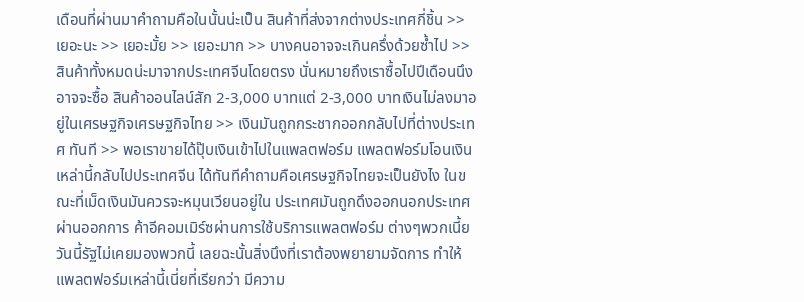เดือนที่ผ่านมาคำถามคือในนั้นน่ะเป็น สินค้าที่ส่งจากต่างประเทศกี่ชิ้น >> เยอะนะ >> เยอะมั้ย >> เยอะมาก >> บางคนอาจจะเกินครึ่งด้วยซ้ำไป >> สินค้าทั้งหมดน่ะมาจากประเทศจีนโดยตรง นั่นหมายถึงเราซื้อไปปีเดือนนึงอาจจะซื้อ สินค้าออนไลน์สัก 2-3,000 บาทแต่ 2-3,000 บาทเงินไม่ลงมาอยู่ในเศรษฐกิจเศรษฐกิจไทย >> เงินมันถูกกระชากออกกลับไปที่ต่างประเทศ ทันที >> พอเราขายได้ปุ๊บเงินเข้าไปในแพลตฟอร์ม แพลตฟอร์มโอนเงินเหล่านี้กลับไปประเทศจีน ได้ทันทีคำถามคือเศรษฐกิจไทยจะเป็นยังไง ในขณะที่เม็ดเงินมันควรจะหมุนเวียนอยู่ใน ประเทศมันถูกดึงออกนอกประเทศผ่านออกการ ค้าอีคอมเมิร์ซผ่านการใช้บริการแพลตฟอร์ม ต่างๆพวกเนี้ยวันนี้รัฐไม่เคยมองพวกนี้ เลยฉะนั้นสิ่งนึงที่เราต้องพยายามจัดการ ทำให้แพลตฟอร์มเหล่านี้เนี่ยที่เรียกว่า มีความ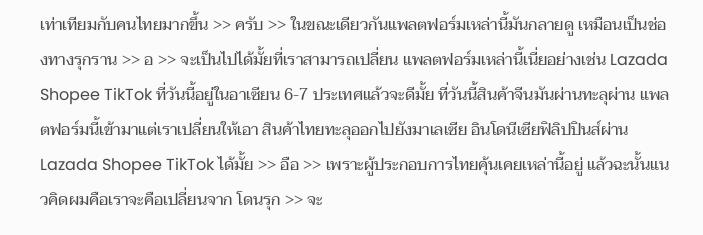เท่าเทียมกับคนไทยมากขึ้น >> ครับ >> ในขณะเดียวกันแพลตฟอร์มเหล่านี้มันกลายดู เหมือนเป็นช่องทางรุกราน >> อ >> จะเป็นไปได้มั้ยที่เราสามารถเปลี่ยน แพลตฟอร์มเหล่านี้เนี่ยอย่างเช่น Lazada Shopee TikTok ที่วันนี้อยู่ในอาเซียน 6-7 ประเทศแล้วจะดีมั้ย ที่วันนี้สินค้าจีนมันผ่านทะลุผ่าน แพลตฟอร์มนี้เข้ามาแต่เราเปลี่ยนให้เอา สินค้าไทยทะลุออกไปยังมาเลเซีย อินโดนีเซียฟิลิปปินส์ผ่าน Lazada Shopee TikTok ได้มั้ย >> อือ >> เพราะผู้ประกอบการไทยคุ้นเคยเหล่านี้อยู่ แล้วฉะนั้นแนวคิดผมคือเราจะคือเปลี่ยนจาก โดนรุก >> จะ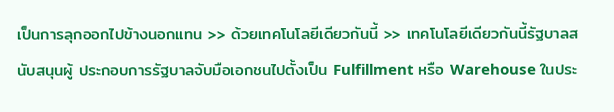เป็นการลุกออกไปข้างนอกแทน >> ด้วยเทคโนโลยีเดียวกันนี้ >> เทคโนโลยีเดียวกันนี้รัฐบาลสนับสนุนผู้ ประกอบการรัฐบาลจับมือเอกชนไปตั้งเป็น Fulfillment หรือ Warehouse ในประ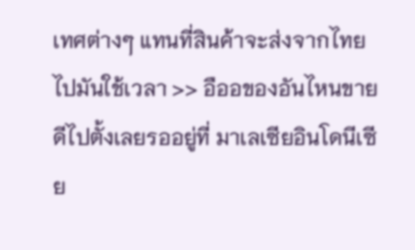เทศต่างๆ แทนที่สินค้าจะส่งจากไทยไปมันใช้เวลา >> อืออของอันไหนขายดีไปตั้งเลยรออยู่ที่ มาเลเซียอินโดนีเซีย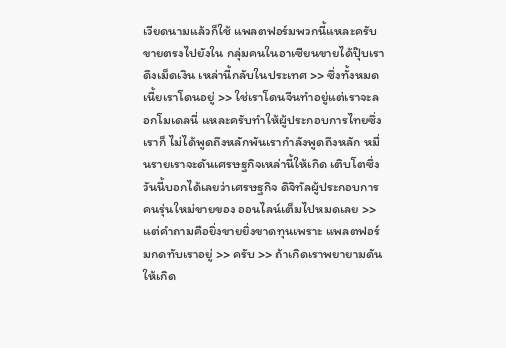เวียดนามแล้วก็ใช้ แพลตฟอร์มพวกนี้แหละครับขายตรงไปยังใน กลุ่มคนในอาเซียนขายได้ปุ๊บเราดึงเม็ดเงิน เหล่านี้กลับในประเทศ >> ซึ่งทั้งหมดเนี้ยเราโดนอยู่ >> ใช่เราโดนจีนทำอยู่แต่เราจะลอกโมเดลนี่ แหละครับทำให้ผู้ประกอบการไทยซึ่งเราก็ ไม่ได้พูดถึงหลักพันเรากำลังพูดถึงหลัก หมื่นรายเราจะดันเศรษฐกิจเหล่านี้ให้เกิด เติบโตซึ่งวันนี้บอกได้เลยว่าเศรษฐกิจ ดิจิทัลผู้ประกอบการคนรุ่นใหม่ขายของ ออนไลน์เต็มไปหมดเลย >> แต่คำถามคือยิ่งขายยิ่งขาดทุนเพราะ แพลตฟอร์มกดทับเราอยู่ >> ครับ >> ถ้าเกิดเราพยายามดันให้เกิด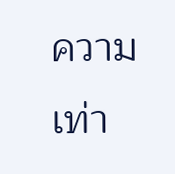ความเท่า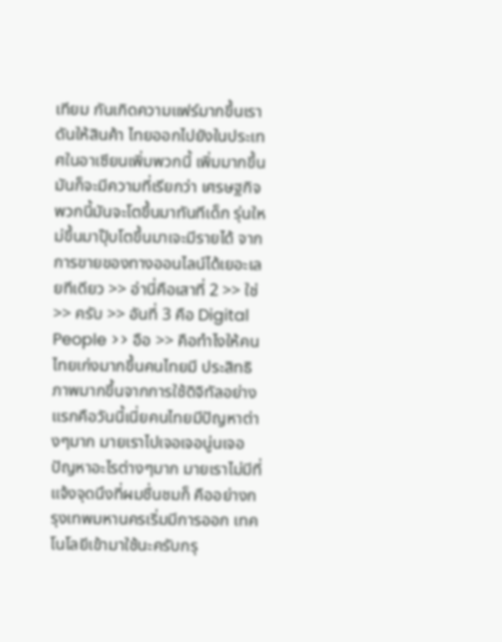เทียม กันเกิดความแฟร์มากขึ้นเราดันให้สินค้า ไทยออกไปยังในประเทศในอาเซียนเพิ่มพวกนี้ เพิ่มมากขึ้นมันก็จะมีความที่เรียกว่า เศรษฐกิจพวกนี้มันจะโตขึ้นมาทันทีเด็ก รุ่นใหม่ขึ้นมาปุ๊บโตขึ้นมาเจะมีรายได้ จากการขายของทางออนไลน์ได้เยอะเลยทีเดียว >> อ่านี่คือเสาที่ 2 >> ใช่ >> ครับ >> อันที่ 3 คือ Digital People >> อือ >> คือทำไงให้คนไทยเก่งมากขึ้นคนไทยมี ประสิทธิภาพมากขึ้นจากการใช้ดิจิทัลอย่าง แรกคือวันนี้เนี่ยคนไทยมีปัญหาต่างๆมาก มายเราไปเจอเจอนู่นเจอปัญหาอะไรต่างๆมาก มายเราไม่มีที่แจ้งจุดนึงที่ผมชื่นชมก็ คืออย่างกรุงเทพมหานครเริ่มมีการออก เทคโนโลยีเข้ามาใช้นะครับกรุ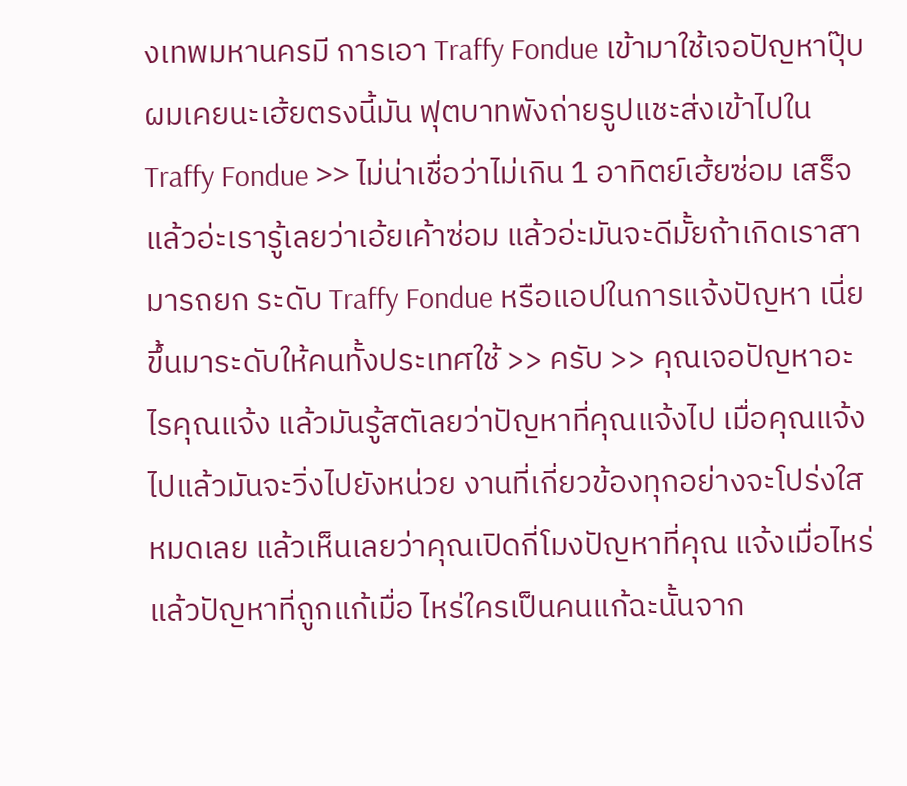งเทพมหานครมี การเอา Traffy Fondue เข้ามาใช้เจอปัญหาปุ๊บผมเคยนะเฮ้ยตรงนี้มัน ฟุตบาทพังถ่ายรูปแชะส่งเข้าไปใน Traffy Fondue >> ไม่น่าเชื่อว่าไม่เกิน 1 อาทิตย์เฮ้ยซ่อม เสร็จแล้วอ่ะเรารู้เลยว่าเอ้ยเค้าซ่อม แล้วอ่ะมันจะดีมั้ยถ้าเกิดเราสามารถยก ระดับ Traffy Fondue หรือแอปในการแจ้งปัญหา เนี่ยขึ้นมาระดับให้คนทั้งประเทศใช้ >> ครับ >> คุณเจอปัญหาอะไรคุณแจ้ง แล้วมันรู้สตัเลยว่าปัญหาที่คุณแจ้งไป เมื่อคุณแจ้งไปแล้วมันจะวิ่งไปยังหน่วย งานที่เกี่ยวข้องทุกอย่างจะโปร่งใสหมดเลย แล้วเห็นเลยว่าคุณเปิดกี่โมงปัญหาที่คุณ แจ้งเมื่อไหร่แล้วปัญหาที่ถูกแก้เมื่อ ไหร่ใครเป็นคนแก้ฉะนั้นจาก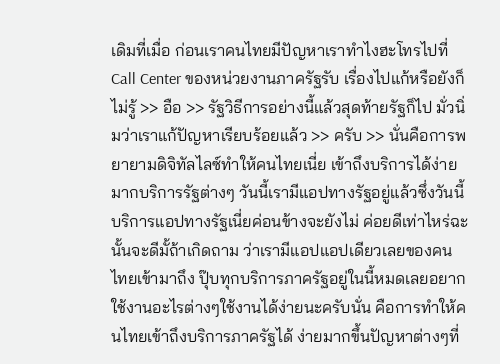เดิมที่เมื่อ ก่อนเราคนไทยมีปัญหาเราทำไงฮะโทรไปที่ Call Center ของหน่วยงานภาครัฐรับ เรื่องไปแก้หรือยังก็ไม่รู้ >> อือ >> รัฐวิธีการอย่างนี้แล้วสุดท้ายรัฐก็ไป มั่วนิ่มว่าเราแก้ปัญหาเรียบร้อยแล้ว >> ครับ >> นั่นคือการพยายามดิจิทัลไลซ์ทำให้คนไทยเนี่ย เข้าถึงบริการได้ง่ายมากบริการรัฐต่างๆ วันนี้เรามีแอปทางรัฐอยู่แล้วซึ่งวันนี้ บริการแอปทางรัฐเนี่ยค่อนข้างจะยังไม่ ค่อยดีเท่าไหร่ฉะนั้นจะดีมั้ถ้าเกิดถาม ว่าเรามีแอปแอปเดียวเลยของคนไทยเข้ามาถึง ปุ๊บทุกบริการภาครัฐอยู่ในนี้หมดเลยอยาก ใช้งานอะไรต่างๆใช้งานได้ง่ายนะครับนั่น คือการทำให้คนไทยเข้าถึงบริการภาครัฐได้ ง่ายมากขึ้นปัญหาต่างๆที่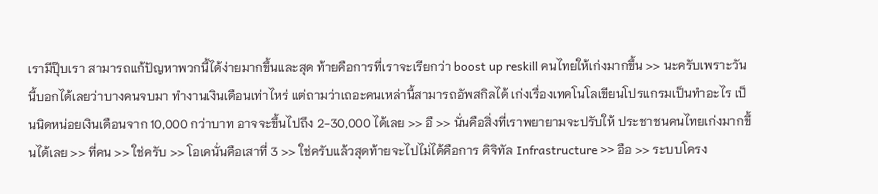เรามีปุ๊บเรา สามารถแก้ปัญหาพวกนี้ได้ง่ายมากขึ้นและสุด ท้ายคือการที่เราจะเรียกว่า boost up reskill คนไทยให้เก่งมากขึ้น >> นะครับเพราะวันนี้บอกได้เลยว่าบางคนจบมา ทำงานเงินเดือนเท่าไหร่ แต่ถามว่าเถอะคนเหล่านี้สามารถอัพสกิลได้ เก่งเรื่องเทคโนโลเขียนโปรแกรมเป็นทำอะไร เป็นนิดหน่อยเงินเดือนจาก 10,000 กว่าบาท อาจจะขึ้นไปถึง 2-30,000 ได้เลย >> อื >> นั่นคือสิ่งที่เราพยายามจะปรับให้ ประชาชนคนไทยเก่งมากขึ้นได้เลย >> ที่คน >> ใช่ครับ >> โอเคนั่นคือเสาที่ 3 >> ใช่ครับแล้วสุดท้ายจะไปไม่ได้คือการ ดิจิทัล Infrastructure >> อือ >> ระบบโครง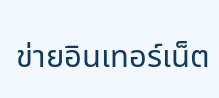ข่ายอินเทอร์เน็ต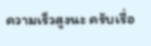ความเร็วสูงนะ ครับเรื่อ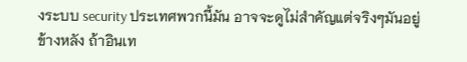งระบบ security ประเทศพวกนี้มัน อาจจะดูไม่สำคัญแต่จริงๆมันอยู่ข้างหลัง ถ้าอินเท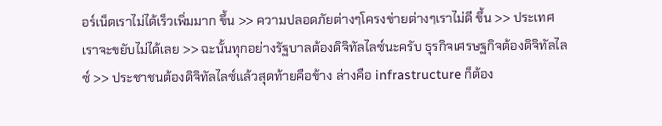อร์เน็ตเราไม่ได้เร็วเพิ่มมาก ขึ้น >> ความปลอดภัยต่างๆโครงข่ายต่างๆเราไม่ดี ขึ้น >> ประเทศเราจะขยับไม่ได้เลย >> ฉะนั้นทุกอย่างรัฐบาลต้องดิจิทัลไลซ์นะครับ ธุรกิจเศรษฐกิจต้องดิจิทัลไลซ์ >> ประชาชนต้องดิจิทัลไลซ์แล้วสุดท้ายคือข้าง ล่างคือ infrastructure ก็ต้อง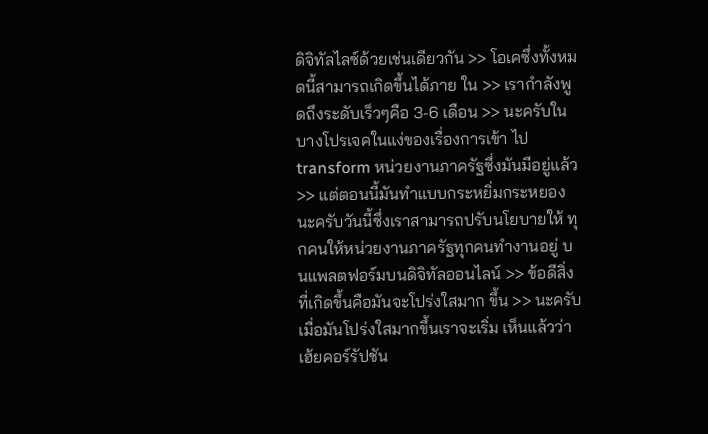ดิจิทัลไลซ์ด้วยเช่นเดียวกัน >> โอเคซึ่งทั้งหมดนี้สามารถเกิดขึ้นได้ภาย ใน >> เรากำลังพูดถึงระดับเร็วๆคือ 3-6 เดือน >> นะครับในบางโปรเจคในแง่ของเรื่องการเข้า ไป transform หน่วยงานภาครัฐซึ่งมันมีอยู่แล้ว >> แต่ตอนนี้มันทำแบบกระหยิ่มกระหยอง นะครับวันนี้ซึ่งเราสามารถปรับนโยบายให้ ทุกคนให้หน่วยงานภาครัฐทุกคนทำงานอยู่ บนแพลตฟอร์มบนดิจิทัลออนไลน์ >> ข้อดีสิ่งที่เกิดขึ้นคือมันจะโปร่งใสมาก ขึ้น >> นะครับเมื่อมันโปร่งใสมากขึ้นเราจะเริ่ม เห็นแล้วว่าเฮ้ยคอร์รัปชัน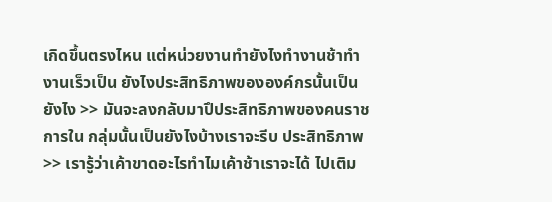เกิดขึ้นตรงไหน แต่หน่วยงานทำยังไงทำงานช้าทำงานเร็วเป็น ยังไงประสิทธิภาพขององค์กรนั้นเป็นยังไง >> มันจะลงกลับมาปึประสิทธิภาพของคนราชการใน กลุ่มนั้นเป็นยังไงบ้างเราจะรีบ ประสิทธิภาพ >> เรารู้ว่าเค้าขาดอะไรทำไมเค้าช้าเราจะได้ ไปเติม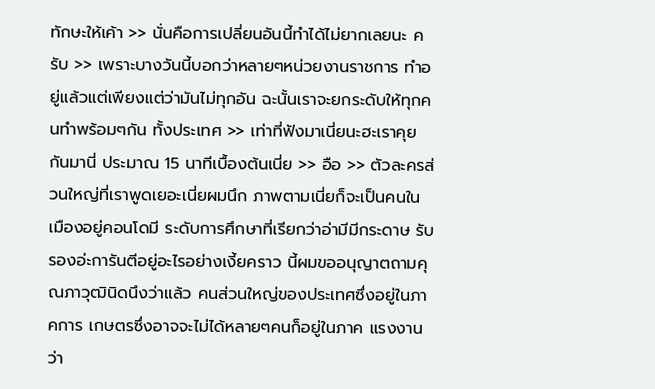ทักษะให้เค้า >> นั่นคือการเปลี่ยนอันนี้ทำได้ไม่ยากเลยนะ ครับ >> เพราะบางวันนี้บอกว่าหลายๆหน่วยงานราชการ ทำอยู่แล้วแต่เพียงแต่ว่ามันไม่ทุกอัน ฉะนั้นเราจะยกระดับให้ทุกคนทำพร้อมๆกัน ทั้งประเทศ >> เท่าที่ฟังมาเนี่ยนะฮะเราคุยกันมานี่ ประมาณ 15 นาทีเบื้องต้นเนี่ย >> อือ >> ตัวละครส่วนใหญ่ที่เราพูดเยอะเนี่ยผมนึก ภาพตามเนี่ยก็จะเป็นคนในเมืองอยู่คอนโดมี ระดับการศึกษาที่เรียกว่าอ่ามีมีกระดาษ รับรองอ่ะการันตีอยู่อะไรอย่างเงี้ยคราว นี้ผมขออนุญาตถามคุณภาวุฒินิดนึงว่าแล้ว คนส่วนใหญ่ของประเทศซึ่งอยู่ในภาคการ เกษตรซึ่งอาจจะไม่ได้หลายๆคนก็อยู่ในภาค แรงงานว่า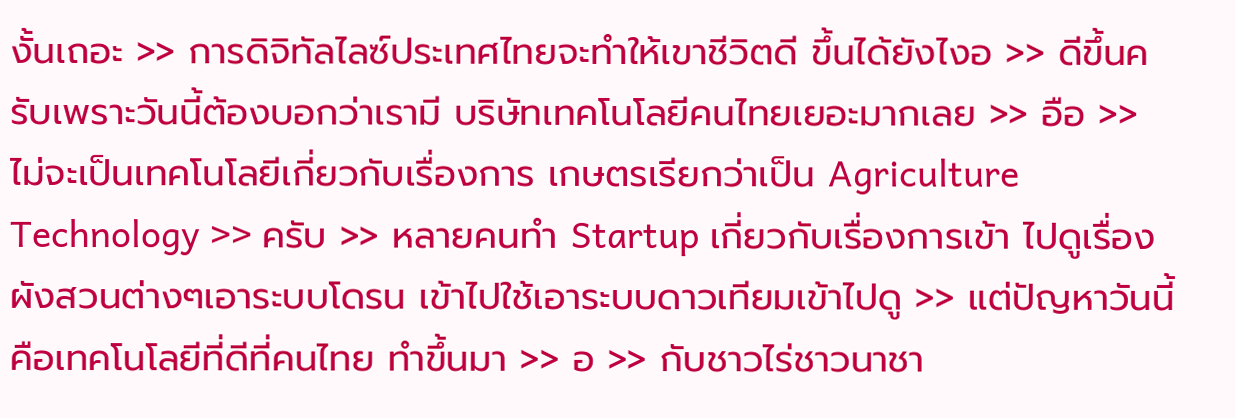งั้นเถอะ >> การดิจิทัลไลซ์ประเทศไทยจะทำให้เขาชีวิตดี ขึ้นได้ยังไงอ >> ดีขึ้นครับเพราะวันนี้ต้องบอกว่าเรามี บริษัทเทคโนโลยีคนไทยเยอะมากเลย >> อือ >> ไม่จะเป็นเทคโนโลยีเกี่ยวกับเรื่องการ เกษตรเรียกว่าเป็น Agriculture Technology >> ครับ >> หลายคนทำ Startup เกี่ยวกับเรื่องการเข้า ไปดูเรื่องผังสวนต่างๆเอาระบบโดรน เข้าไปใช้เอาระบบดาวเทียมเข้าไปดู >> แต่ปัญหาวันนี้คือเทคโนโลยีที่ดีที่คนไทย ทำขึ้นมา >> อ >> กับชาวไร่ชาวนาชา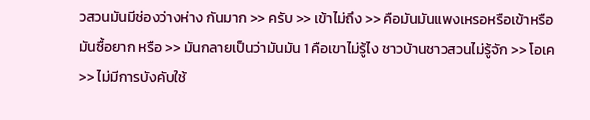วสวนมันมีช่องว่างห่าง กันมาก >> ครับ >> เข้าไม่ถึง >> คือมันมันแพงเหรอหรือเข้าหรือมันซื้อยาก หรือ >> มันกลายเป็นว่ามันมัน 1 คือเขาไม่รู้ไง ชาวบ้านชาวสวนไม่รู้จัก >> โอเค >> ไม่มีการบังคับใช้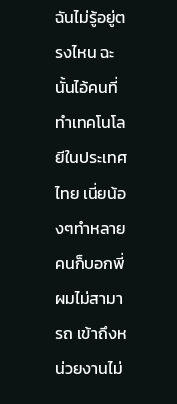ฉันไม่รู้อยู่ตรงไหน ฉะนั้นไอ้คนที่ทำเทคโนโลยีในประเทศไทย เนี่ยน้องๆทำหลายคนก็บอกพี่ผมไม่สามารถ เข้าถึงหน่วยงานไม่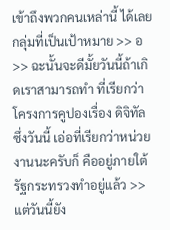เข้าถึงพวกคนเหล่านี้ ได้เลยกลุ่มที่เป็นเป้าหมาย >> อ >> ฉะนั้นจะดีมั้ยวันนี้ถ้าเกิดเราสามารถทำ ที่เรียกว่าโครงการคูปองเรื่อง ดิจิทัล ซึ่งวันนี้ เอ่อที่เรียกว่าหน่วยงานนะครับก็ คืออยู่ภายใต้รัฐกระทรวงทำอยู่แล้ว >> แต่วันนี้ยัง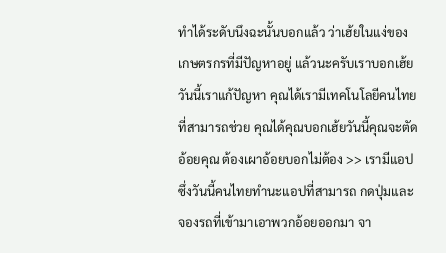ทำได้ระดับนึงฉะนั้นบอกแล้ว ว่าเฮ้ยในแง่ของเกษตรกรที่มีปัญหาอยู่ แล้วนะครับเราบอกเฮ้ยวันนี้เราแก้ปัญหา คุณได้เรามีเทคโนโลยีคนไทยที่สามารถช่วย คุณได้คุณบอกเฮ้ยวันนี้คุณจะตัดอ้อยคุณ ต้องเผาอ้อยบอกไม่ต้อง >> เรามีแอปซึ่งวันนี้คนไทยทำนะแอปที่สามารถ กดปุ่มและจองรถที่เข้ามาเอาพวกอ้อยออกมา จา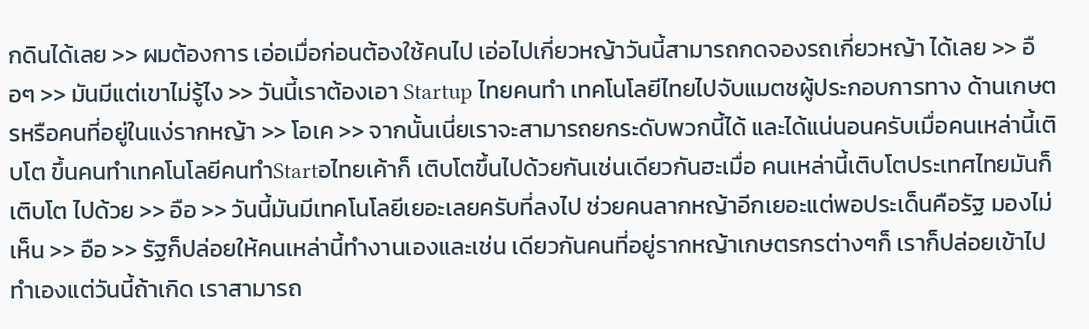กดินได้เลย >> ผมต้องการ เอ่อเมื่อก่อนต้องใช้คนไป เอ่อไปเกี่ยวหญ้าวันนี้สามารถกดจองรถเกี่ยวหญ้า ได้เลย >> อือๆ >> มันมีแต่เขาไม่รู้ไง >> วันนี้เราต้องเอา Startup ไทยคนทำ เทคโนโลยีไทยไปจับแมตชผู้ประกอบการทาง ด้านเกษตรหรือคนที่อยู่ในแง่รากหญ้า >> โอเค >> จากนั้นเนี่ยเราจะสามารถยกระดับพวกนี้ได้ และได้แน่นอนครับเมื่อคนเหล่านี้เติบโต ขึ้นคนทำเทคโนโลยีคนทำStartอไทยเค้าก็ เติบโตขึ้นไปด้วยกันเช่นเดียวกันฮะเมื่อ คนเหล่านี้เติบโตประเทศไทยมันก็เติบโต ไปด้วย >> อือ >> วันนี้มันมีเทคโนโลยีเยอะเลยครับที่ลงไป ช่วยคนลากหญ้าอีกเยอะแต่พอประเด็นคือรัฐ มองไม่เห็น >> อือ >> รัฐก็ปล่อยให้คนเหล่านี้ทำงานเองและเช่น เดียวกันคนที่อยู่รากหญ้าเกษตรกรต่างๆก็ เราก็ปล่อยเข้าไปทำเองแต่วันนี้ถ้าเกิด เราสามารถ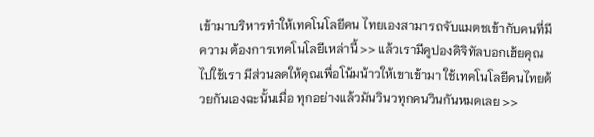เข้ามาบริหารทำให้เทคโนโลยีคน ไทยเองสามารถจับแมตชเข้ากับคนที่มีความ ต้องการเทคโนโลยีเหล่านี้ >> แล้วเรามีคูปองดิจิทัลบอกเฮ้ยคุณไปใช้เรา มีส่วนลดให้คุณเพื่อโน้มน้าวให้เขาเข้ามา ใช้เทคโนโลยีคนไทยด้วยกันเองฉะนั้นเมื่อ ทุกอย่างแล้วมันวินวทุกคนวินกันหมดเลย >>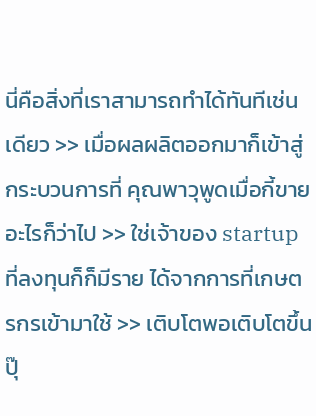นี่คือสิ่งที่เราสามารถทำได้ทันทีเช่น เดียว >> เมื่อผลผลิตออกมาก็เข้าสู่กระบวนการที่ คุณพาวุพูดเมื่อกี้ขายอะไรก็ว่าไป >> ใช่เจ้าของ startup ที่ลงทุนก็ก็มีราย ได้จากการที่เกษตรกรเข้ามาใช้ >> เติบโตพอเติบโตขึ้นปุ๊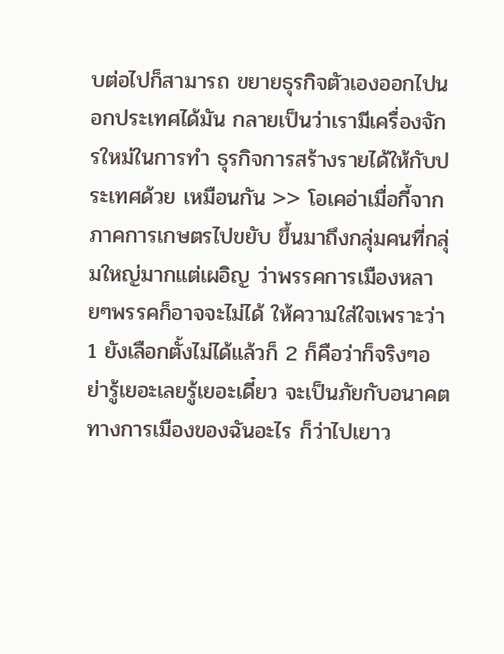บต่อไปก็สามารถ ขยายธุรกิจตัวเองออกไปนอกประเทศได้มัน กลายเป็นว่าเรามีเครื่องจักรใหม่ในการทำ ธุรกิจการสร้างรายได้ให้กับประเทศด้วย เหมือนกัน >> โอเคอ่าเมื่อกี้จากภาคการเกษตรไปขยับ ขึ้นมาถึงกลุ่มคนที่กลุ่มใหญ่มากแต่เผอิญ ว่าพรรคการเมืองหลายๆพรรคก็อาจจะไม่ได้ ให้ความใส่ใจเพราะว่า 1 ยังเลือกตั้งไม่ได้แล้วก็ 2 ก็คือว่าก็จริงๆอย่ารู้เยอะเลยรู้เยอะเดี๋ยว จะเป็นภัยกับอนาคตทางการเมืองของฉันอะไร ก็ว่าไปเยาว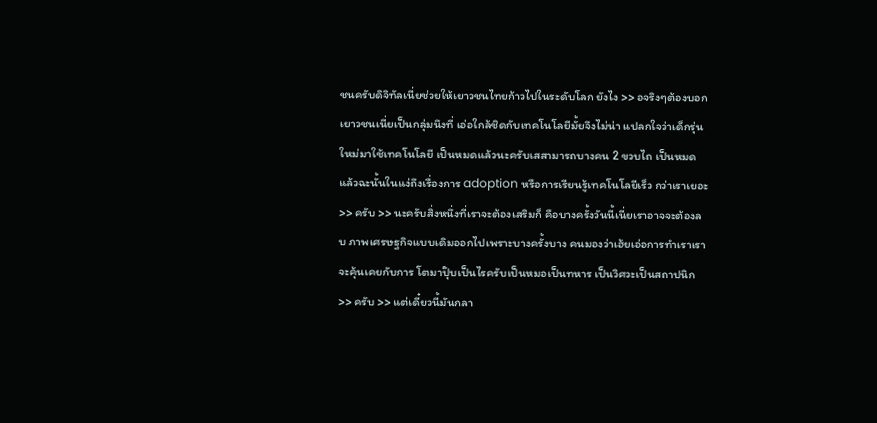ชนครับดิจิทัลเนี่ยช่วยให้เยาวชนไทยก้าวไปในระดับโลก ยังไง >> อจริงๆต้องบอกเยาวชนเนี่ยเป็นกลุ่มนึงที่ เอ่อใกล้ชิดกับเทคโนโลยีมั้ยจึงไม่น่า แปลกใจว่าเด็กรุ่นใหม่มาใช้เทคโนโลยี เป็นหมดแล้วนะครับเสสามารถบางคน 2 ขวบไถ เป็นหมดแล้วฉะนั้นในแง่ถึงเรื่องการ adoption หรือการเรียนรู้เทคโนโลยีเร็ว กว่าเราเยอะ >> ครับ >> นะครับสิ่งหนึ่งที่เราจะต้องเสริมก็ คือบางครั้งวันนี้เนี่ยเราอาจจะต้องลบ ภาพเศรษฐกิจแบบเดิมออกไปเพราะบางครั้งบาง คนมองว่าเฮ้ยเอ่อการทำเราเราจะคุ้นเคยกับการ โตมาปุ๊บเป็นไรครับเป็นหมอเป็นทหาร เป็นวิศวะเป็นสถาปนิก >> ครับ >> แต่เดี๋ยวนี้มันกลา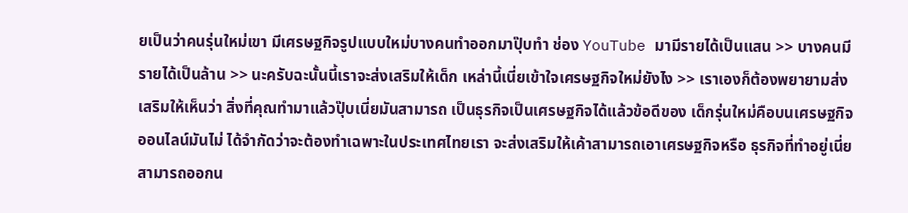ยเป็นว่าคนรุ่นใหม่เขา มีเศรษฐกิจรูปแบบใหม่บางคนทำออกมาปุ๊บทำ ช่อง YouTube มามีรายได้เป็นแสน >> บางคนมีรายได้เป็นล้าน >> นะครับฉะนั้นนี้เราจะส่งเสริมให้เด็ก เหล่านี้เนี่ยเข้าใจเศรษฐกิจใหม่ยังไง >> เราเองก็ต้องพยายามส่งเสริมให้เห็นว่า สิ่งที่คุณทำมาแล้วปุ๊บเนี่ยมันสามารถ เป็นธุรกิจเป็นเศรษฐกิจได้แล้วข้อดีของ เด็กรุ่นใหม่คือบนเศรษฐกิจออนไลน์มันไม่ ได้จำกัดว่าจะต้องทำเฉพาะในประเทศไทยเรา จะส่งเสริมให้เค้าสามารถเอาเศรษฐกิจหรือ ธุรกิจที่ทำอยู่เนี่ยสามารถออกน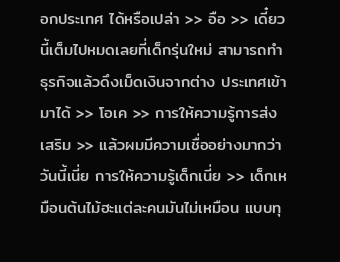อกประเทศ ได้หรือเปล่า >> อือ >> เดี๋ยวนี้เต็มไปหมดเลยที่เด็กรุ่นใหม่ สามารถทำธุรกิจแล้วดึงเม็ดเงินจากต่าง ประเทศเข้ามาได้ >> โอเค >> การให้ความรู้การส่งเสริม >> แล้วผมมีความเชื่ออย่างมากว่าวันนี้เนี่ย การให้ความรู้เด็กเนี่ย >> เด็กเหมือนต้นไม้ฮะแต่ละคนมันไม่เหมือน แบบทุ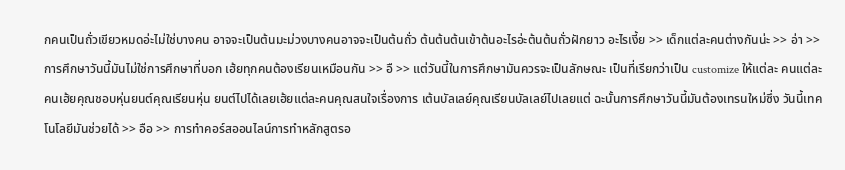กคนเป็นถั่วเขียวหมดอ่ะไม่ใช่บางคน อาจจะเป็นต้นมะม่วงบางคนอาจจะเป็นต้นถั่ว ต้นต้นต้นเข้าต้นอะไรอ่ะต้นต้นถั่วฝักยาว อะไรเงี้ย >> เด็กแต่ละคนต่างกันน่ะ >> อ่า >> การศึกษาวันนี้มันไม่ใช่การศึกษาที่บอก เฮ้ยทุกคนต้องเรียนเหมือนกัน >> อื >> แต่วันนี้ในการศึกษามันควรจะเป็นลักษณะ เป็นที่เรียกว่าเป็น customize ให้แต่ละ คนแต่ละคนเฮ้ยคุณชอบหุ่นยนต์คุณเรียนหุ่น ยนต์ไปได้เลยเฮ้ยแต่ละคนคุณสนใจเรื่องการ เต้นบัลเลย์คุณเรียนบัลเลย์ไปเลยแต่ ฉะนั้นการศึกษาวันนี้มันต้องเทรนใหม่ซึ่ง วันนี้เทคโนโลยีมันช่วยได้ >> อือ >> การทำคอร์สออนไลน์การทำหลักสูตรอ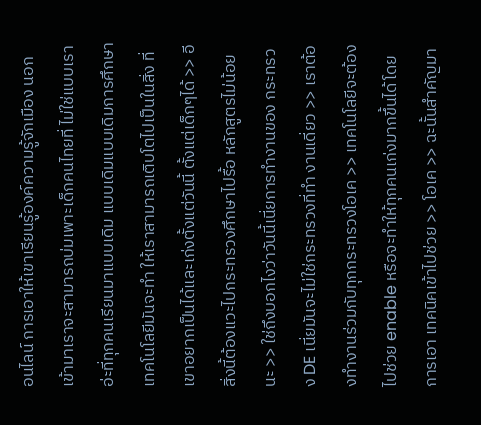อนไลน์ การเอาให้เขาเรียนรู้องค์ความรู้จักเมือง นอกเข้ามาเราจะสามารถบ่มเพาะเด็กคนไทยที่ ไม่ใช่แบบเราอ่ะที่ทุกคนเรียนมาแบบเดิม แบบเดิมแบบเดิมการศึกษาเทคโนโลยีมันจะทำ ให้เราสามารถเติบโตไปเป็นในสิ่ง ที่เขาอยากเป็นได้และเก่งตั้งแต่วันนี้ ตั้งแต่เด็กๆได้ >> อีสิ่งนี้ต้องแวะไปกระทรวงศึกษาไปรื้อ หลักสูตรไม่น้อยนะ >> ใช่ถึงบอกไงว่าวันนี้เนี่ยการทำงานของ กระทรวง DE เนี่ยมันจะไม่ใช่กระทรวงที่ทำ งานเดี่ยว >> เราต้องทำงานร่วมกับทุกกระทรวงโอเค >> เทคโนโลยีจะต้องไปช่วย enable หรือจะทำให้ทุกคนเก่งมากขึ้นได้โดยการเอา เทคนิคเข้าไปช่วย >> โอเค >> ฉะนั้นสำคัญมา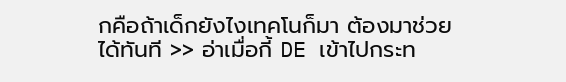กคือถ้าเด็กยังไงเทคโนก็มา ต้องมาช่วยได้ทันที >> อ่าเมื่อกี้ DE เข้าไปกระท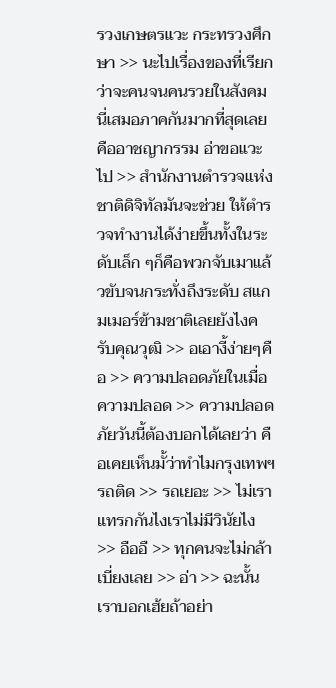รวงเกษตรแวะ กระทรวงศึกษา >> นะไปเรื่องของที่เรียกว่าจะคนจนคนรวยในสังคม นี่เสมอภาคกันมากที่สุดเลยคืออาชญากรรม อ่าขอแวะไป >> สำนักงานตำรวจแห่งชาติดิจิทัลมันจะช่วย ให้ตำรวจทำงานได้ง่ายขึ้นทั้งในระดับเล็ก ๆก็คือพวกจับเมาแล้วขับจนกระทั่งถึงระดับ สแกมเมอร์ข้ามชาติเลยยังไงครับคุณวุฒิ >> อเอางี้ง่ายๆคือ >> ความปลอดภัยในเมื่อความปลอด >> ความปลอดภัยวันนี้ต้องบอกได้เลยว่า คือเคยเห็นมั้ว่าทำไมกรุงเทพฯรถติด >> รถเยอะ >> ไม่เราแทรกกันไงเราไม่มีวินัยไง >> อืออื >> ทุกคนจะไม่กล้าเบี่ยงเลย >> อ่า >> ฉะนั้นเราบอกเฮ้ยถ้าอย่า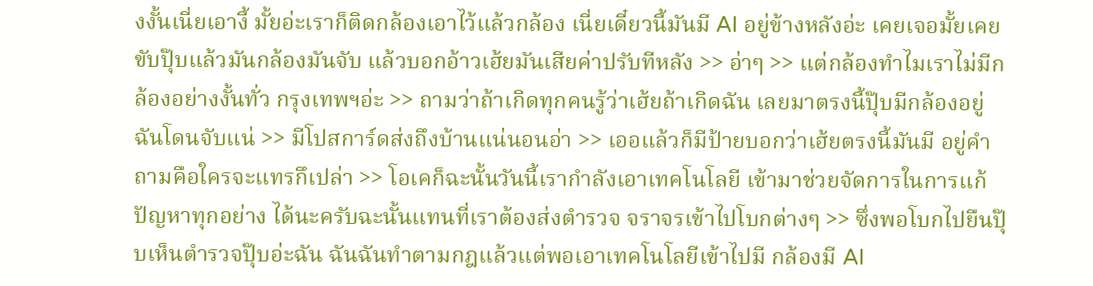งงั้นเนี่ยเอางี้ มั้ยอ่ะเราก็ติดกล้องเอาไว้แล้วกล้อง เนี่ยเดี๋ยวนี้มันมี AI อยู่ข้างหลังอ่ะ เคยเจอมั้ยเคยขับปุ๊บแล้วมันกล้องมันจับ แล้วบอกอ้าวเฮ้ยมันเสียค่าปรับทีหลัง >> อ่าๆ >> แต่กล้องทำไมเราไม่มีกล้องอย่างงั้นทั่ว กรุงเทพฯอ่ะ >> ถามว่าถ้าเกิดทุกคนรู้ว่าเฮ้ยถ้าเกิดฉัน เลยมาตรงนี้ปุ๊บมีกล้องอยู่ฉันโดนจับแน่ >> มีโปสการ์ดส่งถึงบ้านแน่นอนอ่า >> เออแล้วก็มีป้ายบอกว่าเฮ้ยตรงนี้มันมี อยู่คำถามคือใครจะแทรกึเปล่า >> โอเคก็ฉะนั้นวันนี้เรากำลังเอาเทคโนโลยี เข้ามาช่วยจัดการในการแก้ปัญหาทุกอย่าง ได้นะครับฉะนั้นแทนที่เราต้องส่งตำรวจ จราจรเข้าไปโบกต่างๆ >> ซึ่งพอโบกไปยืนปุ๊บเห็นตำรวจปุ๊บอ่ะฉัน ฉันฉันทำตามกฎแล้วแต่พอเอาเทคโนโลยีเข้าไปมี กล้องมี AI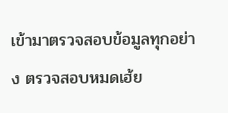เข้ามาตรวจสอบข้อมูลทุกอย่าง ตรวจสอบหมดเฮ้ย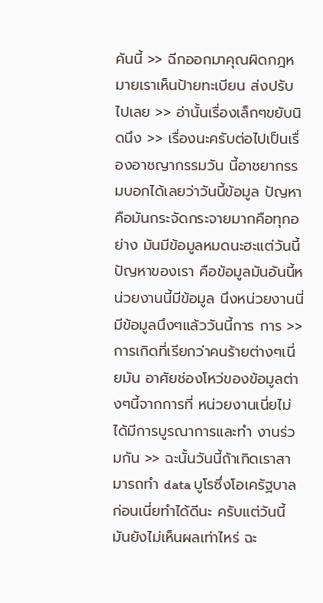คันนี้ >> ฉีกออกมาคุณผิดกฎหมายเราเห็นป้ายทะเบียน ส่งปรับไปเลย >> อ่านั้นเรื่องเล็กๆขยับนิดนึง >> เรื่องนะครับต่อไปเป็นเรื่องอาชญากรรมวัน นี้อาชยากรรมบอกได้เลยว่าวันนี้ข้อมูล ปัญหาคือมันกระจัดกระจายมากคือทุกอย่าง มันมีข้อมูลหมดนะฮะแต่วันนี้ปัญหาของเรา คือข้อมูลมันอันนี้หน่วยงานนี้มีข้อมูล นึงหน่วยงานนี่มีข้อมูลนึงๆแล้ววันนี้การ การ >> การเกิดที่เรียกว่าคนร้ายต่างๆเนี่ยมัน อาศัยช่องโหว่ของข้อมูลต่างๆนี้จากการที่ หน่วยงานเนี่ยไม่ได้มีการบูรณาการและทำ งานร่วมกัน >> ฉะนั้นวันนี้ถ้าเกิดเราสามารถทำ data บูโรซึ่งโอเครัฐบาลก่อนเนี่ยทำได้ดีนะ ครับแต่วันนี้มันยังไม่เห็นผลเท่าไหร่ ฉะ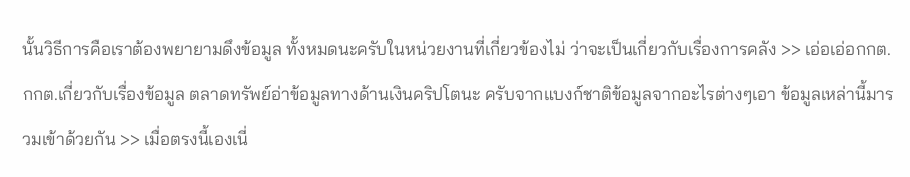นั้นวิธีการคือเราต้องพยายามดึงข้อมูล ทั้งหมดนะครับในหน่วยงานที่เกี่ยวข้องไม่ ว่าจะเป็นเกี่ยวกับเรื่องการคลัง >> เอ่อเอ่อกกต. กกต.เกี่ยวกับเรื่องข้อมูล ตลาดทรัพย์อ่าข้อมูลทางด้านเงินคริปโตนะ ครับจากแบงก์ชาติข้อมูลจากอะไรต่างๆเอา ข้อมูลเหล่านี้มารวมเข้าด้วยกัน >> เมื่อตรงนี้เองเนี่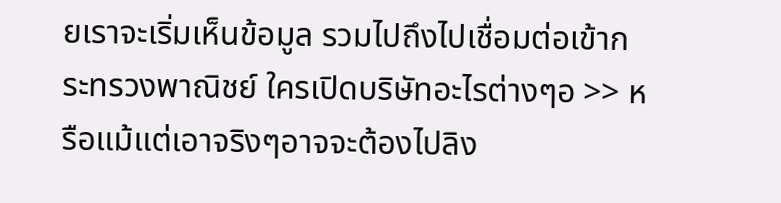ยเราจะเริ่มเห็นข้อมูล รวมไปถึงไปเชื่อมต่อเข้ากระทรวงพาณิชย์ ใครเปิดบริษัทอะไรต่างๆอ >> หรือแม้แต่เอาจริงๆอาจจะต้องไปลิง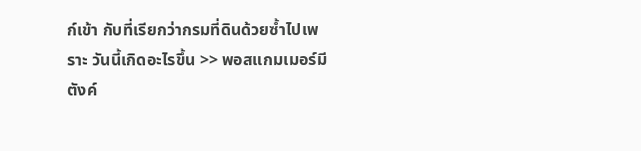ก์เข้า กับที่เรียกว่ากรมที่ดินด้วยซ้ำไปเพราะ วันนี้เกิดอะไรขึ้น >> พอสแกมเมอร์มีตังค์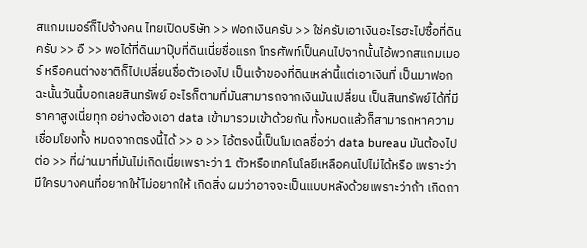สแกมเมอร์ก็ไปจ้างคน ไทยเปิดบริษัท >> ฟอกเงินครับ >> ใช่ครับเอาเงินอะไรฮะไปซื้อที่ดินครับ >> อื >> พอได้ที่ดินมาปุ๊บที่ดินเนี่ยชื่อแรก โทรศัพท์เป็นคนไปจากนั้นไอ้พวกสแกมเมอร์ หรือคนต่างชาติก็ไปเปลี่ยนชื่อตัวเองไป เป็นเจ้าของที่ดินเหล่านี้แต่เอาเงินที่ เป็นมาฟอกฉะนั้นวันนี้บอกเลยสินทรัพย์ อะไรก็ตามที่มันสามารถจากเงินมันเปลี่ยน เป็นสินทรัพย์ได้ที่มีราคาสูงเนี่ยทุก อย่างต้องเอา data เข้ามารวมเข้าด้วยกัน ทั้งหมดแล้วก็สามารถหาความเชื่อมโยงทั้ง หมดจากตรงนี้ได้ >> อ >> ไอ้ตรงนี้เป็นโมเดลชื่อว่า data bureau มันต้องไปต่อ >> ที่ผ่านมาที่มันไม่เกิดเนี่ยเพราะว่า 1 ตัวหรือเทคโนโลยีเหลือคนไปไม่ได้หรือ เพราะว่ามีใครบางคนที่อยากให้ไม่อยากให้ เกิดสิ่ง ผมว่าอาจจะเป็นแบบหลังด้วยเพราะว่าถ้า เกิดถา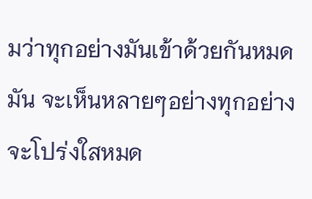มว่าทุกอย่างมันเข้าด้วยกันหมดมัน จะเห็นหลายๆอย่างทุกอย่างจะโปร่งใสหมด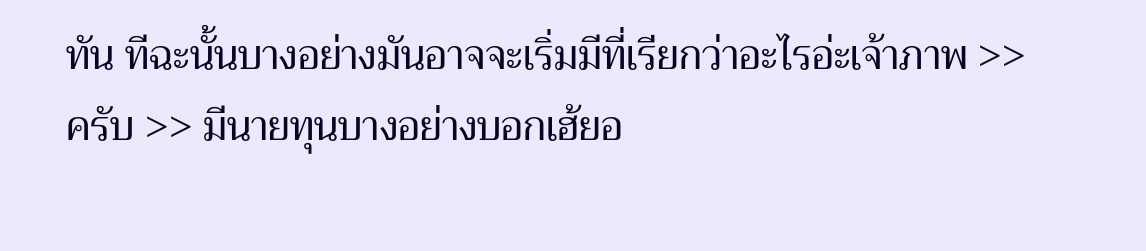ทัน ทีฉะนั้นบางอย่างมันอาจจะเริ่มมีที่เรียกว่าอะไรอ่ะเจ้าภาพ >> ครับ >> มีนายทุนบางอย่างบอกเฮ้ยอ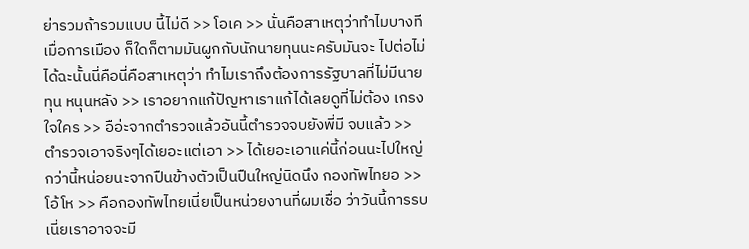ย่ารวมถ้ารวมแบบ นี้ไม่ดี >> โอเค >> นั่นคือสาเหตุว่าทำไมบางทีเมื่อการเมือง ก็ใดก็ตามมันผูกกับนักนายทุนนะครับมันจะ ไปต่อไม่ได้ฉะนั้นนี่คือนี่คือสาเหตุว่า ทำไมเราถึงต้องการรัฐบาลที่ไม่มีนายทุน หนุนหลัง >> เราอยากแก้ปัญหาเราแก้ได้เลยดูที่ไม่ต้อง เกรงใจใคร >> อือ่ะจากตำรวจแล้วอันนี้ตำรวจจบยังพี่มี จบแล้ว >> ตำรวจเอาจริงๆได้เยอะแต่เอา >> ได้เยอะเอาแค่นี้ก่อนนะไปใหญ่กว่านี้หน่อยนะจากปืนข้างตัวเป็นปืนใหญ่นิดนึง กองทัพไทยอ >> โอ้โห >> คือกองทัพไทยเนี่ยเป็นหน่วยงานที่ผมเชื่อ ว่าวันนี้การรบเนี่ยเราอาจจะมี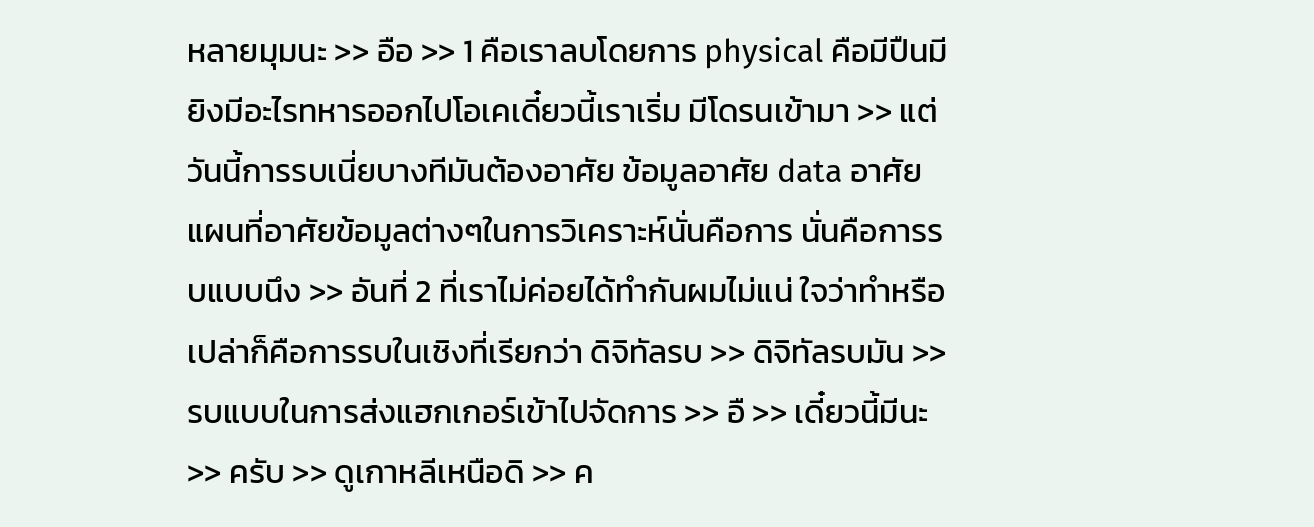หลายมุมนะ >> อือ >> 1 คือเราลบโดยการ physical คือมีปืนมี ยิงมีอะไรทหารออกไปโอเคเดี๋ยวนี้เราเริ่ม มีโดรนเข้ามา >> แต่วันนี้การรบเนี่ยบางทีมันต้องอาศัย ข้อมูลอาศัย data อาศัยแผนที่อาศัยข้อมูลต่างๆในการวิเคราะห์นั่นคือการ นั่นคือการรบแบบนึง >> อันที่ 2 ที่เราไม่ค่อยได้ทำกันผมไม่แน่ ใจว่าทำหรือเปล่าก็คือการรบในเชิงที่เรียกว่า ดิจิทัลรบ >> ดิจิทัลรบมัน >> รบแบบในการส่งแฮกเกอร์เข้าไปจัดการ >> อื >> เดี๋ยวนี้มีนะ >> ครับ >> ดูเกาหลีเหนือดิ >> ค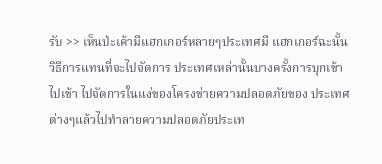รับ >> เห็นป่ะเค้ามีแฮกเกอร์หลายๆประเทศมี แฮกเกอร์ฉะนั้นวิธีการแทนที่จะไปจัดการ ประเทศเหล่านั้นบางครั้งการบุกเข้าไปเข้า ไปจัดการในแง่ของโครงข่ายความปลอดภัยของ ประเทศต่างๆแล้วไปทำลายความปลอดภัยประเท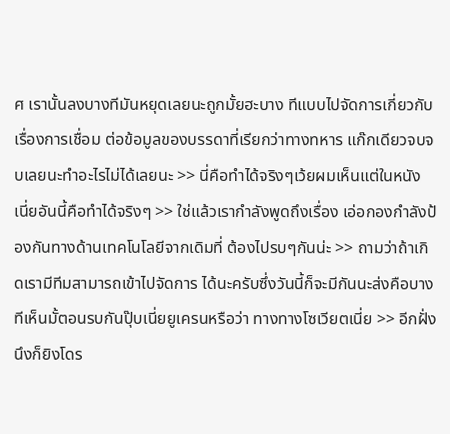ศ เรานั้นลงบางทีมันหยุดเลยนะถูกมั้ยฮะบาง ทีแบบไปจัดการเกี่ยวกับเรื่องการเชื่อม ต่อข้อมูลของบรรดาที่เรียกว่าทางทหาร แก๊กเดียวจบจบเลยนะทำอะไรไม่ได้เลยนะ >> นี่คือทำได้จริงๆเว้ยผมเห็นแต่ในหนัง เนี่ยอันนี้คือทำได้จริงๆ >> ใช่แล้วเรากำลังพูดถึงเรื่อง เอ่อกองกำลังป้องกันทางด้านเทคโนโลยีจากเดิมที่ ต้องไปรบๆกันน่ะ >> ถามว่าถ้าเกิดเรามีทีมสามารถเข้าไปจัดการ ได้นะครับซึ่งวันนี้ก็จะมีกันนะส่งคือบาง ทีเห็นมั้ตอนรบกันปุ๊บเนี่ยยูเครนหรือว่า ทางทางโซเวียตเนี่ย >> อีกฝั่งนึงก็ยิงโดร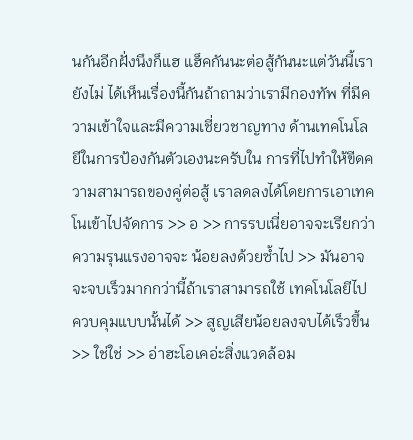นกันอีกฝั่งนึงก็แฮ แฮ็คกันนะต่อสู้กันนะแต่วันนี้เรายังไม่ ได้เห็นเรื่องนี้กันถ้าถามว่าเรามีกองทัพ ที่มีความเข้าใจและมีความเชี่ยวชาญทาง ด้านเทคโนโลยีในการป้องกันตัวเองนะครับใน การที่ไปทำให้ขีดความสามารถของคู่ต่อสู้ เราลดลงได้โดยการเอาเทคโนเข้าไปจัดการ >> อ >> การรบเนี่ยอาจจะเรียกว่าความรุนแรงอาจจะ น้อยลงด้วยซ้ำไป >> มันอาจจะจบเร็วมากกว่านี้ถ้าเราสามารถใช้ เทคโนโลยีไปควบคุมแบบนั้นได้ >> สูญเสียน้อยลงจบได้เร็วขึ้น >> ใช่ใช่ >> อ่าฮะโอเคอ่ะสิ่งแวดล้อม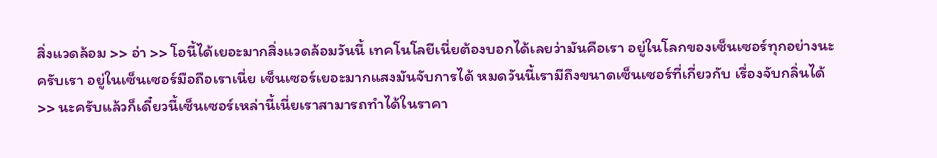สิ่งแวดล้อม >> อ่า >> โอนี้ได้เยอะมากสิ่งแวดล้อมวันนี้ เทคโนโลยีเนี่ยต้องบอกได้เลยว่ามันคือเรา อยู่ในโลกของเซ็นเซอร์ทุกอย่างนะครับเรา อยู่ในเซ็นเซอร์มือถือเราเนี่ย เซ็นเซอร์เยอะมากแสงมันจับการได้ หมดวันนี้เรามีถึงขนาดเซ็นเซอร์ที่เกี่ยวกับ เรื่องจับกลิ่นได้ >> นะครับแล้วก็เดี๋ยวนี้เซ็นเซอร์เหล่านี้เนี่ยเราสามารถทำได้ในราคา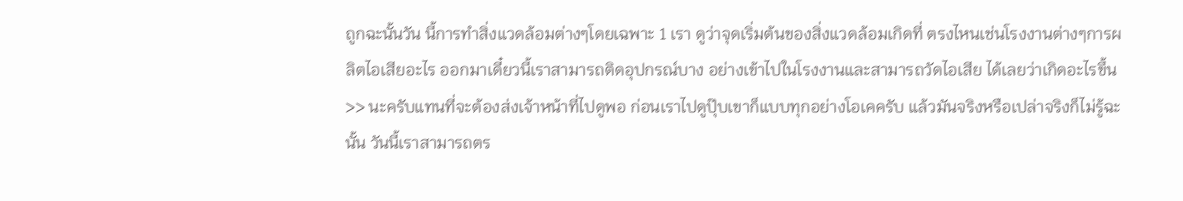ถูกฉะนั้นวัน นี้การทำสิ่งแวดล้อมต่างๆโดยเฉพาะ 1 เรา ดูว่าจุดเริ่มต้นของสิ่งแวดล้อมเกิดที่ ตรงไหนเช่นโรงงานต่างๆการผลิตไอเสียอะไร ออกมาเดี๋ยวนี้เราสามารถติดอุปกรณ์บาง อย่างเข้าไปในโรงงานและสามารถวัดไอเสีย ได้เลยว่าเกิดอะไรขึ้น >> นะครับแทนที่จะต้องส่งเจ้าหน้าที่ไปดูพอ ก่อนเราไปดูปุ๊บเขาก็แบบทุกอย่างโอเคครับ แล้วมันจริงหรือเปล่าจริงก็ไม่รู้ฉะนั้น วันนี้เราสามารถตร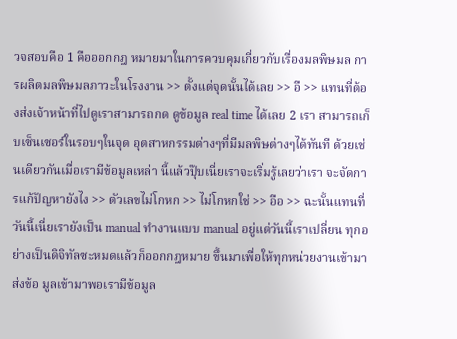วจสอบคือ 1 คือออกกฎ หมายมาในการควบคุมเกี่ยวกับเรื่องมลพิษมล การผลิตมลพิษมลภาวะในโรงงาน >> ตั้งแต่จุดนั้นได้เลย >> อื >> แทนที่ต้องส่งเจ้าหน้าที่ไปดูเราสามารถกด ดูข้อมูล real time ได้เลย 2 เรา สามารถเก็บเซ็นเซอร์ในรอบๆในจุด อุตสาหกรรมต่างๆที่มีมลพิษต่างๆได้ทันที ด้วยเช่นเดียวกันเมื่อเรามีข้อมูลเหล่า นี้แล้วปุ๊บเนี่ยเราจะเริ่มรู้เลยว่าเรา จะจัดการแก้ปัญหายังไง >> ตัวเลขไม่โกหก >> ไม่โกหกใช่ >> อือ >> ฉะนั้นแทนที่วันนี้เนี่ยเรายังเป็น manual ทำงานแบบ manual อยู่แต่วันนี้เราเปลี่ยน ทุกอย่างเป็นดิจิทัลซะหมดแล้วก็ออกกฎหมาย ขึ้นมาเพื่อให้ทุกหน่วยงานเข้ามาส่งข้อ มูลเข้ามาพอเรามีข้อมูล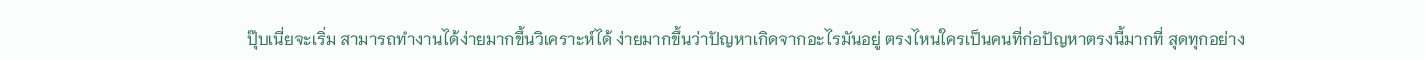ปุ๊บเนี่ยจะเริ่ม สามารถทำงานได้ง่ายมากขึ้นวิเคราะห์ได้ ง่ายมากขึ้นว่าปัญหาเกิดจากอะไรมันอยู่ ตรงไหนใครเป็นคนที่ก่อปัญหาตรงนี้มากที่ สุดทุกอย่าง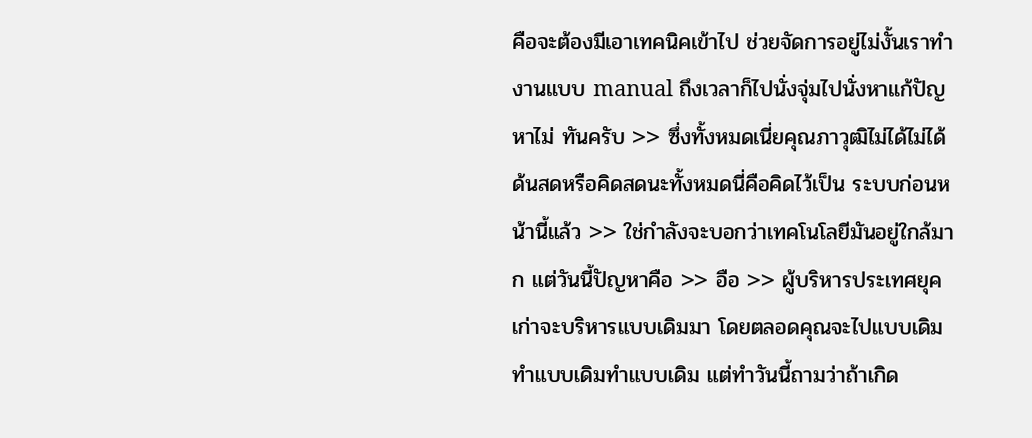คือจะต้องมีเอาเทคนิคเข้าไป ช่วยจัดการอยู่ไม่งั้นเราทำงานแบบ manual ถึงเวลาก็ไปนั่งจุ่มไปนั่งหาแก้ปัญหาไม่ ทันครับ >> ซึ่งทั้งหมดเนี่ยคุณภาวุฒิไม่ได้ไม่ได้ ด้นสดหรือคิดสดนะทั้งหมดนี่คือคิดไว้เป็น ระบบก่อนหน้านี้แล้ว >> ใช่กำลังจะบอกว่าเทคโนโลยีมันอยู่ใกล้มาก แต่วันนี้ปัญหาคือ >> อือ >> ผู้บริหารประเทศยุคเก่าจะบริหารแบบเดิมมา โดยตลอดคุณจะไปแบบเดิมทำแบบเดิมทำแบบเดิม แต่ทำวันนี้ถามว่าถ้าเกิด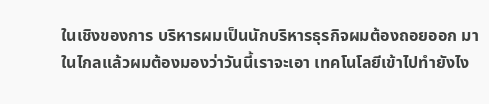ในเชิงของการ บริหารผมเป็นนักบริหารธุรกิจผมต้องถอยออก มาในไกลแล้วผมต้องมองว่าวันนี้เราจะเอา เทคโนโลยีเข้าไปทำยังไง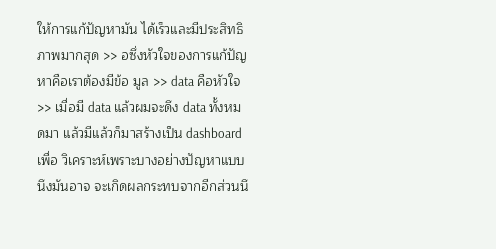ให้การแก้ปัญหามัน ได้เร็วและมีประสิทธิภาพมากสุด >> อซึ่งหัวใจของการแก้ปัญหาคือเราต้องมีข้อ มูล >> data คือหัวใจ >> เมื่อมี data แล้วผมจะดึง data ทั้งหมดมา แล้วมีแล้วก็มาสร้างเป็น dashboard เพื่อ วิเคราะห์เพราะบางอย่างปัญหาแบบนึงมันอาจ จะเกิดผลกระทบจากอีกส่วนนึ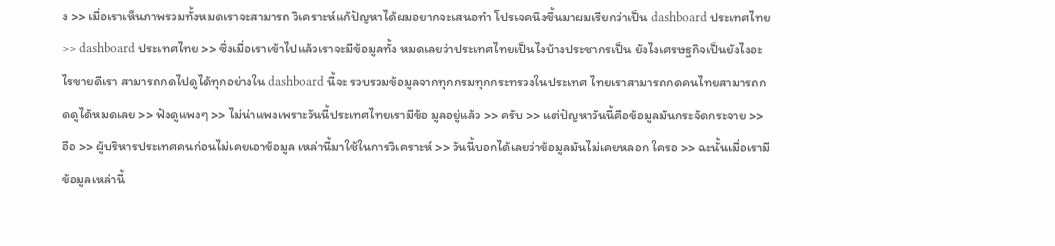ง >> เมื่อเราเห็นภาพรวมทั้งหมดเราจะสามารถ วิเคราะห์แก้ปัญหาได้ผมอยากจะเสนอทำ โปรเจคนึงขึ้นมาผมเรียกว่าเป็น dashboard ประเทศไทย >> dashboard ประเทศไทย >> ซึ่งเมื่อเราเข้าไปแล้วเราจะมีข้อมูลทั้ง หมดเลยว่าประเทศไทยเป็นไงบ้างประชากรเป็น ยังไงเศรษฐกิจเป็นยังไงอะไรขายดีเรา สามารถกดไปดูได้ทุกอย่างใน dashboard นี้จะ รวบรวมข้อมูลจากทุกกรมทุกกระทรวงในประเทศ ไทยเราสามารถกดคนไทยสามารถกดดูได้หมดเลย >> ฟังดูแพงๆ >> ไม่น่าแพงเพราะวันนี้ประเทศไทยเรามีข้อ มูลอยู่แล้ว >> ครับ >> แต่ปัญหาวันนี้คือข้อมูลมันกระจัดกระจาย >> อือ >> ผู้บริหารประเทศคนก่อนไม่เคยเอาข้อมูล เหล่านี้มาใช้ในการวิเคราะห์ >> วันนี้บอกได้เลยว่าข้อมูลมันไม่เคยหลอก ใครอ >> ฉะนั้นเมื่อเรามีข้อมูลเหล่านี้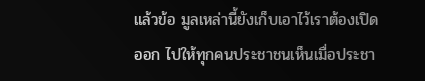แล้วข้อ มูลเหล่านี้ยังเก็บเอาไว้เราต้องเปิดออก ไปให้ทุกคนประชาชนเห็นเมื่อประชา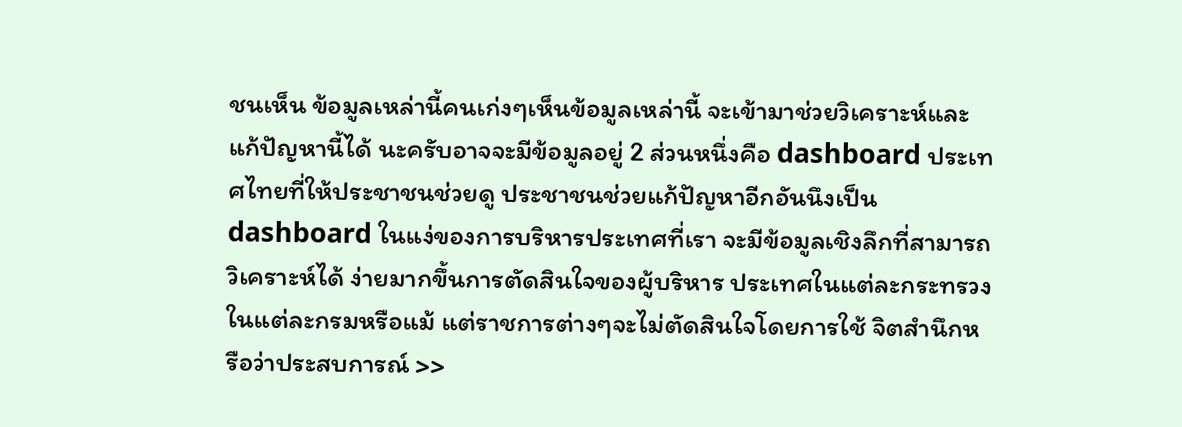ชนเห็น ข้อมูลเหล่านี้คนเก่งๆเห็นข้อมูลเหล่านี้ จะเข้ามาช่วยวิเคราะห์และแก้ปัญหานี้ได้ นะครับอาจจะมีข้อมูลอยู่ 2 ส่วนหนึ่งคือ dashboard ประเทศไทยที่ให้ประชาชนช่วยดู ประชาชนช่วยแก้ปัญหาอีกอันนึงเป็น dashboard ในแง่ของการบริหารประเทศที่เรา จะมีข้อมูลเชิงลึกที่สามารถวิเคราะห์ได้ ง่ายมากขึ้นการตัดสินใจของผู้บริหาร ประเทศในแต่ละกระทรวงในแต่ละกรมหรือแม้ แต่ราชการต่างๆจะไม่ตัดสินใจโดยการใช้ จิตสำนึกหรือว่าประสบการณ์ >>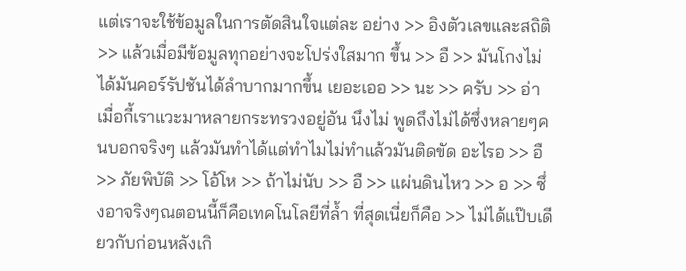แต่เราจะใช้ข้อมูลในการตัดสินใจแต่ละ อย่าง >> อิงตัวเลขและสถิติ >> แล้วเมื่อมีข้อมูลทุกอย่างจะโปร่งใสมาก ขึ้น >> อื >> มันโกงไม่ได้มันคอร์รัปชันได้ลำบากมากขึ้น เยอะเออ >> นะ >> ครับ >> อ่าเมื่อกี้เราแวะมาหลายกระทรวงอยู่อัน นึงไม่ พูดถึงไม่ได้ซึ่งหลายๆคนบอกจริงๆ แล้วมันทำได้แต่ทำไมไม่ทำแล้วมันติดขัด อะไรอ >> อื >> ภัยพิบัติ >> โอ้โห >> ถ้าไม่นับ >> อื >> แผ่นดินไหว >> อ >> ซึ่งอาจริงๆณตอนนี้ก็คือเทคโนโลยีที่ล้ำ ที่สุดเนี่ยก็คือ >> ไม่ได้แป๊บเดียวกับก่อนหลังเกิ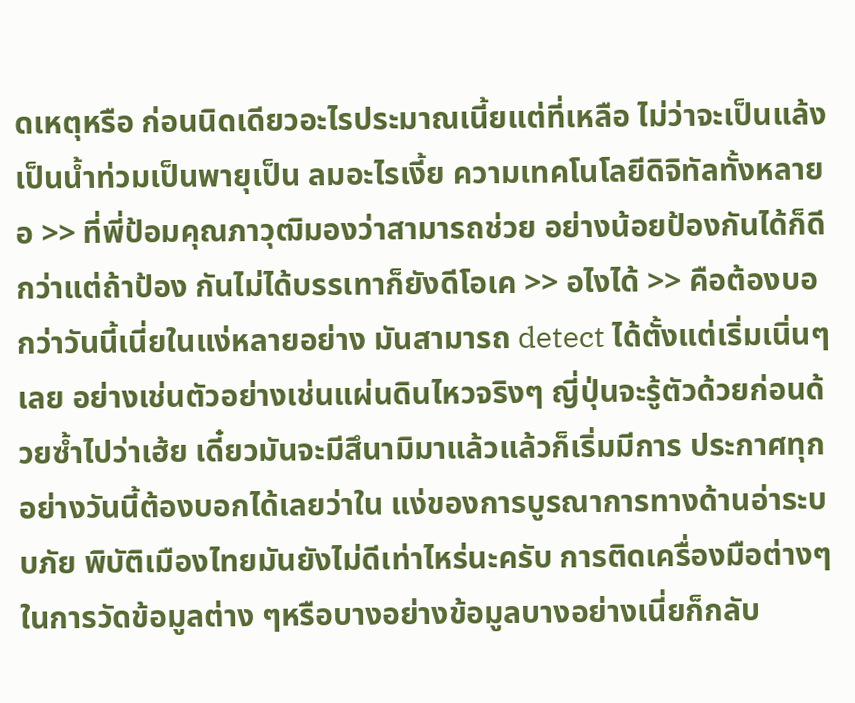ดเหตุหรือ ก่อนนิดเดียวอะไรประมาณเนี้ยแต่ที่เหลือ ไม่ว่าจะเป็นแล้งเป็นน้ำท่วมเป็นพายุเป็น ลมอะไรเงี้ย ความเทคโนโลยีดิจิทัลทั้งหลายอ >> ที่พี่ป้อมคุณภาวุฒิมองว่าสามารถช่วย อย่างน้อยป้องกันได้ก็ดีกว่าแต่ถ้าป้อง กันไม่ได้บรรเทาก็ยังดีโอเค >> อไงได้ >> คือต้องบอกว่าวันนี้เนี่ยในแง่หลายอย่าง มันสามารถ detect ได้ตั้งแต่เริ่มเนิ่นๆเลย อย่างเช่นตัวอย่างเช่นแผ่นดินไหวจริงๆ ญี่ปุ่นจะรู้ตัวด้วยก่อนด้วยซ้ำไปว่าเฮ้ย เดี๋ยวมันจะมีสึนามิมาแล้วแล้วก็เริ่มมีการ ประกาศทุกอย่างวันนี้ต้องบอกได้เลยว่าใน แง่ของการบูรณาการทางด้านอ่าระบบภัย พิบัติเมืองไทยมันยังไม่ดีเท่าไหร่นะครับ การติดเครื่องมือต่างๆในการวัดข้อมูลต่าง ๆหรือบางอย่างข้อมูลบางอย่างเนี่ยก็กลับ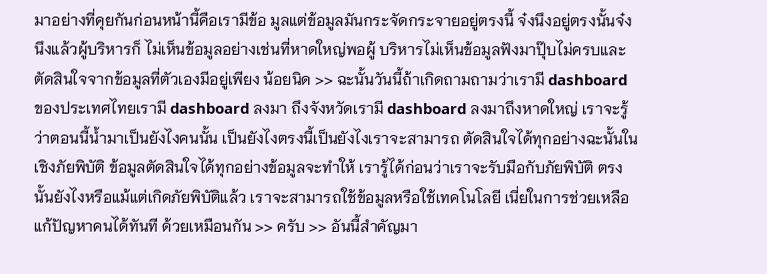มาอย่างที่คุยกันก่อนหน้านี้คือเรามีข้อ มูลแต่ข้อมูลมันกระจัดกระจายอยู่ตรงนี้ จ๋งนึงอยู่ตรงนั้นจ๋งนึงแล้วผู้บริหารก็ ไม่เห็นข้อมูลอย่างเช่นที่หาดใหญ่พอผู้ บริหารไม่เห็นข้อมูลฟังมาปุ๊บไม่ครบและ ตัดสินใจจากข้อมูลที่ตัวเองมีอยู่เพียง น้อยนิด >> ฉะนั้นวันนี้ถ้าเกิดถามถามว่าเรามี dashboard ของประเทศไทยเรามี dashboard ลงมา ถึงจังหวัดเรามี dashboard ลงมาถึงหาดใหญ่ เราจะรู้ว่าตอนนี้น้ำมาเป็นยังไงคนนั้น เป็นยังไงตรงนี้เป็นยังไงเราจะสามารถ ตัดสินใจได้ทุกอย่างฉะนั้นในเชิงภัยพิบัติ ข้อมูลตัดสินใจได้ทุกอย่างข้อมูลจะทำให้ เรารู้ได้ก่อนว่าเราจะรับมือกับภัยพิบัติ ตรงนั้นยังไงหรือแม้แต่เกิดภัยพิบัติแล้ว เราจะสามารถใช้ข้อมูลหรือใช้เทคโนโลยี เนี่ยในการช่วยเหลือแก้ปัญหาคนได้ทันที ด้วยเหมือนกัน >> ครับ >> อันนี้สำคัญมา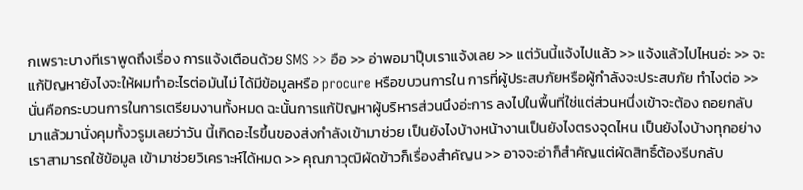กเพราะบางทีเราพูดถึงเรื่อง การแจ้งเตือนด้วย SMS >> อือ >> อ่าพอมาปุ๊บเราแจ้งเลย >> แต่วันนี้แจ้งไปแล้ว >> แจ้งแล้วไปไหนอ่ะ >> จะแก้ปัญหายังไงจะให้ผมทำอะไรต่อมันไม่ ได้มีข้อมูลหรือ procure หรือขบวนการใน การที่ผู้ประสบภัยหรือผู้กำลังจะประสบภัย ทำไงต่อ >> นั่นคือกระบวนการในการเตรียมงานทั้งหมด ฉะนั้นการแก้ปัญหาผู้บริหารส่วนนึงอ่ะการ ลงไปในพื้นที่ใช่แต่ส่วนหนึ่งเข้าจะต้อง ถอยกลับมาแล้วมานั่งคุมทั้งวรูมเลยว่าวัน นี้เกิดอะไรขึ้นของส่งกำลังเข้ามาช่วย เป็นยังไงบ้างหน้างานเป็นยังไงตรงจุดไหน เป็นยังไงบ้างทุกอย่างเราสามารถใช้ข้อมูล เข้ามาช่วยวิเคราะห์ได้หมด >> คุณภาวุฒิผัดข้าวก็เรื่องสำคัญน >> อาจจะอ่าก็สำคัญแต่ผัดสิทธิ์ต้องรีบกลับ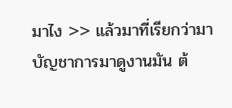มาไง >> แล้วมาที่เรียกว่ามาบัญชาการมาดูงานมัน ต้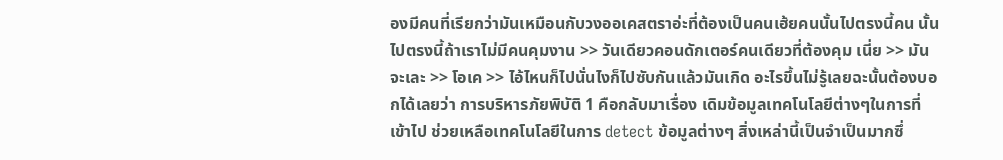องมีคนที่เรียกว่ามันเหมือนกับวงออเคสตราอ่ะที่ต้องเป็นคนเฮ้ยคนนั้นไปตรงนี้คน นั้นไปตรงนี้ถ้าเราไม่มีคนคุมงาน >> วันเดียวคอนดักเตอร์คนเดียวที่ต้องคุม เนี่ย >> มันจะเละ >> โอเค >> ไอ้ไหนก็ไปนั่นไงก็ไปซับกันแล้วมันเกิด อะไรขึ้นไม่รู้เลยฉะนั้นต้องบอกได้เลยว่า การบริหารภัยพิบัติ 1 คือกลับมาเรื่อง เดิมข้อมูลเทคโนโลยีต่างๆในการที่เข้าไป ช่วยเหลือเทคโนโลยีในการ detect ข้อมูลต่างๆ สิ่งเหล่านี้เป็นจำเป็นมากซึ่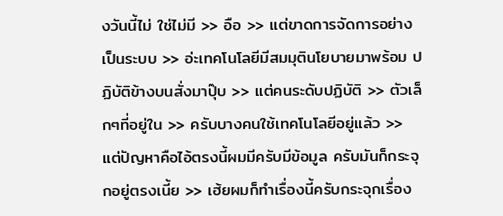งวันนี้ไม่ ใช่ไม่มี >> อือ >> แต่ขาดการจัดการอย่างเป็นระบบ >> อ่ะเทคโนโลยีมีสมมุตินโยบายมาพร้อม ปฏิบัติข้างบนสั่งมาปุ๊บ >> แต่คนระดับปฏิบัติ >> ตัวเล็กๆที่อยู่ใน >> ครับบางคนใช้เทคโนโลยีอยู่แล้ว >> แต่ปัญหาคือไอ้ตรงนี้ผมมีครับมีข้อมูล ครับมันก็กระจุกอยู่ตรงเนี้ย >> เฮ้ยผมก็ทำเรื่องนี้ครับกระจุกเรื่อง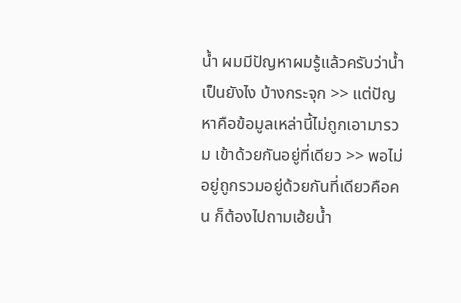น้ำ ผมมีปัญหาผมรู้แล้วครับว่าน้ำเป็นยังไง บ้างกระจุก >> แต่ปัญหาคือข้อมูลเหล่านี้ไม่ถูกเอามารวม เข้าด้วยกันอยู่ที่เดียว >> พอไม่อยู่ถูกรวมอยู่ด้วยกันที่เดียวคือคน ก็ต้องไปถามเฮ้ยน้ำ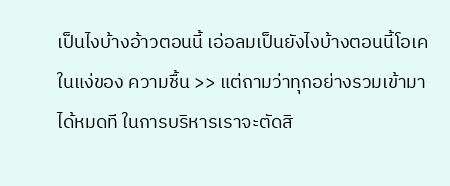เป็นไงบ้างอ้าวตอนนี้ เอ่อลมเป็นยังไงบ้างตอนนี้โอเคในแง่ของ ความชื้น >> แต่ถามว่าทุกอย่างรวมเข้ามาได้หมดที ในการบริหารเราจะตัดสิ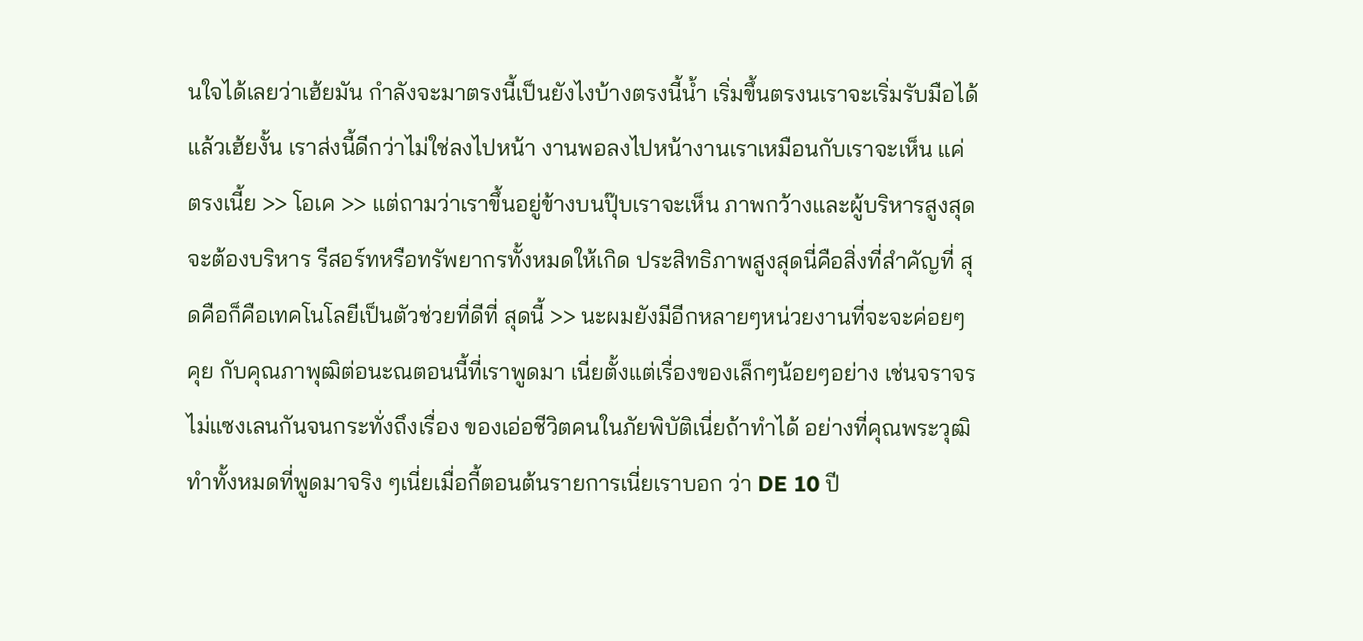นใจได้เลยว่าเฮ้ยมัน กำลังจะมาตรงนี้เป็นยังไงบ้างตรงนี้น้ำ เริ่มขึ้นตรงนเราจะเริ่มรับมือได้แล้วเฮ้ยงั้น เราส่งนี้ดีกว่าไม่ใช่ลงไปหน้า งานพอลงไปหน้างานเราเหมือนกับเราจะเห็น แค่ตรงเนี้ย >> โอเค >> แต่ถามว่าเราขึ้นอยู่ข้างบนปุ๊บเราจะเห็น ภาพกว้างและผู้บริหารสูงสุดจะต้องบริหาร รีสอร์ทหรือทรัพยากรทั้งหมดให้เกิด ประสิทธิภาพสูงสุดนี่คือสิ่งที่สำคัญที่ สุดคือก็คือเทคโนโลยีเป็นตัวช่วยที่ดีที่ สุดนี้ >> นะผมยังมีอีกหลายๆหน่วยงานที่จะจะค่อยๆคุย กับคุณภาพุฒิต่อนะณตอนนี้ที่เราพูดมา เนี่ยตั้งแต่เรื่องของเล็กๆน้อยๆอย่าง เช่นจราจรไม่แซงเลนกันจนกระทั่งถึงเรื่อง ของเอ่อชีวิตคนในภัยพิบัติเนี่ยถ้าทำได้ อย่างที่คุณพระวุฒิทำทั้งหมดที่พูดมาจริง ๆเนี่ยเมื่อกี้ตอนต้นรายการเนี่ยเราบอก ว่า DE 10 ปี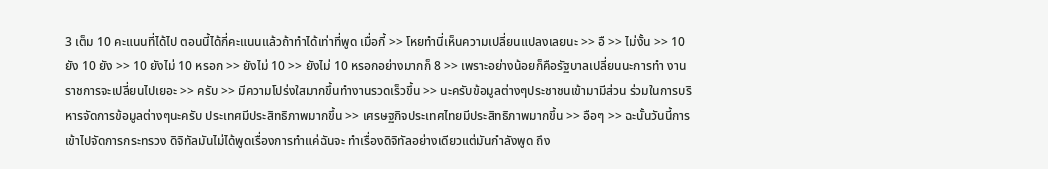3 เต็ม 10 คะแนนที่ได้ไป ตอนนี้ได้กี่คะแนนแล้วถ้าทำได้เท่าที่พูด เมื่อกี้ >> โหยทำนี่เห็นความเปลี่ยนแปลงเลยนะ >> อื >> ไม่งั้น >> 10 ยัง 10 ยัง >> 10 ยังไม่ 10 หรอก >> ยังไม่ 10 >> ยังไม่ 10 หรอกอย่างมากก็ 8 >> เพราะอย่างน้อยก็คือรัฐบาลเปลี่ยนนะการทำ งานราชการจะเปลี่ยนไปเยอะ >> ครับ >> มีความโปร่งใสมากขึ้นทำงานรวดเร็วขึ้น >> นะครับข้อมูลต่างๆประชาชนเข้ามามีส่วน ร่วมในการบริหารจัดการข้อมูลต่างๆนะครับ ประเทศมีประสิทธิภาพมากขึ้น >> เศรษฐกิจประเทศไทยมีประสิทธิภาพมากขึ้น >> อือๆ >> ฉะนั้นวันนี้การเข้าไปจัดการกระทรวง ดิจิทัลมันไม่ได้พูดเรื่องการทำแค่ฉันจะ ทำเรื่องดิจิทัลอย่างเดียวแต่มันกำลังพูด ถึง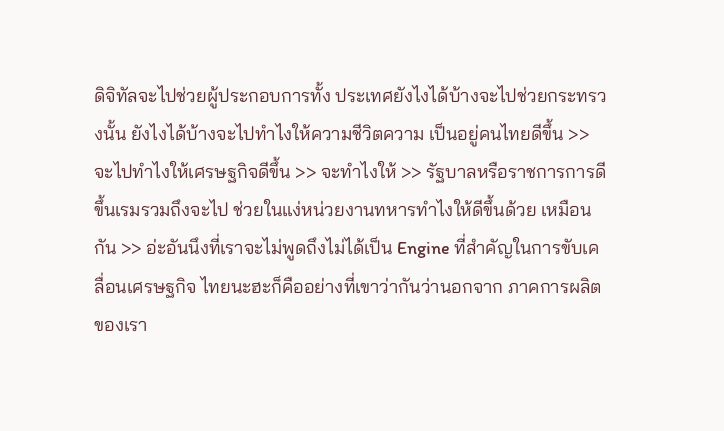ดิจิทัลจะไปช่วยผู้ประกอบการทั้ง ประเทศยังไงได้บ้างจะไปช่วยกระทรวงนั้น ยังไงได้บ้างจะไปทำไงให้ความชีวิตความ เป็นอยู่คนไทยดีขึ้น >> จะไปทำไงให้เศรษฐกิจดีขึ้น >> จะทำไงให้ >> รัฐบาลหรือราชการการดีขึ้นเรมรวมถึงจะไป ช่วยในแง่หน่วยงานทหารทำไงให้ดีขึ้นด้วย เหมือนกัน >> อ่ะอันนึงที่เราจะไม่พูดถึงไม่ได้เป็น Engine ที่สำคัญในการขับเคลื่อนเศรษฐกิจ ไทยนะฮะก็คืออย่างที่เขาว่ากันว่านอกจาก ภาคการผลิตของเรา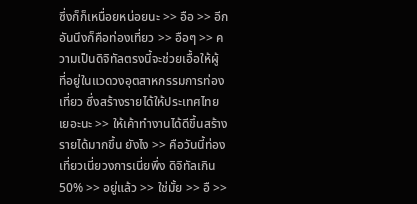ซึ่งก็ก็เหนื่อยหน่อยนะ >> อือ >> อีกอันนึงก็คือท่องเที่ยว >> อือๆ >> ความเป็นดิจิทัลตรงนี้จะช่วยเอื้อให้ผู้ ที่อยู่ในแวดวงอุตสาหกรรมการท่องเที่ยว ซึ่งสร้างรายได้ให้ประเทศไทยเยอะนะ >> ให้เค้าทำงานได้ดีขึ้นสร้างรายได้มากขึ้น ยังไง >> คือวันนี้ท่องเที่ยวเนี่ยวงการเนี่ยพึ่ง ดิจิทัลเกิน 50% >> อยู่แล้ว >> ใช่มั้ย >> อื >>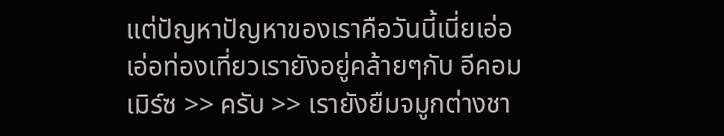แต่ปัญหาปัญหาของเราคือวันนี้เนี่ยเอ่อ เอ่อท่องเที่ยวเรายังอยู่คล้ายๆกับ อีคอมเมิร์ซ >> ครับ >> เรายังยืมจมูกต่างชา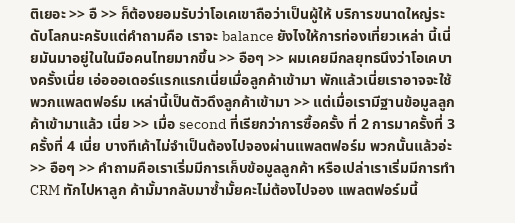ติเยอะ >> อื >> ก็ต้องยอมรับว่าโอเคเขาถือว่าเป็นผู้ให้ บริการขนาดใหญ่ระดับโลกนะครับแต่คำถามคือ เราจะ balance ยังไงให้การท่องเที่ยวเหล่า นี้เนี่ยมันมาอยู่ในในมือคนไทยมากขึ้น >> อือๆ >> ผมเคยมีกลยุทธนึงว่าโอเคบางครั้งเนี่ย เอ่อออเดอร์แรกแรกเนี่ยเมื่อลูกค้าเข้ามา พักแล้วเนี่ยเราอาจจะใช้พวกแพลตฟอร์ม เหล่านี้เป็นตัวดึงลูกค้าเข้ามา >> แต่เมื่อเรามีฐานข้อมูลลูกค้าเข้ามาแล้ว เนี่ย >> เมื่อ second ที่เรียกว่าการซื้อครั้ง ที่ 2 การมาครั้งที่ 3 ครั้งที่ 4 เนี่ย บางทีเค้าไม่จำเป็นต้องไปจองผ่านแพลตฟอร์ม พวกนั้นแล้วอ่ะ >> อือๆ >> คำถามคือเราเริ่มมีการเก็บข้อมูลลูกค้า หรือเปล่าเราเริ่มมีการทำ CRM ทักไปหาลูก ค้ามั้มากลับมาซ้ำมั้ยคะไม่ต้องไปจอง แพลตฟอร์มนี้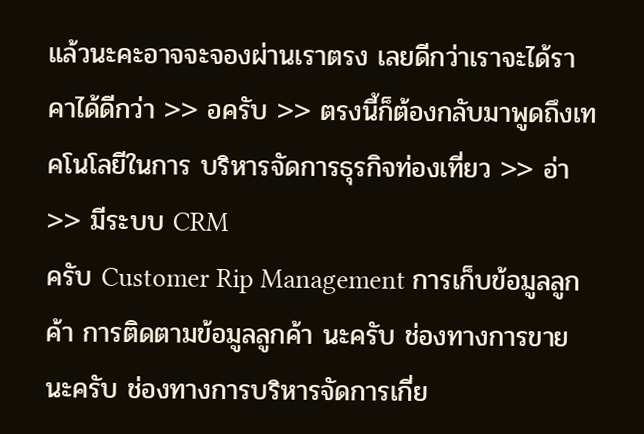แล้วนะคะอาจจะจองผ่านเราตรง เลยดีกว่าเราจะได้ราคาได้ดีกว่า >> อครับ >> ตรงนี้ก็ต้องกลับมาพูดถึงเทคโนโลยีในการ บริหารจัดการธุรกิจท่องเที่ยว >> อ่า >> มีระบบ CRM
ครับ Customer Rip Management การเก็บข้อมูลลูกค้า การติดตามข้อมูลลูกค้า นะครับ ช่องทางการขายนะครับ ช่องทางการบริหารจัดการเกี่ย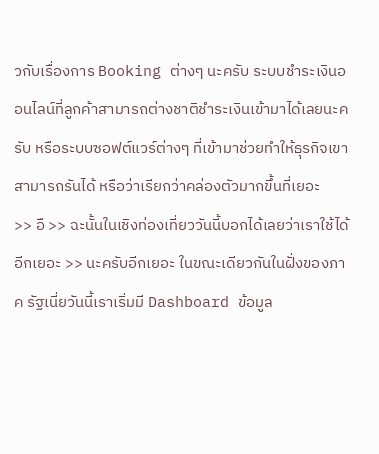วกับเรื่องการ Booking ต่างๆ นะครับ ระบบชำระเงินออนไลน์ที่ลูกค้าสามารถต่างชาติชำระเงินเข้ามาได้เลยนะครับ หรือระบบซอฟต์แวร์ต่างๆ ที่เข้ามาช่วยทำให้ธุรกิจเขาสามารถรันได้ หรือว่าเรียกว่าคล่องตัวมากขึ้นที่เยอะ
>> อื >> ฉะนั้นในเชิงท่องเที่ยววันนี้บอกได้เลยว่าเราใช้ได้อีกเยอะ >> นะครับอีกเยอะ ในขณะเดียวกันในฝั่งของภาค รัฐเนี่ยวันนี้เราเริ่มมี Dashboard ข้อมูล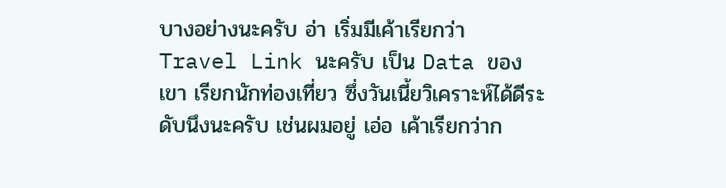บางอย่างนะครับ อ่า เริ่มมีเค้าเรียกว่า Travel Link นะครับ เป็น Data ของเขา เรียกนักท่องเที่ยว ซึ่งวันเนี้ยวิเคราะห์ได้ดีระดับนึงนะครับ เช่นผมอยู่ เอ่อ เค้าเรียกว่าก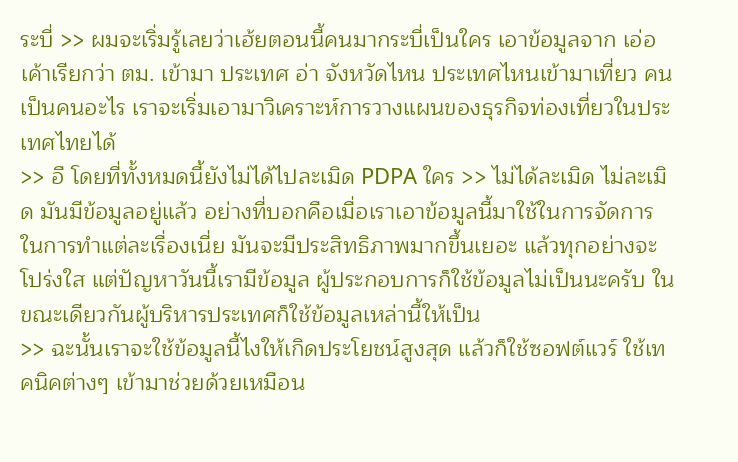ระบี่ >> ผมจะเริ่มรู้เลยว่าเฮ้ยตอนนี้คนมากระบี่เป็นใคร เอาข้อมูลจาก เอ่อ เค้าเรียกว่า ตม. เข้ามา ประเทศ อ่า จังหวัดไหน ประเทศไหนเข้ามาเที่ยว คนเป็นคนอะไร เราจะเริ่มเอามาวิเคราะห์การวางแผนของธุรกิจท่องเที่ยวในประเทศไทยได้
>> อื โดยที่ทั้งหมดนี้ยังไม่ได้ไปละเมิด PDPA ใคร >> ไม่ได้ละเมิด ไม่ละเมิด มันมีข้อมูลอยู่แล้ว อย่างที่บอกคือเมื่อเราเอาข้อมูลนี้มาใช้ในการจัดการในการทำแต่ละเรื่องเนี่ย มันจะมีประสิทธิภาพมากขึ้นเยอะ แล้วทุกอย่างจะโปร่งใส แต่ปัญหาวันนี้เรามีข้อมูล ผู้ประกอบการก็ใช้ข้อมูลไม่เป็นนะครับ ในขณะเดียวกันผู้บริหารประเทศก็ใช้ข้อมูลเหล่านี้ให้เป็น
>> ฉะนั้นเราจะใช้ข้อมูลนี้ไงให้เกิดประโยชน์สูงสุด แล้วก็ใช้ซอฟต์แวร์ ใช้เทคนิคต่างๆ เข้ามาช่วยด้วยเหมือน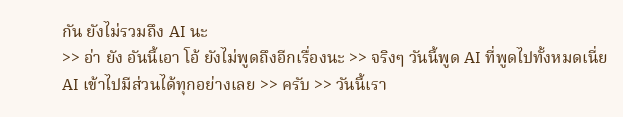กัน ยังไม่รวมถึง AI นะ
>> อ่า ยัง อันนี้เอา โอ้ ยังไม่พูดถึงอีกเรื่องนะ >> จริงๆ วันนี้พูด AI ที่พูดไปทั้งหมดเนี่ย AI เข้าไปมีส่วนได้ทุกอย่างเลย >> ครับ >> วันนี้เรา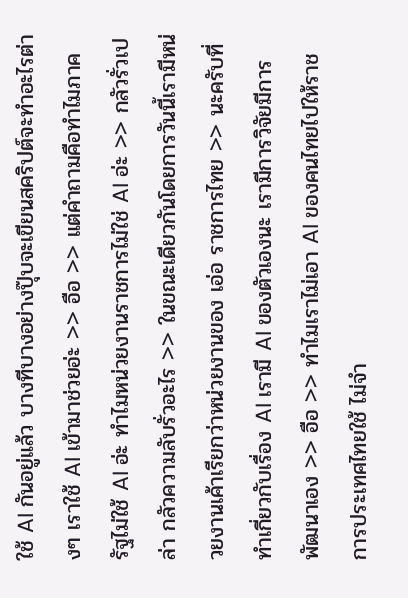ใช้ AI กันอยู่แล้ว บางทีบางอย่างปุ๊บจะเขียนสคริปต์จะทำอะไรต่างๆ เราใช้ AI เข้ามาช่วยอ่ะ >> อือ >> แต่คำถามคือทำไมภาครัฐไม่ใช้ AI อ่ะ ทำไมหน่วยงานราชการไม่ใช่ AI อ่ะ >> กลัวรั่วเปล่า กลัวความลับรั่วอะไร >> ในขณะเดียวกันโดยการวันนี้เรามีหน่วยงานเค้าเรียกว่าหน่วยงานของ เอ่อ ราชการไทย >> นะครับที่ทำเกี่ยวกับเรื่อง AI เรามี AI ของตัวเองนะ เรามีการวิจัยมีการพัฒนาเอง >> อือ >> ทำไมเราไม่เอา AI ของคนไทยไปให้ราชการประเทศไทยใช้ ไม่จำ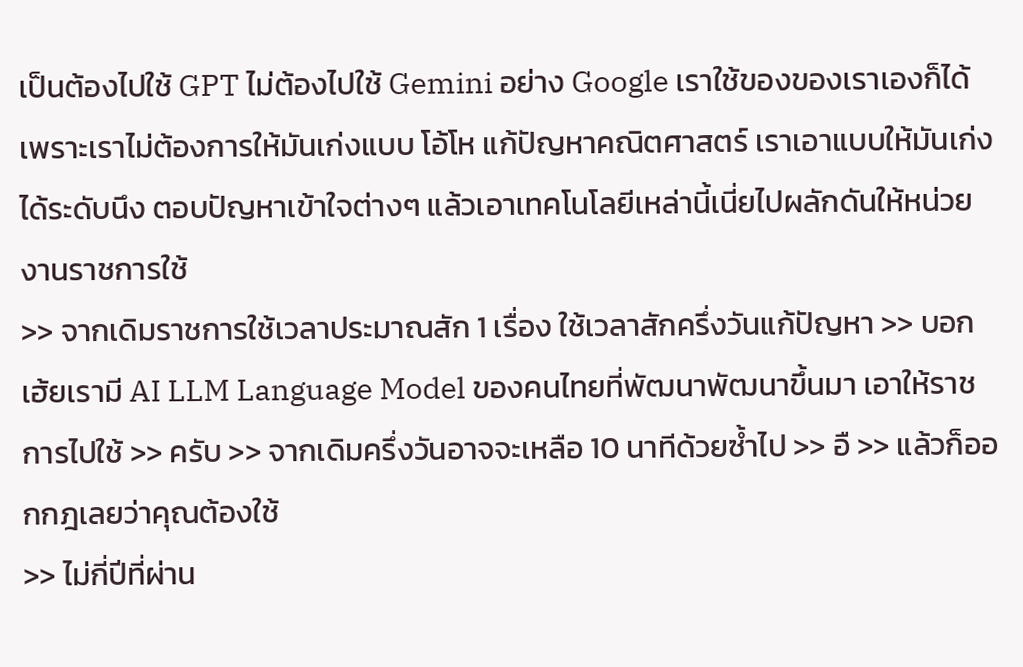เป็นต้องไปใช้ GPT ไม่ต้องไปใช้ Gemini อย่าง Google เราใช้ของของเราเองก็ได้ เพราะเราไม่ต้องการให้มันเก่งแบบ โอ้โห แก้ปัญหาคณิตศาสตร์ เราเอาแบบให้มันเก่งได้ระดับนึง ตอบปัญหาเข้าใจต่างๆ แล้วเอาเทคโนโลยีเหล่านี้เนี่ยไปผลักดันให้หน่วยงานราชการใช้
>> จากเดิมราชการใช้เวลาประมาณสัก 1 เรื่อง ใช้เวลาสักครึ่งวันแก้ปัญหา >> บอกเฮ้ยเรามี AI LLM Language Model ของคนไทยที่พัฒนาพัฒนาขึ้นมา เอาให้ราชการไปใช้ >> ครับ >> จากเดิมครึ่งวันอาจจะเหลือ 10 นาทีด้วยซ้ำไป >> อื >> แล้วก็ออกกฎเลยว่าคุณต้องใช้
>> ไม่กี่ปีที่ผ่าน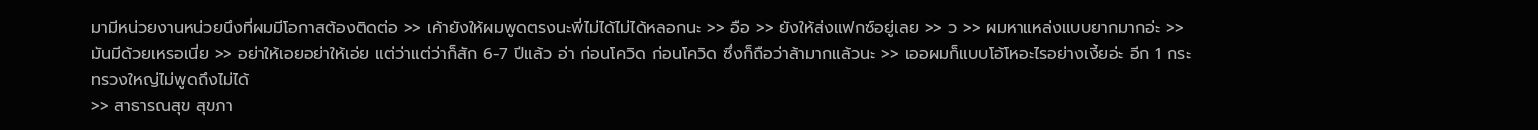มามีหน่วยงานหน่วยนึงที่ผมมีโอกาสต้องติดต่อ >> เค้ายังให้ผมพูดตรงนะพี่ไม่ได้ไม่ได้หลอกนะ >> อือ >> ยังให้ส่งแฟกซ์อยู่เลย >> ว >> ผมหาแหล่งแบบยากมากอ่ะ >> มันมีด้วยเหรอเนี่ย >> อย่าให้เอยอย่าให้เอ่ย แต่ว่าแต่ว่าก็สัก 6-7 ปีแล้ว อ่า ก่อนโควิด ก่อนโควิด ซึ่งก็ถือว่าล้ามากแล้วนะ >> เออผมก็แบบโอ้โหอะไรอย่างเงี้ยอ่ะ อีก 1 กระทรวงใหญ่ไม่พูดถึงไม่ได้
>> สาธารณสุข สุขภา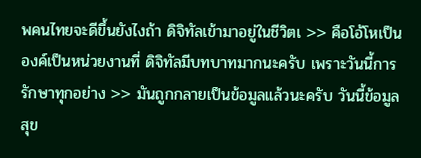พคนไทยจะดีขึ้นยังไงถ้า ดิจิทัลเข้ามาอยู่ในชีวิตเ >> คือโอ้โหเป็นองค์เป็นหน่วยงานที่ ดิจิทัลมีบทบาทมากนะครับ เพราะวันนี้การรักษาทุกอย่าง >> มันถูกกลายเป็นข้อมูลแล้วนะครับ วันนี้ข้อมูลสุข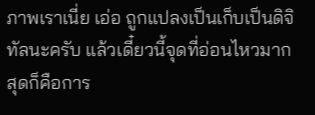ภาพเราเนี่ย เอ่อ ถูกแปลงเป็นเก็บเป็นดิจิทัลนะครับ แล้วเดี๋ยวนี้จุดที่อ่อนไหวมากสุดก็คือการ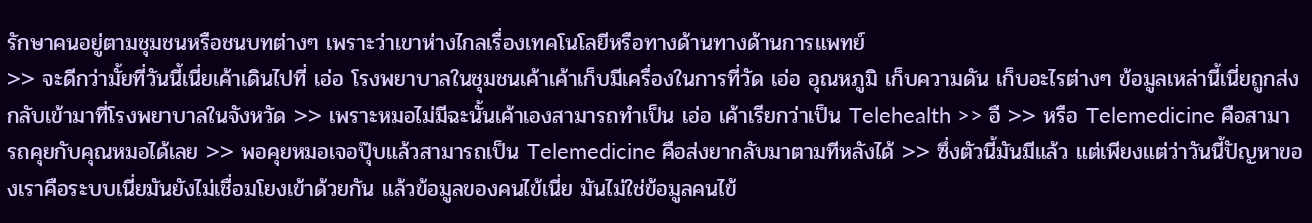รักษาคนอยู่ตามชุมชนหรือชนบทต่างๆ เพราะว่าเขาห่างไกลเรื่องเทคโนโลยีหรือทางด้านทางด้านการแพทย์
>> จะดีกว่ามั้ยที่วันนี้เนี่ยเค้าเดินไปที่ เอ่อ โรงพยาบาลในชุมชนเค้าเค้าเก็บมีเครื่องในการที่วัด เอ่อ อุณหภูมิ เก็บความดัน เก็บอะไรต่างๆ ข้อมูลเหล่านี้เนี่ยถูกส่งกลับเข้ามาที่โรงพยาบาลในจังหวัด >> เพราะหมอไม่มีฉะนั้นเค้าเองสามารถทำเป็น เอ่อ เค้าเรียกว่าเป็น Telehealth >> อื >> หรือ Telemedicine คือสามารถคุยกับคุณหมอได้เลย >> พอคุยหมอเจอปุ๊บแล้วสามารถเป็น Telemedicine คือส่งยากลับมาตามทีหลังได้ >> ซึ่งตัวนี้มันมีแล้ว แต่เพียงแต่ว่าวันนี้ปัญหาของเราคือระบบเนี่ยมันยังไม่เชื่อมโยงเข้าด้วยกัน แล้วข้อมูลของคนไข้เนี่ย มันไม่ใช่ข้อมูลคนไข้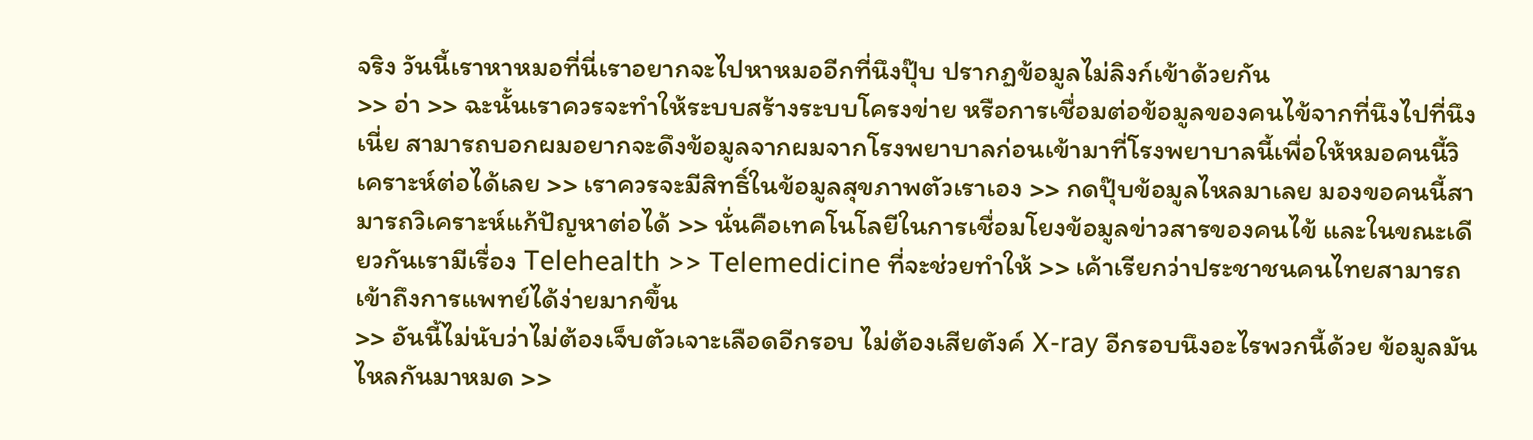จริง วันนี้เราหาหมอที่นี่เราอยากจะไปหาหมออีกที่นึงปุ๊บ ปรากฏข้อมูลไม่ลิงก์เข้าด้วยกัน
>> อ่า >> ฉะนั้นเราควรจะทำให้ระบบสร้างระบบโครงข่าย หรือการเชื่อมต่อข้อมูลของคนไข้จากที่นึงไปที่นึงเนี่ย สามารถบอกผมอยากจะดึงข้อมูลจากผมจากโรงพยาบาลก่อนเข้ามาที่โรงพยาบาลนี้เพื่อให้หมอคนนี้วิเคราะห์ต่อได้เลย >> เราควรจะมีสิทธิ์ในข้อมูลสุขภาพตัวเราเอง >> กดปุ๊บข้อมูลไหลมาเลย มองขอคนนี้สามารถวิเคราะห์แก้ปัญหาต่อได้ >> นั่นคือเทคโนโลยีในการเชื่อมโยงข้อมูลข่าวสารของคนไข้ และในขณะเดียวกันเรามีเรื่อง Telehealth >> Telemedicine ที่จะช่วยทำให้ >> เค้าเรียกว่าประชาชนคนไทยสามารถเข้าถึงการแพทย์ได้ง่ายมากขึ้น
>> อันนี้ไม่นับว่าไม่ต้องเจ็บตัวเจาะเลือดอีกรอบ ไม่ต้องเสียตังค์ X-ray อีกรอบนึงอะไรพวกนี้ด้วย ข้อมูลมันไหลกันมาหมด >>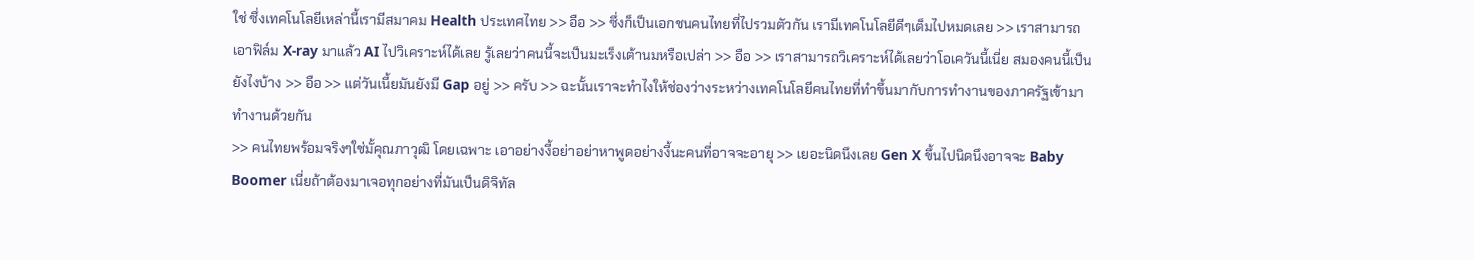ใช่ ซึ่งเทคโนโลยีเหล่านี้เรามีสมาคม Health ประเทศไทย >> อือ >> ซึ่งก็เป็นเอกชนคนไทยที่ไปรวมตัวกัน เรามีเทคโนโลยีดีๆเต็มไปหมดเลย >> เราสามารถเอาฟิล์ม X-ray มาแล้ว AI ไปวิเคราะห์ได้เลย รู้เลยว่าคนนี้จะเป็นมะเร็งเต้านมหรือเปล่า >> อือ >> เราสามารถวิเคราะห์ได้เลยว่าโอเควันนี้เนี่ย สมองคนนี้เป็นยังไงบ้าง >> อือ >> แต่วันเนี้ยมันยังมี Gap อยู่ >> ครับ >> ฉะนั้นเราจะทำไงให้ช่องว่างระหว่างเทคโนโลยีคนไทยที่ทำขึ้นมากับการทำงานของภาครัฐเข้ามาทำงานด้วยกัน
>> คนไทยพร้อมจริงๆใช่มั้คุณภาวุฒิ โดยเฉพาะ เอาอย่างงี้อย่าอย่าหาพูดอย่างงี้นะคนที่อาจจะอายุ >> เยอะนิดนึงเลย Gen X ขึ้นไปนิดนึงอาจจะ Baby Boomer เนี่ยถ้าต้องมาเจอทุกอย่างที่มันเป็นดิจิทัล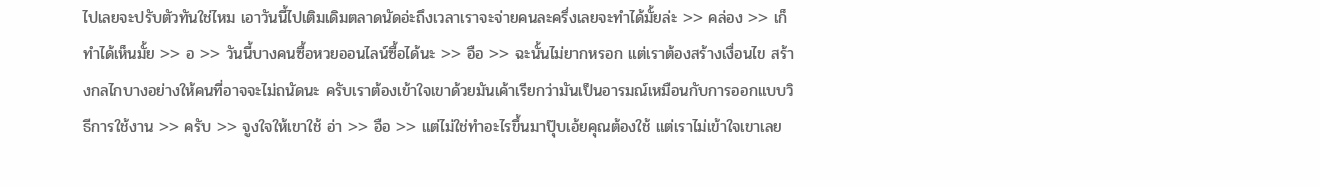ไปเลยจะปรับตัวทันใช่ไหม เอาวันนี้ไปเติมเดิมตลาดนัดอ่ะถึงเวลาเราจะจ่ายคนละครึ่งเลยจะทำได้มั้ยล่ะ >> คล่อง >> เก็ทำได้เห็นมั้ย >> อ >> วันนี้บางคนซื้อหวยออนไลน์ซื้อได้นะ >> อือ >> ฉะนั้นไม่ยากหรอก แต่เราต้องสร้างเงื่อนไข สร้างกลไกบางอย่างให้คนที่อาจจะไม่ถนัดนะ ครับเราต้องเข้าใจเขาด้วยมันเค้าเรียกว่ามันเป็นอารมณ์เหมือนกับการออกแบบวิธีการใช้งาน >> ครับ >> จูงใจให้เขาใช้ อ่า >> อือ >> แต่ไม่ใช่ทำอะไรขึ้นมาปุ๊บเอ้ยคุณต้องใช้ แต่เราไม่เข้าใจเขาเลย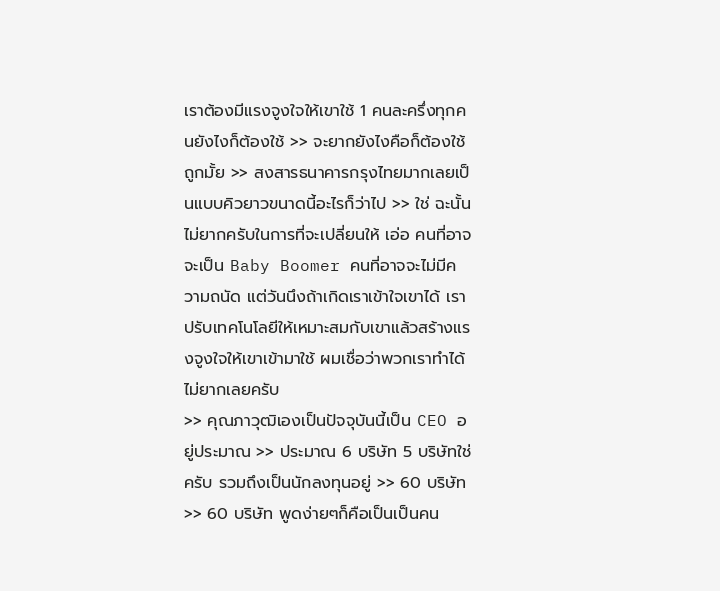เราต้องมีแรงจูงใจให้เขาใช้ 1 คนละครึ่งทุกคนยังไงก็ต้องใช้ >> จะยากยังไงคือก็ต้องใช้ถูกมั้ย >> สงสารธนาคารกรุงไทยมากเลยเป็นแบบคิวยาวขนาดนี้อะไรก็ว่าไป >> ใช่ ฉะนั้นไม่ยากครับในการที่จะเปลี่ยนให้ เอ่อ คนที่อาจจะเป็น Baby Boomer คนที่อาจจะไม่มีความถนัด แต่วันนึงถ้าเกิดเราเข้าใจเขาได้ เราปรับเทคโนโลยีให้เหมาะสมกับเขาแล้วสร้างแรงจูงใจให้เขาเข้ามาใช้ ผมเชื่อว่าพวกเราทำได้ไม่ยากเลยครับ
>> คุณภาวุฒิเองเป็นปัจจุบันนี้เป็น CEO อยู่ประมาณ >> ประมาณ 6 บริษัท 5 บริษัทใช่ครับ รวมถึงเป็นนักลงทุนอยู่ >> 60 บริษัท >> 60 บริษัท พูดง่ายๆก็คือเป็นเป็นคน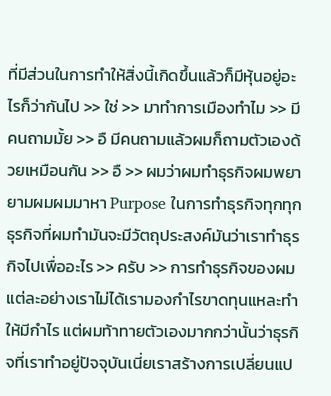ที่มีส่วนในการทำให้สิ่งนี้เกิดขึ้นแล้วก็มีหุ้นอยู่อะไรก็ว่ากันไป >> ใช่ >> มาทำการเมืองทำไม >> มีคนถามมั้ย >> อื มีคนถามแล้วผมก็ถามตัวเองด้วยเหมือนกัน >> อื >> ผมว่าผมทำธุรกิจผมพยายามผมผมมาหา Purpose ในการทำธุรกิจทุกทุกธุรกิจที่ผมทำมันจะมีวัตถุประสงค์มันว่าเราทำธุรกิจไปเพื่ออะไร >> ครับ >> การทำธุรกิจของผมแต่ละอย่างเราไม่ได้เรามองกำไรขาดทุนแหละทำให้มีกำไร แต่ผมท้าทายตัวเองมากกว่านั้นว่าธุรกิจที่เราทำอยู่ปัจจุบันเนี่ยเราสร้างการเปลี่ยนแป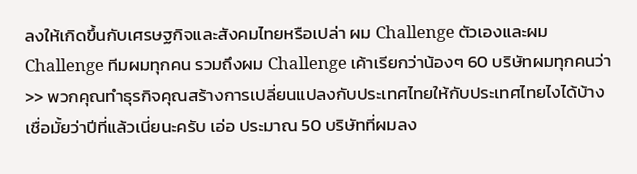ลงให้เกิดขึ้นกับเศรษฐกิจและสังคมไทยหรือเปล่า ผม Challenge ตัวเองและผม Challenge ทีมผมทุกคน รวมถึงผม Challenge เค้าเรียกว่าน้องๆ 60 บริษัทผมทุกคนว่า >> พวกคุณทำธุรกิจคุณสร้างการเปลี่ยนแปลงกับประเทศไทยให้กับประเทศไทยไงได้บ้าง เชื่อมั้ยว่าปีที่แล้วเนี่ยนะครับ เอ่อ ประมาณ 50 บริษัทที่ผมลง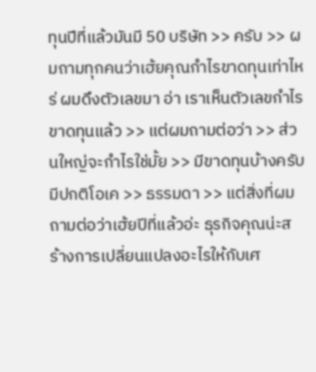ทุนปีที่แล้วมันมี 50 บริษัท >> ครับ >> ผมถามทุกคนว่าเฮ้ยคุณกำไรขาดทุนเท่าไหร่ ผมดึงตัวเลขมา อ่า เราเห็นตัวเลขกำไรขาดทุนแล้ว >> แต่ผมถามต่อว่า >> ส่วนใหญ่จะกำไรใช่มั้ย >> มีขาดทุนบ้างครับ มีปกติโอเค >> ธรรมดา >> แต่สิ่งที่ผมถามต่อว่าเฮ้ยปีที่แล้วอ่ะ ธุรกิจคุณน่ะสร้างการเปลี่ยนแปลงอะไรให้กับเศ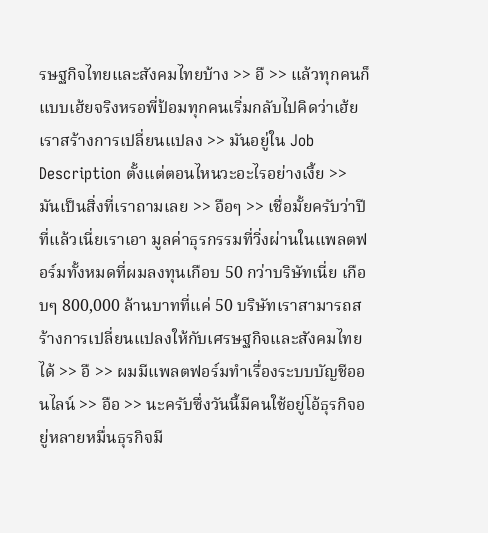รษฐกิจไทยและสังคมไทยบ้าง >> อื >> แล้วทุกคนก็แบบเฮ้ยจริงหรอพี่ป้อมทุกคนเริ่มกลับไปคิดว่าเฮ้ยเราสร้างการเปลี่ยนแปลง >> มันอยู่ใน Job Description ตั้งแต่ตอนไหนวะอะไรอย่างเงี้ย >> มันเป็นสิ่งที่เราถามเลย >> อือๆ >> เชื่อมั้ยครับว่าปีที่แล้วเนี่ยเราเอา มูลค่าธุรกรรมที่วิ่งผ่านในแพลตฟอร์มทั้งหมดที่ผมลงทุนเกือบ 50 กว่าบริษัทเนี่ย เกือบๆ 800,000 ล้านบาทที่แค่ 50 บริษัทเราสามารถสร้างการเปลี่ยนแปลงให้กับเศรษฐกิจและสังคมไทยได้ >> อื >> ผมมีแพลตฟอร์มทำเรื่องระบบบัญชีออนไลน์ >> อือ >> นะครับซึ่งวันนี้มีคนใช้อยู่โอ้ธุรกิจอยู่หลายหมื่นธุรกิจมี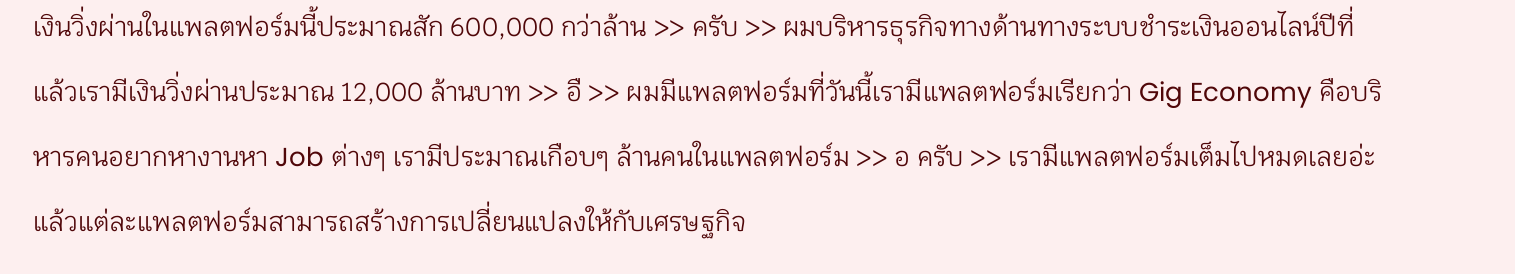เงินวิ่งผ่านในแพลตฟอร์มนี้ประมาณสัก 600,000 กว่าล้าน >> ครับ >> ผมบริหารธุรกิจทางด้านทางระบบชำระเงินออนไลน์ปีที่แล้วเรามีเงินวิ่งผ่านประมาณ 12,000 ล้านบาท >> อื >> ผมมีแพลตฟอร์มที่วันนี้เรามีแพลตฟอร์มเรียกว่า Gig Economy คือบริหารคนอยากหางานหา Job ต่างๆ เรามีประมาณเกือบๆ ล้านคนในแพลตฟอร์ม >> อ ครับ >> เรามีแพลตฟอร์มเต็มไปหมดเลยอ่ะ แล้วแต่ละแพลตฟอร์มสามารถสร้างการเปลี่ยนแปลงให้กับเศรษฐกิจ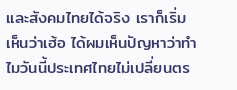และสังคมไทยได้จริง เราก็เริ่มเห็นว่าเฮ้อ ได้ผมเห็นปัญหาว่าทำไมวันนี้ประเทศไทยไม่เปลี่ยนตร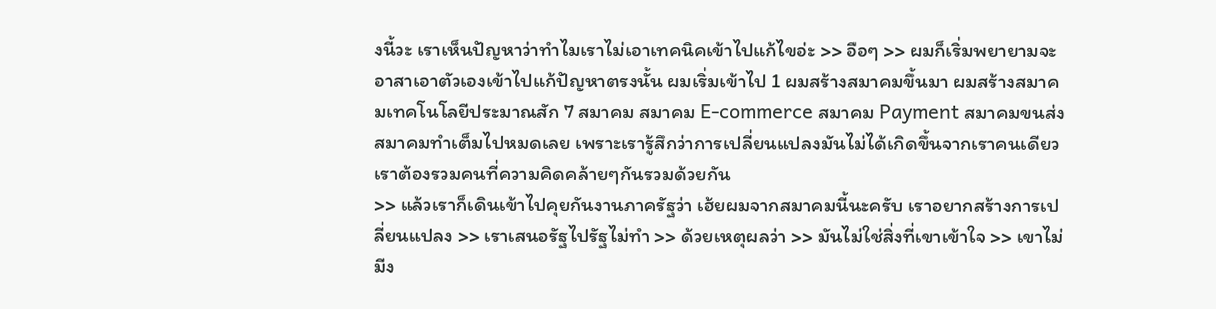งนี้วะ เราเห็นปัญหาว่าทำไมเราไม่เอาเทคนิคเข้าไปแก้ไขอ่ะ >> อือๆ >> ผมก็เริ่มพยายามจะอาสาเอาตัวเองเข้าไปแก้ปัญหาตรงนั้น ผมเริ่มเข้าไป 1 ผมสร้างสมาคมขึ้นมา ผมสร้างสมาคมเทคโนโลยีประมาณสัก 7 สมาคม สมาคม E-commerce สมาคม Payment สมาคมขนส่ง สมาคมทำเต็มไปหมดเลย เพราะเรารู้สึกว่าการเปลี่ยนแปลงมันไม่ได้เกิดขึ้นจากเราคนเดียว เราต้องรวมคนที่ความคิดคล้ายๆกันรวมด้วยกัน
>> แล้วเราก็เดินเข้าไปคุยกันงานภาครัฐว่า เฮ้ยผมจากสมาคมนี้นะครับ เราอยากสร้างการเปลี่ยนแปลง >> เราเสนอรัฐไปรัฐไม่ทำ >> ด้วยเหตุผลว่า >> มันไม่ใช่สิ่งที่เขาเข้าใจ >> เขาไม่มีง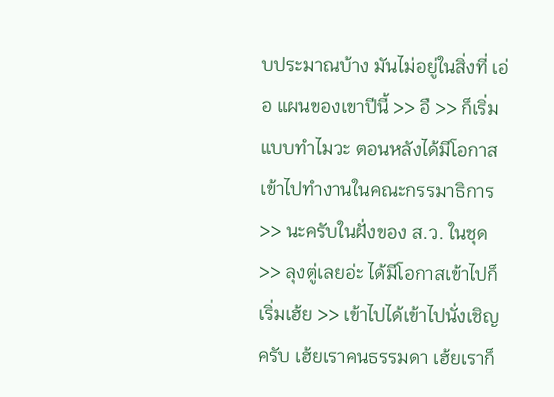บประมาณบ้าง มันไม่อยู่ในสิ่งที่ เอ่อ แผนของเขาปีนี้ >> อื >> ก็เริ่มแบบทำไมวะ ตอนหลังได้มีโอกาสเข้าไปทำงานในคณะกรรมาธิการ >> นะครับในฝั่งของ ส.ว. ในชุด >> ลุงตู่เลยอ่ะ ได้มีโอกาสเข้าไปก็เริ่มเฮ้ย >> เข้าไปได้เข้าไปนั่งเชิญครับ เฮ้ยเราคนธรรมดา เฮ้ยเราก็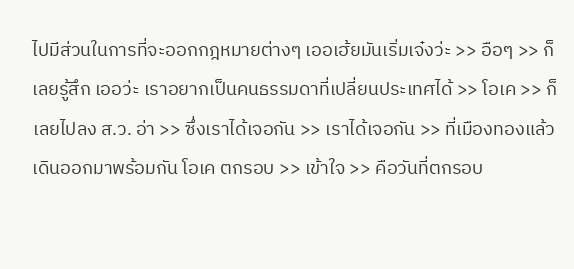ไปมีส่วนในการที่จะออกกฎหมายต่างๆ เออเฮ้ยมันเริ่มเจ๋งว่ะ >> อือๆ >> ก็เลยรู้สึก เออว่ะ เราอยากเป็นคนธรรมดาที่เปลี่ยนประเทศได้ >> โอเค >> ก็เลยไปลง ส.ว. อ่า >> ซึ่งเราได้เจอกัน >> เราได้เจอกัน >> ที่เมืองทองแล้วเดินออกมาพร้อมกัน โอเค ตกรอบ >> เข้าใจ >> คือวันที่ตกรอบ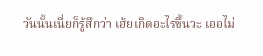วันนั้นเนี่ยก็รู้สึกว่า เฮ้ยเกิดอะไรขึ้นวะ เออไม่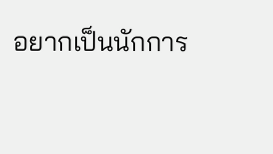อยากเป็นนักการ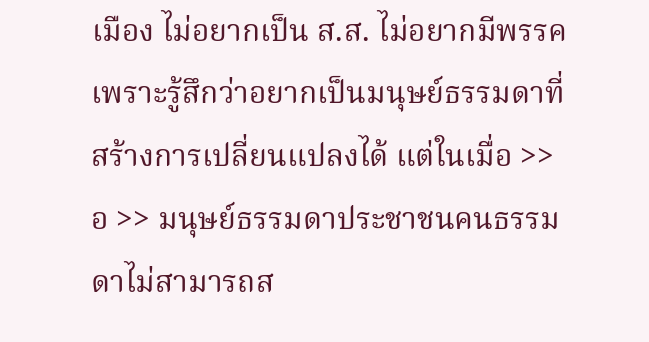เมือง ไม่อยากเป็น ส.ส. ไม่อยากมีพรรค เพราะรู้สึกว่าอยากเป็นมนุษย์ธรรมดาที่สร้างการเปลี่ยนแปลงได้ แต่ในเมื่อ >> อ >> มนุษย์ธรรมดาประชาชนคนธรรมดาไม่สามารถส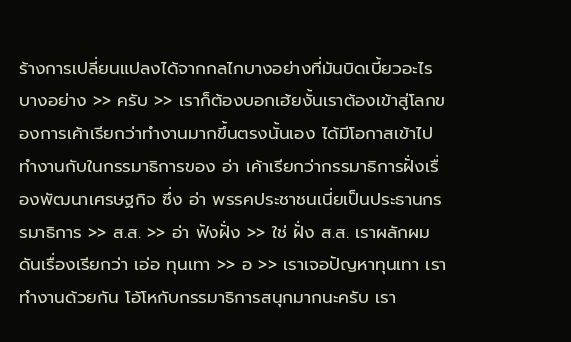ร้างการเปลี่ยนแปลงได้จากกลไกบางอย่างที่มันบิดเบี้ยวอะไรบางอย่าง >> ครับ >> เราก็ต้องบอกเฮ้ยงั้นเราต้องเข้าสู่โลกของการเค้าเรียกว่าทำงานมากขึ้นตรงนั้นเอง ได้มีโอกาสเข้าไปทำงานกับในกรรมาธิการของ อ่า เค้าเรียกว่ากรรมาธิการฝั่งเรื่องพัฒนาเศรษฐกิจ ซึ่ง อ่า พรรคประชาชนเนี่ยเป็นประธานกรรมาธิการ >> ส.ส. >> อ่า ฟังฝั่ง >> ใช่ ฝั่ง ส.ส. เราผลักผมดันเรื่องเรียกว่า เอ่อ ทุนเทา >> อ >> เราเจอปัญหาทุนเทา เราทำงานด้วยกัน โอ้โหกับกรรมาธิการสนุกมากนะครับ เรา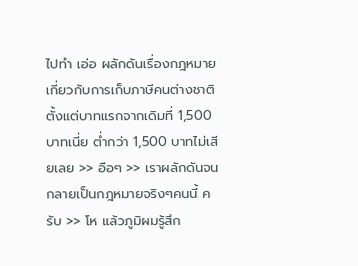ไปทำ เอ่อ ผลักดันเรื่องกฎหมายเกี่ยวกับการเก็บภาษีคนต่างชาติตั้งแต่บาทแรกจากเดิมที่ 1,500 บาทเนี่ย ต่ำกว่า 1,500 บาทไม่เสียเลย >> อือๆ >> เราผลักดันจนกลายเป็นกฎหมายจริงๆคนนี้ ครับ >> โห แล้วภูมิผมรู้สึก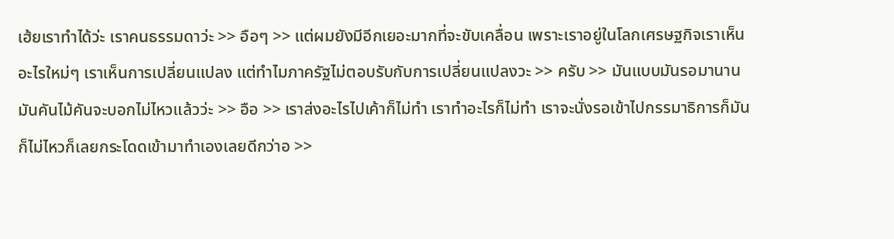เฮ้ยเราทำได้ว่ะ เราคนธรรมดาว่ะ >> อือๆ >> แต่ผมยังมีอีกเยอะมากที่จะขับเคลื่อน เพราะเราอยู่ในโลกเศรษฐกิจเราเห็นอะไรใหม่ๆ เราเห็นการเปลี่ยนแปลง แต่ทำไมภาครัฐไม่ตอบรับกับการเปลี่ยนแปลงวะ >> ครับ >> มันแบบมันรอมานาน มันคันไม้คันจะบอกไม่ไหวแล้วว่ะ >> อือ >> เราส่งอะไรไปเค้าก็ไม่ทำ เราทำอะไรก็ไม่ทำ เราจะนั่งรอเข้าไปกรรมาธิการก็มันก็ไม่ไหวก็เลยกระโดดเข้ามาทำเองเลยดีกว่าอ >>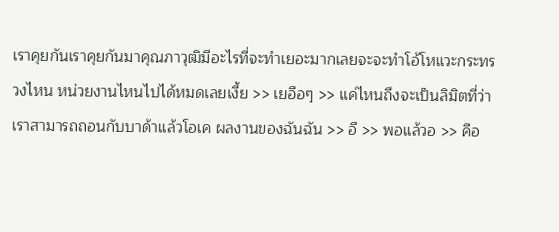เราคุยกันเราคุยกันมาคุณภาวุฒิมีอะไรที่จะทำเยอะมากเลยจะจะทำโอ้โหแวะกระทรวงไหน หน่วยงานไหนไปได้หมดเลยเงี้ย >> เยอือๆ >> แค่ไหนถึงจะเป็นลิมิตที่ว่าเราสามารถถอนกับบาด้าแล้วโอเค ผลงานของฉันฉัน >> อื >> พอแล้วอ >> คือ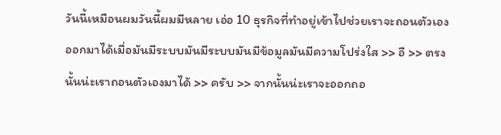วันนี้เหมือนผมวันนี้ผมมีหลาย เอ่อ 10 ธุรกิจที่ทำอยู่เข้าไปช่วยเราจะถอนตัวเองออกมาได้เมื่อมันมีระบบมันมีระบบมันมีข้อมูลมันมีความโปร่งใส >> อื >> ตรงนั้นน่ะเราถอนตัวเองมาได้ >> ครับ >> จากนั้นน่ะเราจะออกถอ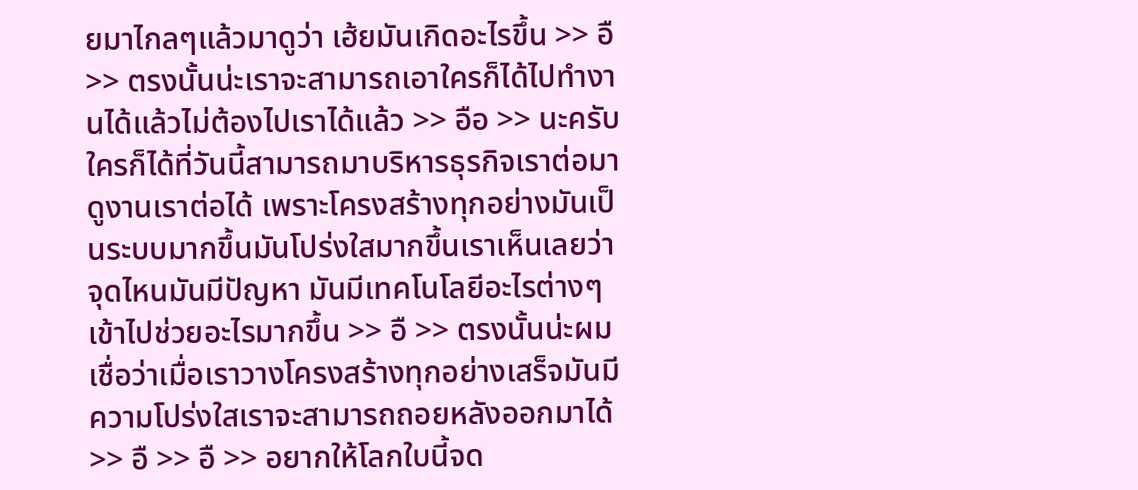ยมาไกลๆแล้วมาดูว่า เฮ้ยมันเกิดอะไรขึ้น >> อื >> ตรงนั้นน่ะเราจะสามารถเอาใครก็ได้ไปทำงานได้แล้วไม่ต้องไปเราได้แล้ว >> อือ >> นะครับใครก็ได้ที่วันนี้สามารถมาบริหารธุรกิจเราต่อมาดูงานเราต่อได้ เพราะโครงสร้างทุกอย่างมันเป็นระบบมากขึ้นมันโปร่งใสมากขึ้นเราเห็นเลยว่าจุดไหนมันมีปัญหา มันมีเทคโนโลยีอะไรต่างๆ เข้าไปช่วยอะไรมากขึ้น >> อื >> ตรงนั้นน่ะผมเชื่อว่าเมื่อเราวางโครงสร้างทุกอย่างเสร็จมันมีความโปร่งใสเราจะสามารถถอยหลังออกมาได้ >> อื >> อื >> อยากให้โลกใบนี้จด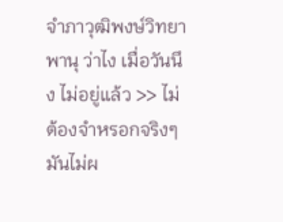จำภาวุฒิพงษ์วิทยาพานุ ว่าไง เมื่อวันนึง ไม่อยู่แล้ว >> ไม่ต้องจำหรอกจริงๆมันไม่ผ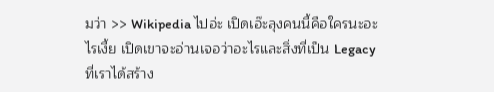มว่า >> Wikipedia ไปอ่ะ เปิดเอ๊ะลุงคนนี้คือใครนะอะไรเงี้ย เปิดเขาจะอ่านเจอว่าอะไรและสิ่งที่เป็น Legacy ที่เราได้สร้าง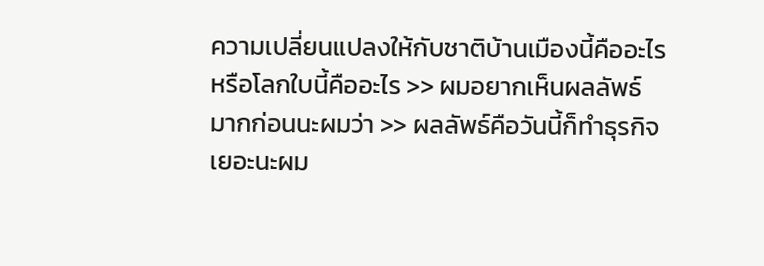ความเปลี่ยนแปลงให้กับชาติบ้านเมืองนี้คืออะไรหรือโลกใบนี้คืออะไร >> ผมอยากเห็นผลลัพธ์มากก่อนนะผมว่า >> ผลลัพธ์คือวันนี้ก็ทำธุรกิจเยอะนะผม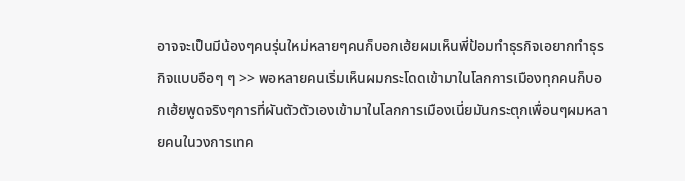อาจจะเป็นมีน้องๆคนรุ่นใหม่หลายๆคนก็บอกเฮ้ยผมเห็นพี่ป้อมทำธุรกิจเอยากทำธุรกิจแบบอือๆ ๆ >> พอหลายคนเริ่มเห็นผมกระโดดเข้ามาในโลกการเมืองทุกคนก็บอกเฮ้ยพูดจริงๆการที่ผันตัวตัวเองเข้ามาในโลกการเมืองเนี่ยมันกระตุกเพื่อนๆผมหลายคนในวงการเทค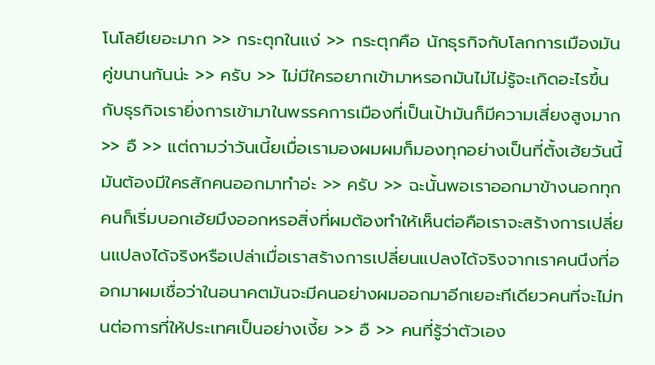โนโลยีเยอะมาก >> กระตุกในแง่ >> กระตุกคือ นักธุรกิจกับโลกการเมืองมันคู่ขนานกันน่ะ >> ครับ >> ไม่มีใครอยากเข้ามาหรอกมันไม่ไม่รู้จะเกิดอะไรขึ้นกับธุรกิจเรายิ่งการเข้ามาในพรรคการเมืองที่เป็นเป้ามันก็มีความเสี่ยงสูงมาก >> อื >> แต่ถามว่าวันเนี้ยเมื่อเรามองผมผมก็มองทุกอย่างเป็นที่ตั้งเฮ้ยวันนี้มันต้องมีใครสักคนออกมาทำอ่ะ >> ครับ >> ฉะนั้นพอเราออกมาข้างนอกทุกคนก็เริ่มบอกเฮ้ยมึงออกหรอสิ่งที่ผมต้องทำให้เห็นต่อคือเราจะสร้างการเปลี่ยนแปลงได้จริงหรือเปล่าเมื่อเราสร้างการเปลี่ยนแปลงได้จริงจากเราคนนึงที่ออกมาผมเชื่อว่าในอนาคตมันจะมีคนอย่างผมออกมาอีกเยอะทีเดียวคนที่จะไม่ทนต่อการที่ให้ประเทศเป็นอย่างเงี้ย >> อื >> คนที่รู้ว่าตัวเอง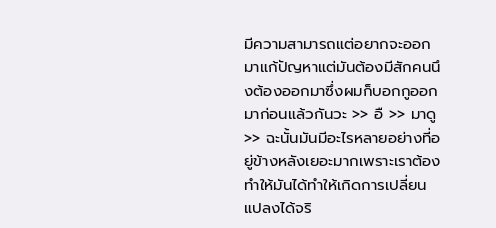มีความสามารถแต่อยากจะออกมาแก้ปัญหาแต่มันต้องมีสักคนนึงต้องออกมาซึ่งผมก็บอกกูออกมาก่อนแล้วกันวะ >> อื >> มาดู >> ฉะนั้นมันมีอะไรหลายอย่างที่อยู่ข้างหลังเยอะมากเพราะเราต้องทำให้มันได้ทำให้เกิดการเปลี่ยนแปลงได้จริ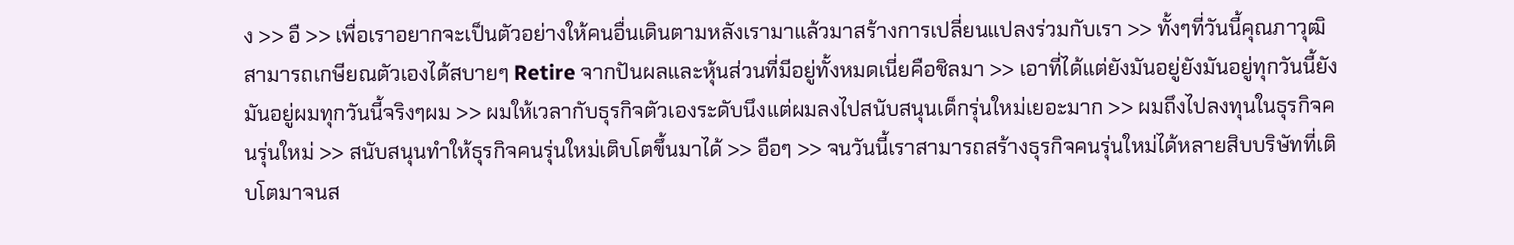ง >> อื >> เพื่อเราอยากจะเป็นตัวอย่างให้คนอื่นเดินตามหลังเรามาแล้วมาสร้างการเปลี่ยนแปลงร่วมกับเรา >> ทั้งๆที่วันนี้คุณภาวุฒิสามารถเกษียณตัวเองได้สบายๆ Retire จากปันผลและหุ้นส่วนที่มีอยู่ทั้งหมดเนี่ยคือชิลมา >> เอาที่ได้แต่ยังมันอยู่ยังมันอยู่ทุกวันนี้ยังมันอยู่ผมทุกวันนี้จริงๆผม >> ผมให้เวลากับธุรกิจตัวเองระดับนึงแต่ผมลงไปสนับสนุนเด็กรุ่นใหม่เยอะมาก >> ผมถึงไปลงทุนในธุรกิจคนรุ่นใหม่ >> สนับสนุนทำให้ธุรกิจคนรุ่นใหม่เติบโตขึ้นมาได้ >> อือๆ >> จนวันนี้เราสามารถสร้างธุรกิจคนรุ่นใหม่ได้หลายสิบบริษัทที่เติบโตมาจนส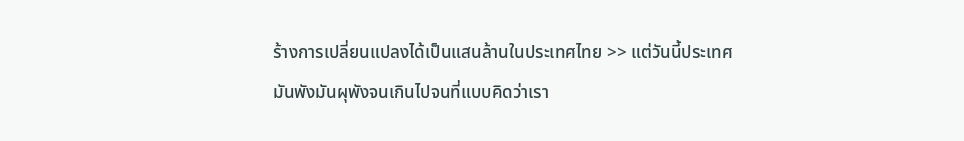ร้างการเปลี่ยนแปลงได้เป็นแสนล้านในประเทศไทย >> แต่วันนี้ประเทศมันพังมันผุพังจนเกินไปจนที่แบบคิดว่าเรา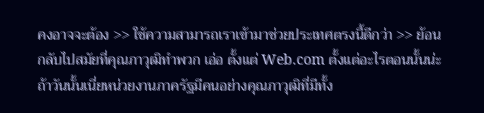คงอาจจะต้อง >> ใช้ความสามารถเราเข้ามาช่วยประเทศตรงนี้ดีกว่า >> ย้อนกลับไปสมัยที่คุณภาวุฒิทำพวก เอ่อ ตั้งแต่ Web.com ตั้งแต่อะไรตอนนั้นน่ะ ถ้าวันนั้นเนี่ยหน่วยงานภาครัฐมีคนอย่างคุณภาวุฒิที่มีทั้ง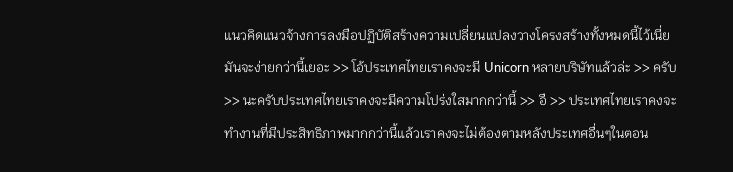แนวคิดแนวจ้างการลงมือปฏิบัติสร้างความเปลี่ยนแปลงวางโครงสร้างทั้งหมดนี้ไว้เนี่ยมันจะง่ายกว่านี้เยอะ >> โอ้ประเทศไทยเราคงจะมี Unicorn หลายบริษัทแล้วล่ะ >> ครับ >> นะครับประเทศไทยเราคงจะมีความโปร่งใสมากกว่านี้ >> อื >> ประเทศไทยเราคงจะทำงานที่มีประสิทธิภาพมากกว่านี้แล้วเราคงจะไม่ต้องตามหลังประเทศอื่นๆในตอน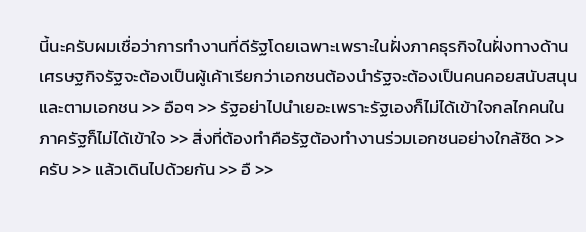นี้นะครับผมเชื่อว่าการทำงานที่ดีรัฐโดยเฉพาะเพราะในฝั่งภาคธุรกิจในฝั่งทางด้านเศรษฐกิจรัฐจะต้องเป็นผู้เค้าเรียกว่าเอกชนต้องนำรัฐจะต้องเป็นคนคอยสนับสนุนและตามเอกชน >> อือๆ >> รัฐอย่าไปนำเยอะเพราะรัฐเองก็ไม่ได้เข้าใจกลไกคนในภาครัฐก็ไม่ได้เข้าใจ >> สิ่งที่ต้องทำคือรัฐต้องทำงานร่วมเอกชนอย่างใกล้ชิด >> ครับ >> แล้วเดินไปด้วยกัน >> อื >>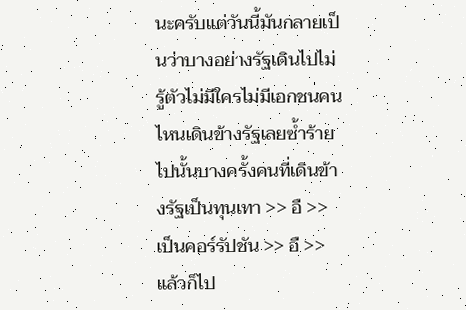นะครับแต่วันนี้มันกลายเป็นว่าบางอย่างรัฐเดินไปไม่รู้ตัวไม่มีใครไม่มีเอกชนคนไหนเดินข้างรัฐเลยซ้ำร้ายไปนั้นบางครั้งคนที่เดินข้างรัฐเป็นทุนเทา >> อื >> เป็นคอร์รัปชัน >> อื >> แล้วก็ไป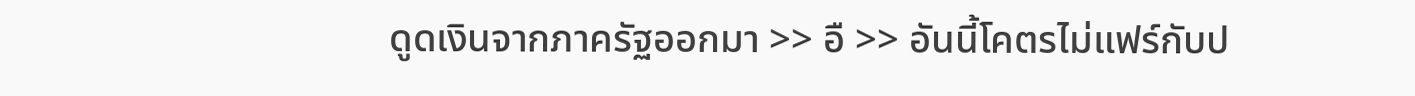ดูดเงินจากภาครัฐออกมา >> อื >> อันนี้โคตรไม่แฟร์กับป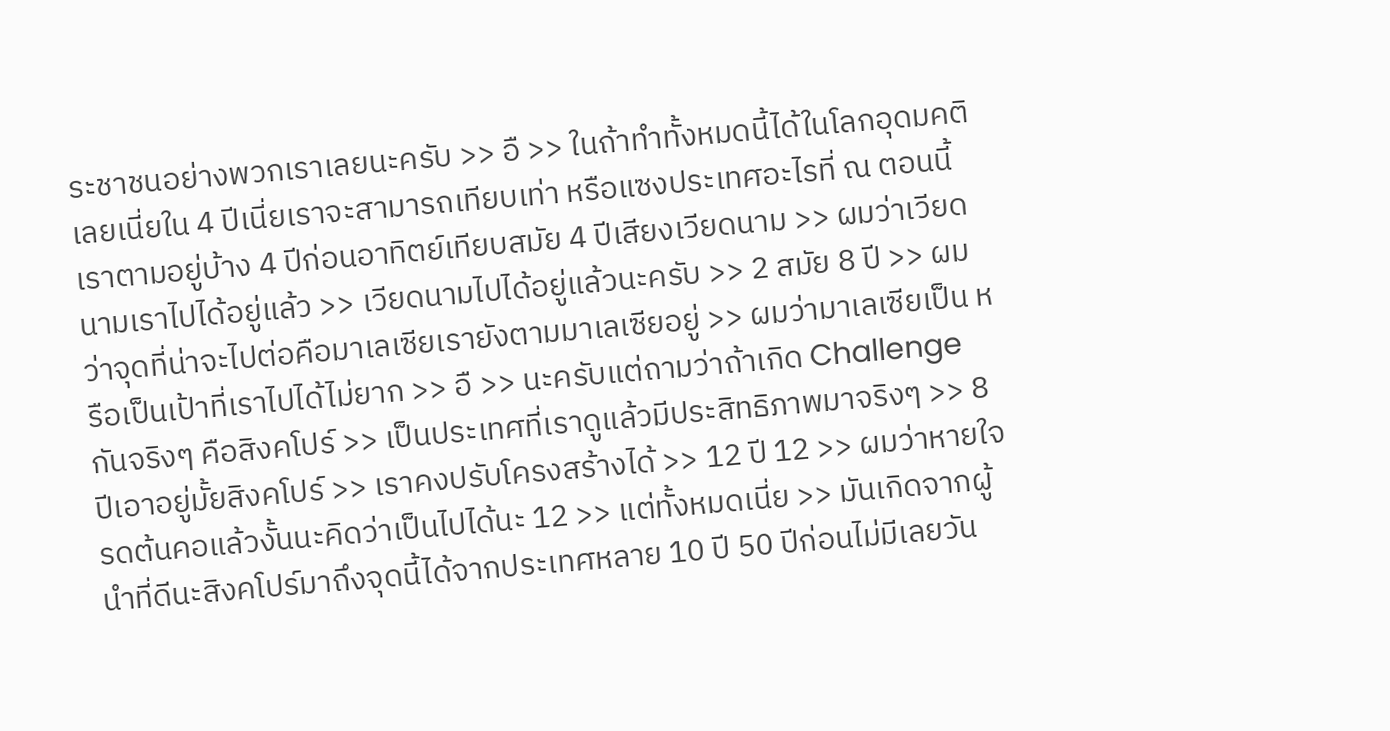ระชาชนอย่างพวกเราเลยนะครับ >> อื >> ในถ้าทำทั้งหมดนี้ได้ในโลกอุดมคติเลยเนี่ยใน 4 ปีเนี่ยเราจะสามารถเทียบเท่า หรือแซงประเทศอะไรที่ ณ ตอนนี้เราตามอยู่บ้าง 4 ปีก่อนอาทิตย์เทียบสมัย 4 ปีเสียงเวียดนาม >> ผมว่าเวียดนามเราไปได้อยู่แล้ว >> เวียดนามไปได้อยู่แล้วนะครับ >> 2 สมัย 8 ปี >> ผมว่าจุดที่น่าจะไปต่อคือมาเลเซียเรายังตามมาเลเซียอยู่ >> ผมว่ามาเลเซียเป็น หรือเป็นเป้าที่เราไปได้ไม่ยาก >> อื >> นะครับแต่ถามว่าถ้าเกิด Challenge กันจริงๆ คือสิงคโปร์ >> เป็นประเทศที่เราดูแล้วมีประสิทธิภาพมาจริงๆ >> 8 ปีเอาอยู่มั้ยสิงคโปร์ >> เราคงปรับโครงสร้างได้ >> 12 ปี 12 >> ผมว่าหายใจรดต้นคอแล้วงั้นนะคิดว่าเป็นไปได้นะ 12 >> แต่ทั้งหมดเนี่ย >> มันเกิดจากผู้นำที่ดีนะสิงคโปร์มาถึงจุดนี้ได้จากประเทศหลาย 10 ปี 50 ปีก่อนไม่มีเลยวัน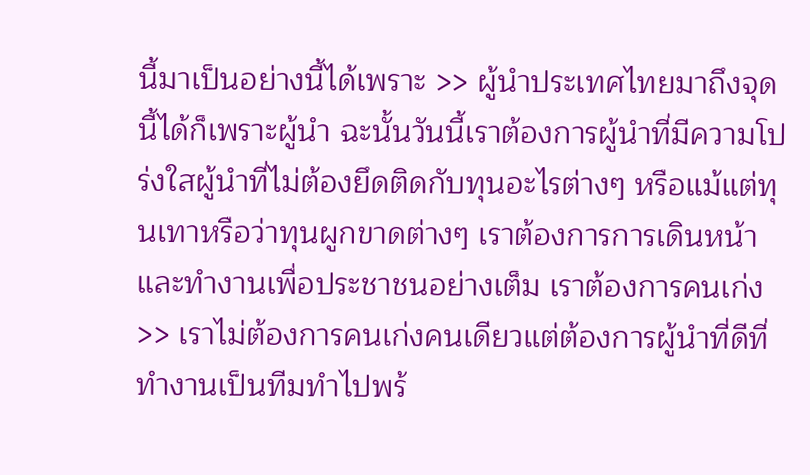นี้มาเป็นอย่างนี้ได้เพราะ >> ผู้นำประเทศไทยมาถึงจุดนี้ได้ก็เพราะผู้นำ ฉะนั้นวันนี้เราต้องการผู้นำที่มีความโปร่งใสผู้นำที่ไม่ต้องยึดติดกับทุนอะไรต่างๆ หรือแม้แต่ทุนเทาหรือว่าทุนผูกขาดต่างๆ เราต้องการการเดินหน้าและทำงานเพื่อประชาชนอย่างเต็ม เราต้องการคนเก่ง >> เราไม่ต้องการคนเก่งคนเดียวแต่ต้องการผู้นำที่ดีที่ทำงานเป็นทีมทำไปพร้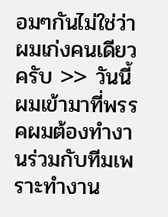อมๆกันไม่ใช่ว่าผมเก่งคนเดียวครับ >> วันนี้ผมเข้ามาที่พรรคผมต้องทำงานร่วมกับทีมเพราะทำงาน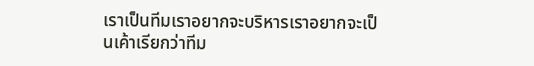เราเป็นทีมเราอยากจะบริหารเราอยากจะเป็นเค้าเรียกว่าทีม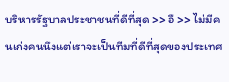บริหารรัฐบาลประชาชนที่ดีที่สุด >> อื >> ไม่มีคนเก่งคนนึงแต่เราจะเป็นทีมที่ดีที่สุดของประเทศ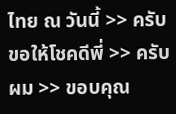ไทย ณ วันนี้ >> ครับขอให้โชคดีพี่ >> ครับผม >> ขอบคุณ